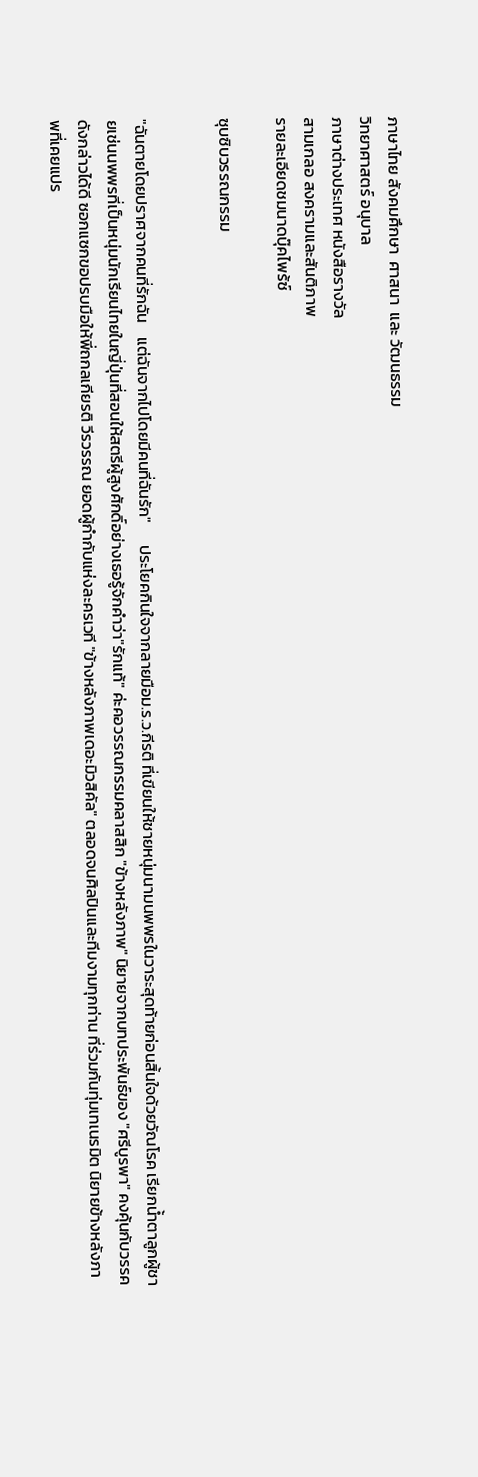ภาษาไทย สังคมศึกษา  ศาสนา  และ วัฒนธรรม
วิทยาศาสตร์ อนุบาล
ภาษาต่างประเทศ หนังสือรางวัล
สามเกลอ สงครามและสันติภาพ
รายละเอียดชมนาดบุ๊คไพร้ซ์

ซุบซิบวรรณกรรม


"ฉันตายโดยปราศจากคนที่รักฉัน    แต่ฉันจากไปโดยมีคนที่ฉันรัก"      ประโยคกินใจจากลายมือม.ร.ว.กีรติ ที่เขียนให้ชายหนุ่มนามนพพรในวาระสุดท้ายก่อนสิ้นใจด้วยวัณโรค เรียกน้ำตาลูกผู้ชายเช่นนพพรที่เป็นหนุ่มนักเรียนไทยในญี่ปุ่นที่สอนให้สตรีผู้สูงศักดิ์อย่างเธอรู้จักคำว่า"รักแท้" ค่ะคอวรรณกรรมคลาสสิก "ข้างหลังภาพ" นิยายจากบทประพันธ์ของ "ศรีบูรพา" คงคุ้นกับวรรคดังกล่าวได้ดี ซอกแซกขอปรบมือให้พี่ถกลเกียรติ วีรวรรณ ยอดผู้กำกับแห่งละครเวที "ข้างหลังภาพเดอะมิวสิคัล" ตลอดจนศิลปินและทีมงามทุกท่าน ที่ร่วมกันทุ่มเทเนรมิต นิยายข้างหลังภาพที่เคยแปร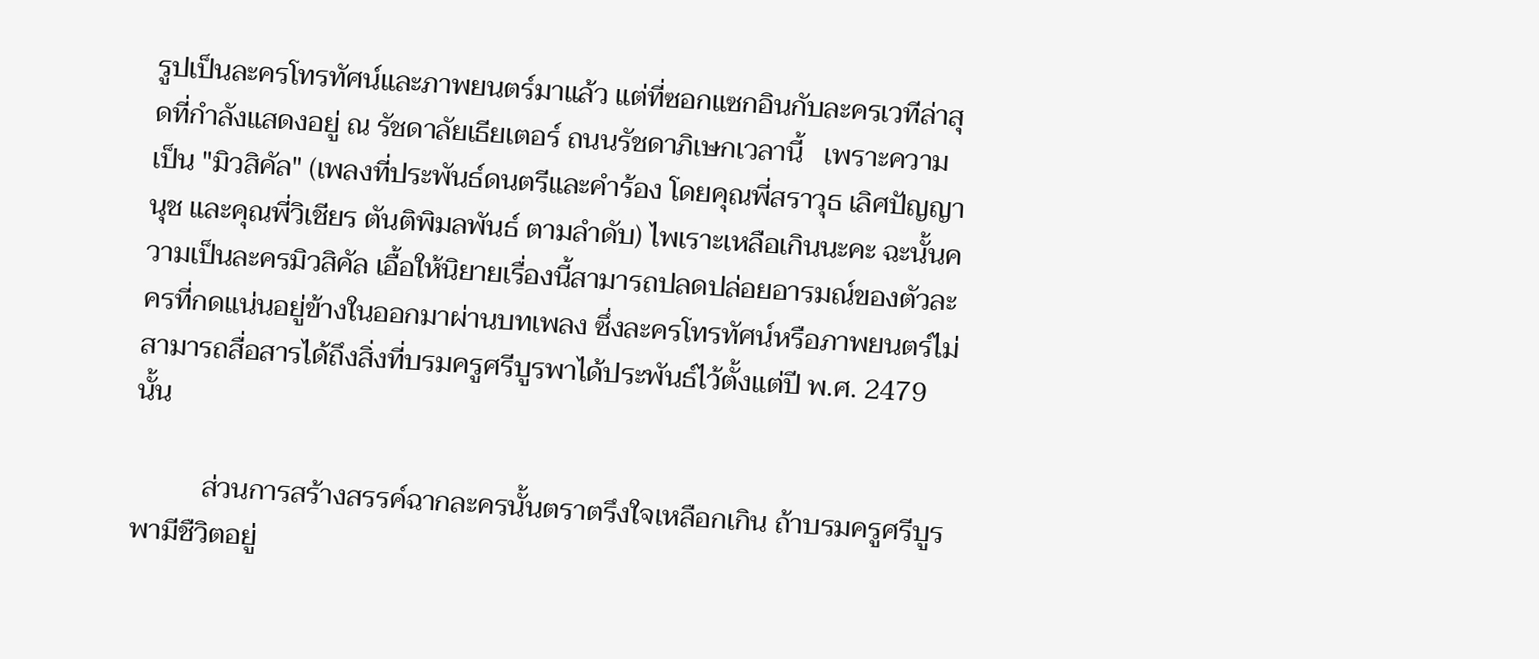รูปเป็นละครโทรทัศน์และภาพยนตร์มาแล้ว แต่ที่ซอกแซกอินกับละครเวทีล่าสุดที่กำลังแสดงอยู่ ณ รัชดาลัยเธียเตอร์ ถนนรัชดาภิเษกเวลานี้   เพราะความเป็น "มิวสิคัล" (เพลงที่ประพันธ์ดนตรีและคำร้อง โดยคุณพี่สราวุธ เลิศปัญญานุช และคุณพี่วิเชียร ตันติพิมลพันธ์ ตามลำดับ) ไพเราะเหลือเกินนะคะ ฉะนั้นความเป็นละครมิวสิคัล เอื้อให้นิยายเรื่องนี้สามารถปลดปล่อยอารมณ์ของตัวละครที่กดแน่นอยู่ข้างในออกมาผ่านบทเพลง ซึ่งละครโทรทัศน์หรือภาพยนตร์ไม่สามารถสื่อสารได้ถึงสิ่งที่บรมครูศรีบูรพาได้ประพันธ์ไว้ตั้งแต่ปี พ.ศ. 2479 นั้น

          ส่วนการสร้างสรรค์ฉากละครนั้นตราตรึงใจเหลือกเกิน ถ้าบรมครูศรีบูรพามีชืวิตอยู่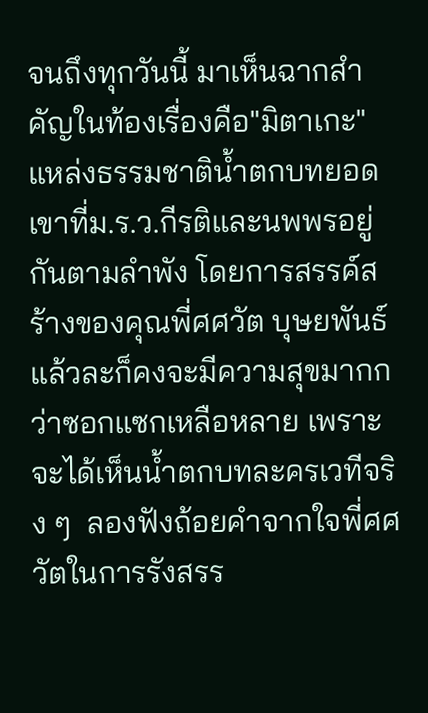จนถึงทุกวันนี้ มาเห็นฉากสำคัญในท้องเรื่องคือ"มิตาเกะ" แหล่งธรรมชาติน้ำตกบทยอดเขาที่ม.ร.ว.กีรติและนพพรอยู่กันตามลำพัง โดยการสรรค์สร้างของคุณพี่ศศวัต บุษยพันธ์ แล้วละก็คงจะมีความสุขมากกว่าซอกแซกเหลือหลาย เพราะจะได้เห็นน้ำตกบทละครเวทีจริง ๆ  ลองฟังถ้อยคำจากใจพี่ศศวัตในการรังสรร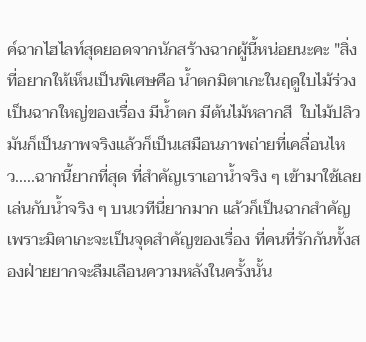ค์ฉากไฮไลท์สุดยอดจากนักสร้างฉากผู้นี้หน่อยนะคะ "สิ่งที่อยากให้เห็นเป็นพิเศษคือ น้ำตกมิตาเกะในฤดูใบไม้ร่วง  เป็นฉากใหญ่ของเรื่อง มีน้ำตก มีต้นไม้หลากสี  ใบไม้ปลิว มันก็เป็นภาพจริงแล้วก็เป็นเสมือนภาพถ่ายที่เคลื่อนไหว.....ฉากนี้ยากที่สุด ที่สำคัญเราเอาน้ำจริง ๆ เข้ามาใช้เลย เล่นกับน้ำจริง ๆ บนเวทีนี่ยากมาก แล้วก็เป็นฉากสำคัญ เพราะมิตาเกะจะเป็นจุดสำคัญของเรื่อง ที่คนที่รักกันทั้งสองฝ่ายยากจะลืมเลือนความหลังในครั้งนั้น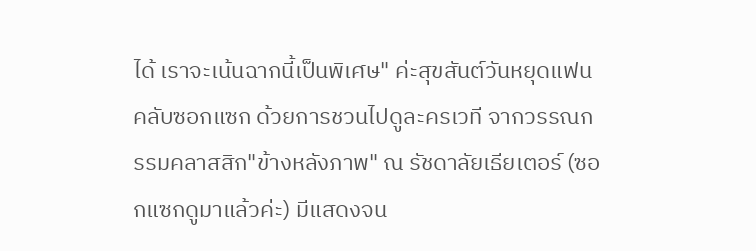ได้ เราจะเน้นฉากนี้เป็นพิเศษ" ค่ะสุขสันต์วันหยุดแฟนคลับซอกแซก ด้วยการชวนไปดูละครเวที จากวรรณกรรมคลาสสิก"ข้างหลังภาพ" ณ รัชดาลัยเธียเตอร์ (ซอกแซกดูมาแล้วค่ะ) มีแสดงจน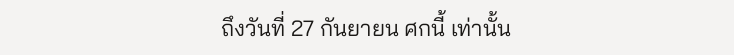ถึงวันที่ 27 กันยายน ศกนี้ เท่านั้น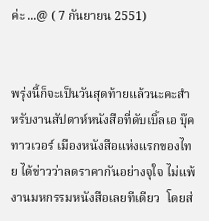ค่ะ ...@ ( 7 กันยายน 2551)


พรุ่งนี้ก็จะเป็นวันสุดท้ายแล้วนะคะสำหรับงานสัปดาห์หนังสือที่ดับเบิ้ลเอ บุ๊ค ทาวเวอร์ เมืองหนังสือแห่งแรกของไทย ได้ข่าวว่าลดราคากันอย่างจุใจ ไม่แพ้งานมหกรรมหนังสือเลยทีเดียว  โดยส่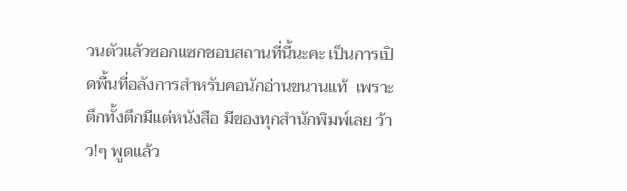วนตัวแล้วซอกแซกชอบสถานที่นี้นะคะ เป็นการเปิดพื้นที่อลังการสำหรับคอนักอ่านขนานแท้  เพราะตึกทั้งตึกมีแต่หนังสือ มีของทุกสำนักพิมพ์เลย ว้าว!ๆ พูดแล้ว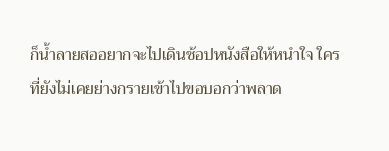ก็น้ำลายสออยากจะไปเดินช้อปหนังสือให้หนำใจ ใครที่ยังไม่เคยย่างกรายเข้าไปขอบอกว่าพลาด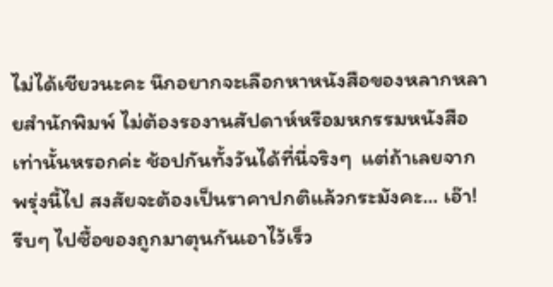ไม่ได้เชียวนะคะ นึกอยากจะเลือกหาหนังสือของหลากหลายสำนักพิมพ์ ไม่ต้องรองานสัปดาห์หรือมหกรรมหนังสือเท่านั้นหรอกค่ะ ช้อปกันทั้งวันได้ที่นี่จริงๆ  แต่ถ้าเลยจากพรุ่งนี้ไป สงสัยจะต้องเป็นราคาปกติแล้วกระมังคะ... เอ๊า! รีบๆ ไปซื้อของถูกมาตุนกันเอาไว้เร็ว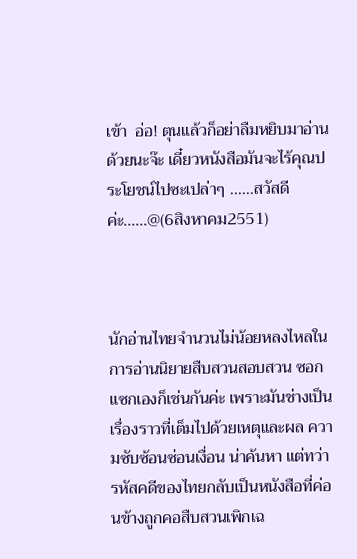เข้า  อ่อ! ตุนแล้วก็อย่าลืมหยิบมาอ่านด้วยนะจ๊ะ เดี๋ยวหนังสือมันจะไร้คุณประโยชน์ไปซะเปล่าๆ ......สวัสดีค่ะ......@(6สิงหาคม2551)



นักอ่านไทยจำนวนไม่น้อยหลงไหลในการอ่านนิยายสืบสวนสอบสวน ซอกแซกเองก็เช่นกันค่ะ เพราะมันช่างเป็นเรื่องราวที่เต็มไปด้วยเหตุและผล ความซับซ้อนซ่อนเงื่อน น่าค้นหา แต่ทว่ารหัสคดีของไทยกลับเป็นหนังสือที่ค่อนข้างถูกคอสืบสวนเพิกเฉ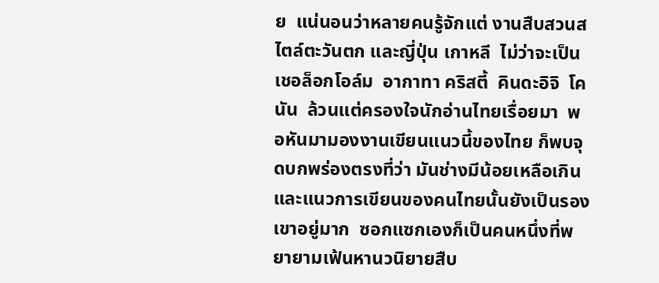ย  แน่นอนว่าหลายคนรู้จักแต่ งานสืบสวนสไตล์ตะวันตก และญี่ปุ่น เกาหลี  ไม่ว่าจะเป็นเชอล็อกโอล์ม  อากาทา คริสตี้  คินดะอิจิ  โคนัน  ล้วนแต่ครองใจนักอ่านไทยเรื่อยมา  พอหันมามองงานเขียนแนวนี้ของไทย ก็พบจุดบกพร่องตรงที่ว่า มันช่างมีน้อยเหลือเกิน และแนวการเขียนของคนไทยนั้นยังเป็นรองเขาอยู่มาก  ซอกแซกเองก็เป็นคนหนึ่งที่พยายามเฟ้นหานวนิยายสืบ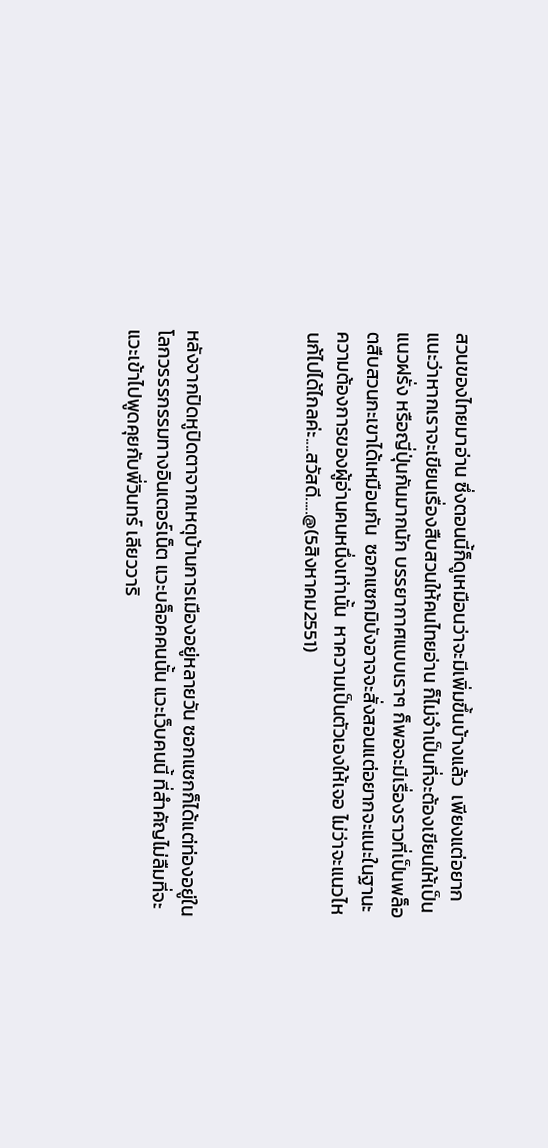สวนของไทยมาอ่าน ซึ่งตอนนี้ก็ดูเหมือนว่าจะมีเพิ่มขึ้นบ้างแล้ว  เพียงแต่อยากแนะว่าหากเราจะเขียนเรื่องสืบสวนให้คนไทยอ่าน ก็ไม่จำเป็นที่จะต้องเขียนให้เป็นแนวฝรั่ง หรือญี่ปุ่นกันมากนัก บรรยากาศแบบเราๆ ก็พอจะมีเรื่องราวที่เป็นพล็อตสืบสวนกะเขาได้เหมือนกัน  ซอกแซกมิบังอาจจะสั่งสอนแต่อยากจะแนะในฐานะความต้องการของผู้อ่านคนหนึ่งเท่านั้น  หาความเป็นตัวเองให้เจอ ไม่ว่าจะแนวไหนก้ไปได้ไกลค่ะ....สวัสดี.....@(5สิงหาคม2551)



หลังจากปิดหูปิดตาจากเหตุบ้านการเมืองอยู่หลายวัน ซอกแซกก็ได้แต่ท่องอยู่ในโลกวรรรกรรมทางอินเตอร์เน็ต แวะบล็อคคนนั้น แวะเว็บคนนี้ ที่สำคัญไม่ลืมที่จะแวะเข้าไปพูดคุยกับพี่วินทร์ เลียววาริ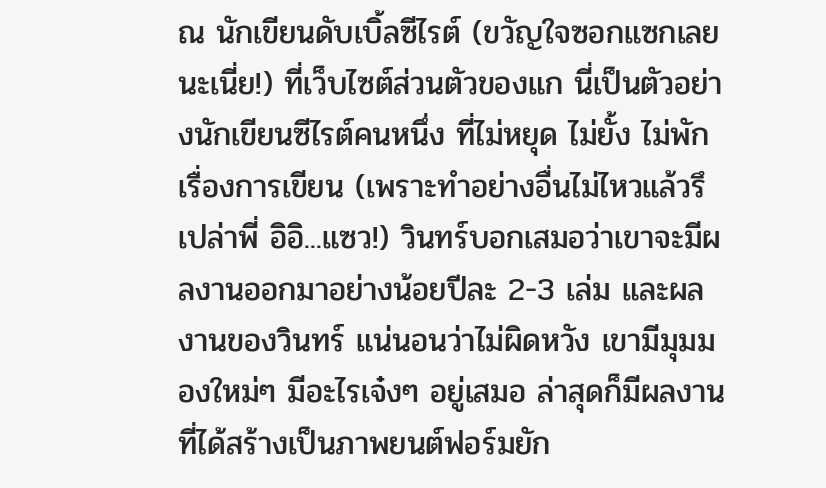ณ นักเขียนดับเบิ้ลซีไรต์ (ขวัญใจซอกแซกเลยนะเนี่ย!) ที่เว็บไซต์ส่วนตัวของแก นี่เป็นตัวอย่างนักเขียนซีไรต์คนหนึ่ง ที่ไม่หยุด ไม่ยั้ง ไม่พัก เรื่องการเขียน (เพราะทำอย่างอื่นไม่ไหวแล้วรึเปล่าพี่ อิอิ...แซว!) วินทร์บอกเสมอว่าเขาจะมีผลงานออกมาอย่างน้อยปีละ 2-3 เล่ม และผลงานของวินทร์ แน่นอนว่าไม่ผิดหวัง เขามีมุมมองใหม่ๆ มีอะไรเจ๋งๆ อยู่เสมอ ล่าสุดก็มีผลงานที่ได้สร้างเป็นภาพยนต์ฟอร์มยัก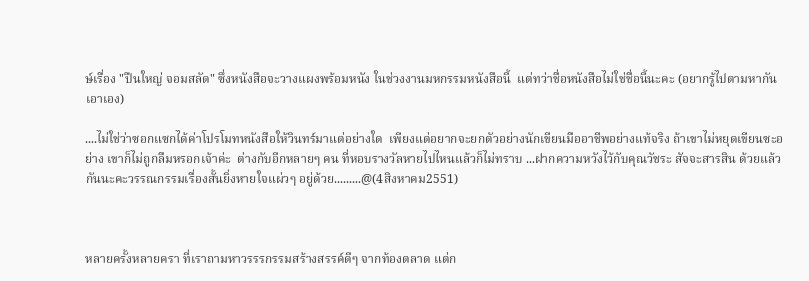ษ์เรื่อง "ปืนใหญ่ จอมสลัด" ซึ่งหนังสือจะวางแผงพร้อมหนัง ในช่วงงานมหกรรมหนังสือนี้  แต่ทว่าชื่อหนังสือไม่ใช่ชื่อนี้นะคะ (อยากรู้ไปตามหากันเอาเอง)

....ไม่ใช่ว่าซอกแซกได้ค่าโปรโมทหนังสือให้วินทร์มาแต่อย่างใด  เพียงแต่อยากจะยกตัวอย่างนักเขียนมืออาชีพอย่างแท้จริง ถ้าเขาไม่หยุดเขียนซะอย่าง เขาก็ไม่ถูกลืมหรอกเจ้าค่ะ  ต่างกับอีกหลายๆ คน ที่หอบรางวัลหายไปไหนแล้วก็ไม่ทราบ ...ฝากความหวังไว้กับคุณวัชระ สัจจะสารสิน ด้วยแล้วกันนะคะวรรณกรรมเรื่องสั้นยิ่งหายใจแผ่วๆ อยู่ด้วย.........@(4สิงหาคม2551)



หลายครั้งหลายครา ที่เราถามหาวรรรกรรมสร้างสรรค์ดีๆ จากท้องตลาด แต่ก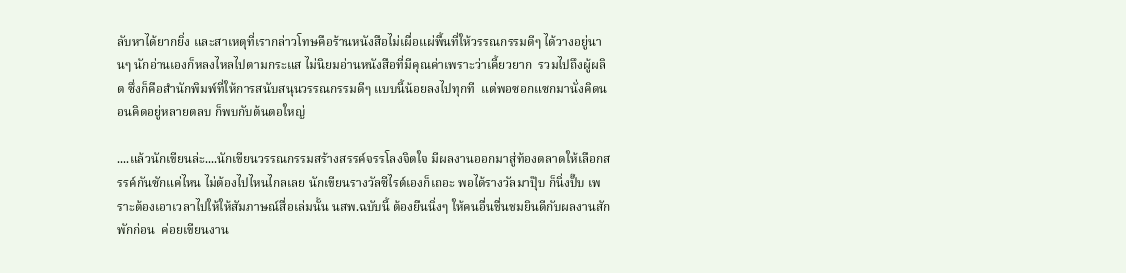ลับหาได้ยากยิ่ง และสาเหตุที่เรากล่าวโทษคือร้านหนังสือไม่เผื่อแผ่พื้นที่ให้วรรณกรรมดีๆ ได้วางอยู่นานๆ นักอ่านเองก็หลงไหลไปตามกระแส ไม่นิยมอ่านหนังสือที่มีคุณค่าเพราะว่าเคี้ยวยาก  รวมไปถึงผู้ผลิต ซึ่งก็คือสำนักพิมพ์ที่ให้การสนับสนุนวรรณกรรมดีๆ แบบนี้น้อยลงไปทุกที  แต่พอซอกแซกมานั่งคิดนอนคิดอยู่หลายตลบ ก็พบกับต้นตอใหญ่

....แล้วนักเขียนล่ะ....นักเขียนวรรณกรรมสร้างสรรค์จรรโลงจิตใจ มีผลงานออกมาสู่ท้องตลาดให้เลือกสรรค์กันซักแค่ไหน ไม่ต้องไปไหนไกลเลย นักเขียนรางวัลซีไรต์เองก็เถอะ พอได้รางวัลมาปุ๊บ ก็นิ่งปั๊บ เพราะต้องเอาเวลาไปให้ให้สัมภาษณ์สื่อเล่มนั้น นสพ.ฉบับนี้ ต้องยืนนิ่งๆ ให้คนอื่นชื่นชมยินดีกับผลงานสักพักก่อน  ค่อยเขียนงาน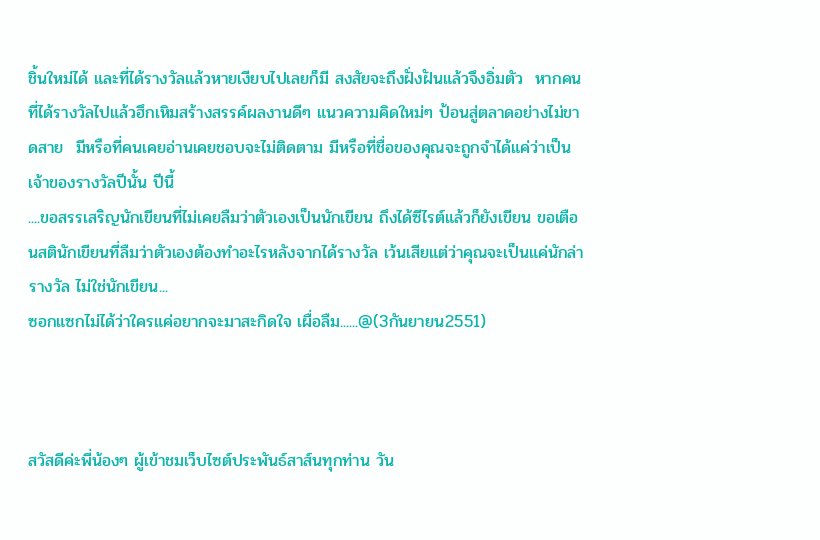ชิ้นใหม่ได้ และที่ได้รางวัลแล้วหายเงียบไปเลยก็มี สงสัยจะถึงฝั่งฝันแล้วจึงอิ่มตัว  หากคนที่ได้รางวัลไปแล้วฮึกเหิมสร้างสรรค์ผลงานดีๆ แนวความคิดใหม่ๆ ป้อนสู่ตลาดอย่างไม่ขาดสาย  มีหรือที่คนเคยอ่านเคยชอบจะไม่ติดตาม มีหรือที่ชื่อของคุณจะถูกจำได้แค่ว่าเป็นเจ้าของรางวัลปีนั้น ปีนี้
....ขอสรรเสริญนักเขียนที่ไม่เคยลืมว่าตัวเองเป็นนักเขียน ถึงได้ซีไรต์แล้วก็ยังเขียน ขอเตือนสตินักเขียนที่ลืมว่าตัวเองต้องทำอะไรหลังจากได้รางวัล เว้นเสียแต่ว่าคุณจะเป็นแค่นักล่ารางวัล ไม่ใช่นักเขียน...
ซอกแซกไม่ได้ว่าใครแค่อยากจะมาสะกิดใจ เผื่อลืม......@(3กันยายน2551)



สวัสดีค่ะพี่น้องๆ ผู้เข้าชมเว็บไซต์ประพันธ์สาส์นทุกท่าน วัน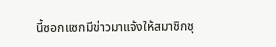นี้ซอกแซกมีข่าวมาแจ้งให้สมาชิกชุ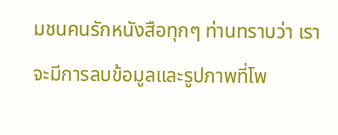มชนคนรักหนังสือทุกๆ ท่านทราบว่า เราจะมีการลบข้อมูลและรูปภาพที่โพ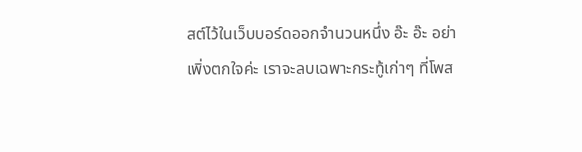สต์ไว้ในเว็บบอร์ดออกจำนวนหนึ่ง อ๊ะ อ๊ะ อย่าเพิ่งตกใจค่ะ เราจะลบเฉพาะกระทู้เก่าๆ ที่โพส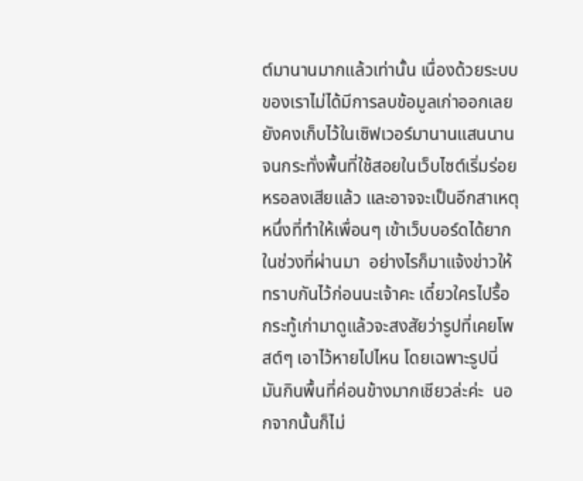ต์มานานมากแล้วเท่านั้น เนื่องด้วยระบบของเราไม่ได้มีการลบข้อมูลเก่าออกเลย ยังคงเก็บไว้ในเซิฟเวอร์มานานแสนนาน จนกระทั่งพื้นที่ใช้สอยในเว็บไซต์เริ่มร่อยหรอลงเสียแล้ว และอาจจะเป็นอีกสาเหตุหนึ่งที่ทำให้เพื่อนๆ เข้าเว็บบอร์ดได้ยากในช่วงที่ผ่านมา  อย่างไรก็มาแจ้งข่าวให้ทราบกันไว้ก่อนนะเจ้าคะ เดี๋ยวใครไปรื้อกระทู้เก่ามาดูแล้วจะสงสัยว่ารูปที่เคยโพสต์ๆ เอาไว้หายไปไหน โดยเฉพาะรูปนี่มันกินพื้นที่ค่อนข้างมากเชียวล่ะค่ะ  นอกจากนั้นก็ไม่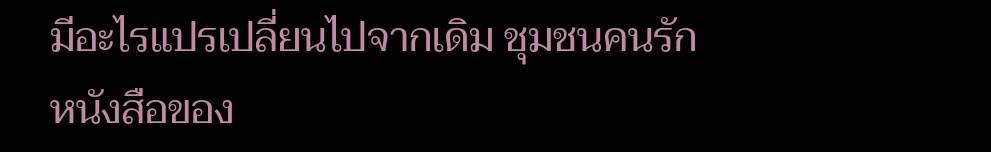มีอะไรแปรเปลี่ยนไปจากเดิม ชุมชนคนรักหนังสือของ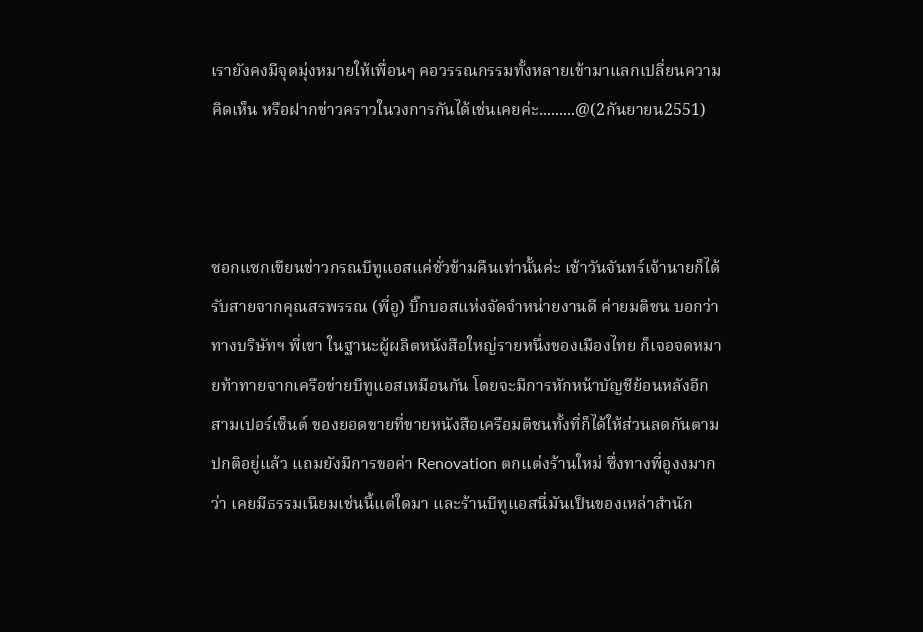เรายังคงมีจุดมุ่งหมายให้เพื่อนๆ คอวรรณกรรมทั้งหลายเข้ามาแลกเปลี่ยนความคิดเห็น หรือฝากข่าวคราวในวงการกันได้เช่นเคยค่ะ.........@(2กันยายน2551)



ซอกแซกเขียนข่าวกรณบีทูแอสแค่ชั่วข้ามคืนเท่านั้นค่ะ เช้าวันจันทร์เจ้านายก็ได้รับสายจากคุณสรพรรณ (พี่อู) บิ๊กบอสแห่งจัดจำหน่ายงานดี ค่ายมติชน บอกว่าทางบริษัทฯ พี่เขา ในฐานะผู้ผลิตหนังสือใหญ่รายหนึ่งของเมืองไทย ก็เจอจดหมายท้าทายจากเครือข่ายบีทูแอสเหมือนกัน โดยจะมีการหักหน้าบัญชีย้อนหลังอีกสามเปอร์เซ็นต์ ของยอดขายที่ขายหนังสือเครือมติชนทั้งที่ก็ได้ให้ส่วนลดกันตามปกติอยู่แล้ว แถมยังมีการขอค่า Renovation ตกแต่งร้านใหม่ ซึ่งทางพี่อูงงมากว่า เคยมีธรรมเนียมเช่นนี้แต่ใดมา และร้านบีทูแอสนี่มันเป็นของเหล่าสำนัก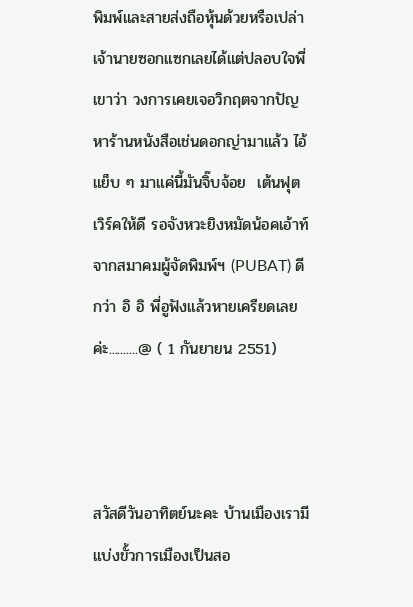พิมพ์และสายส่งถือหุ้นด้วยหรือเปล่า  เจ้านายซอกแซกเลยได้แต่ปลอบใจพี่เขาว่า วงการเคยเจอวิกฤตจากปัญหาร้านหนังสือเช่นดอกญ่ามาแล้ว ไอ้แย็บ ๆ มาแค่นี้มันจิ๊บจ้อย  เต้นฟุตเวิร์คให้ดี รอจังหวะยิงหมัดน้อคเอ้าท์จากสมาคมผู้จัดพิมพ์ฯ (PUBAT) ดีกว่า อิ อิ พี่อูฟังแล้วหายเครียดเลยค่ะ..........@ ( 1 กันยายน 2551)



สวัสดีวันอาทิตย์นะคะ บ้านเมืองเรามีแบ่งขั้วการเมืองเป็นสอ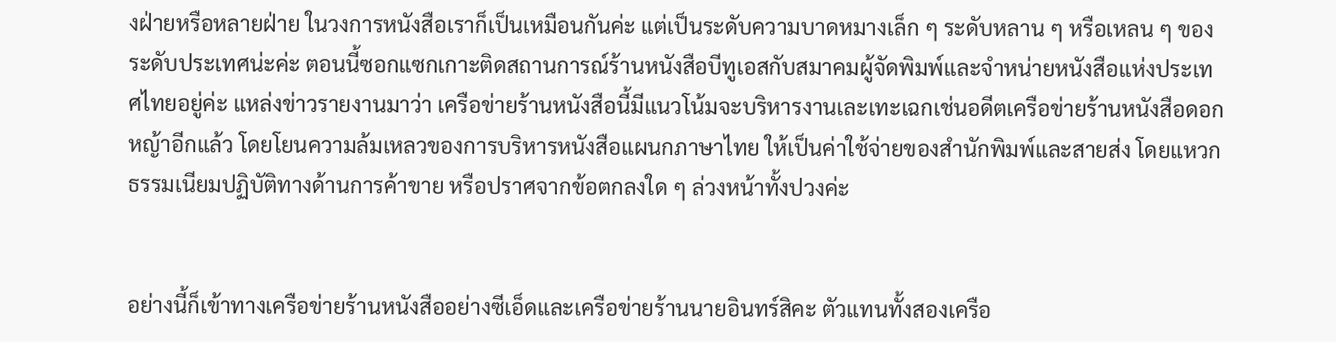งฝ่ายหรือหลายฝ่าย ในวงการหนังสือเราก็เป็นเหมือนกันค่ะ แต่เป็นระดับความบาดหมางเล็ก ๆ ระดับหลาน ๆ หรือเหลน ๆ ของระดับประเทศน่ะค่ะ ตอนนี้ซอกแซกเกาะติดสถานการณ์ร้านหนังสือบีทูเอสกับสมาคมผู้จัดพิมพ์และจำหน่ายหนังสือแห่งประเทศไทยอยู่ค่ะ แหล่งข่าวรายงานมาว่า เครือข่ายร้านหนังสือนี้มีแนวโน้มจะบริหารงานเละเทะเฉกเช่นอดีตเครือข่ายร้านหนังสือดอกหญ้าอีกแล้ว โดยโยนความล้มเหลวของการบริหารหนังสือแผนกภาษาไทย ให้เป็นค่าใช้จ่ายของสำนักพิมพ์และสายส่ง โดยแหวกธรรมเนียมปฏิบัติทางด้านการค้าขาย หรือปราศจากข้อตกลงใด ๆ ล่วงหน้าทั้งปวงค่ะ


อย่างนี้ก็เข้าทางเครือข่ายร้านหนังสืออย่างซีเอ็ดและเครือข่ายร้านนายอินทร์สิคะ ตัวแทนทั้งสองเครือ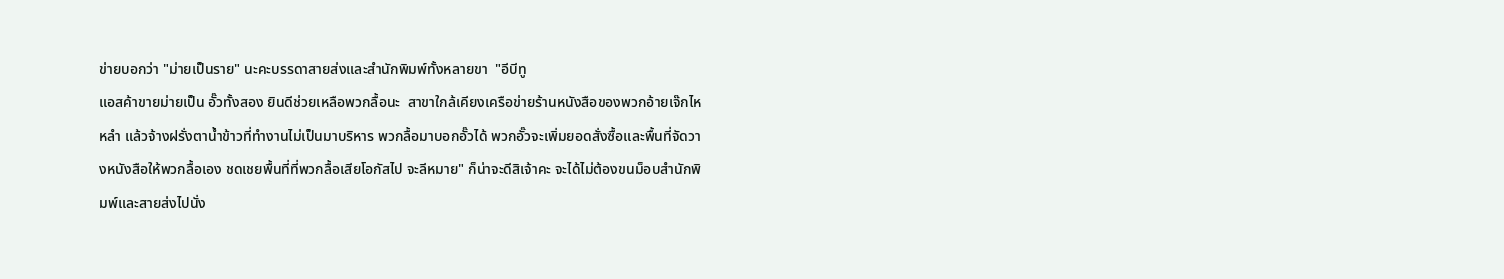ข่ายบอกว่า "ม่ายเป็นราย" นะคะบรรดาสายส่งและสำนักพิมพ์ทั้งหลายขา  "อีบีทู
แอสค้าขายม่ายเป็น อั๊วทั้งสอง ยินดีช่วยเหลือพวกลื้อนะ  สาขาใกล้เคียงเครือข่ายร้านหนังสือของพวกอ้ายเจ๊กไหหลำ แล้วจ้างฝรั่งตาน้ำข้าวที่ทำงานไม่เป็นมาบริหาร พวกลื้อมาบอกอั๊วได้ พวกอั๊วจะเพิ่มยอดสั่งซื้อและพื้นที่จัดวางหนังสือให้พวกลื้อเอง ชดเชยพื้นที่ที่พวกลื้อเสียโอกัสไป จะลีหมาย" ก็น่าจะดีสิเจ้าคะ จะได้ไม่ต้องขนม็อบสำนักพิมพ์และสายส่งไปนั่ง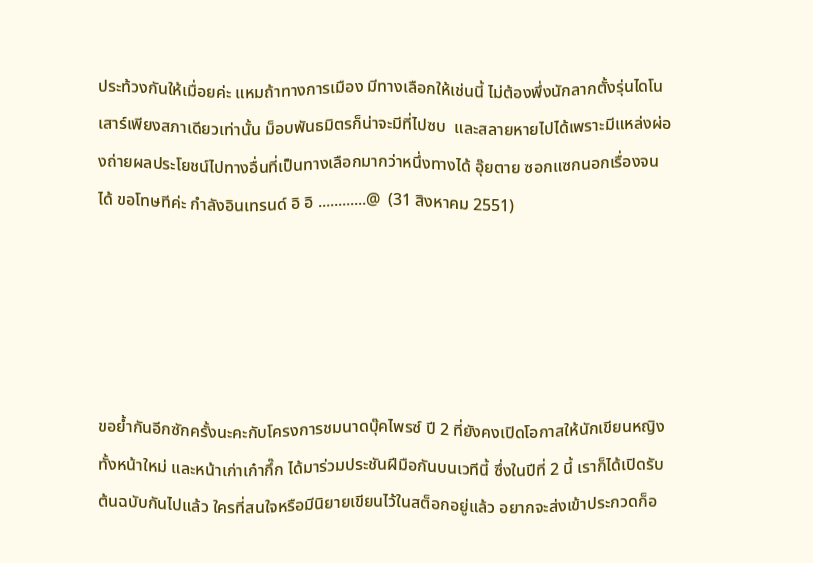ประท้วงกันให้เมื่อยค่ะ แหมถ้าทางการเมือง มีทางเลือกให้เช่นนี้ ไม่ต้องพึ่งนักลากตั้งรุ่นไดโนเสาร์เพียงสภาเดียวเท่านั้น ม็อบพันธมิตรก็น่าจะมีที่ไปซบ  และสลายหายไปได้เพราะมีแหล่งผ่องถ่ายผลประโยชน์ไปทางอื่นที่เป็นทางเลือกมากว่าหนึ่งทางได้ อุ๊ยตาย ซอกแซกนอกเรื่องจนได้ ขอโทษทีค่ะ กำลังอินเทรนด์ อิ อิ ............@  (31 สิงหาคม 2551)





ขอย้ำกันอีกซักครั้งนะคะกับโครงการชมนาดบุ๊คไพรซ์ ปี 2 ที่ยังคงเปิดโอกาสให้นักเขียนหญิงทั้งหน้าใหม่ และหน้าเก่าเก๋ากึ๊ก ได้มาร่วมประชันฝีมือกันบนเวทีนี้ ซึ่งในปีที่ 2 นี้ เราก็ได้เปิดรับต้นฉบับกันไปแล้ว ใครที่สนใจหรือมีนิยายเขียนไว้ในสต็อกอยู่แล้ว อยากจะส่งเข้าประกวดก็อ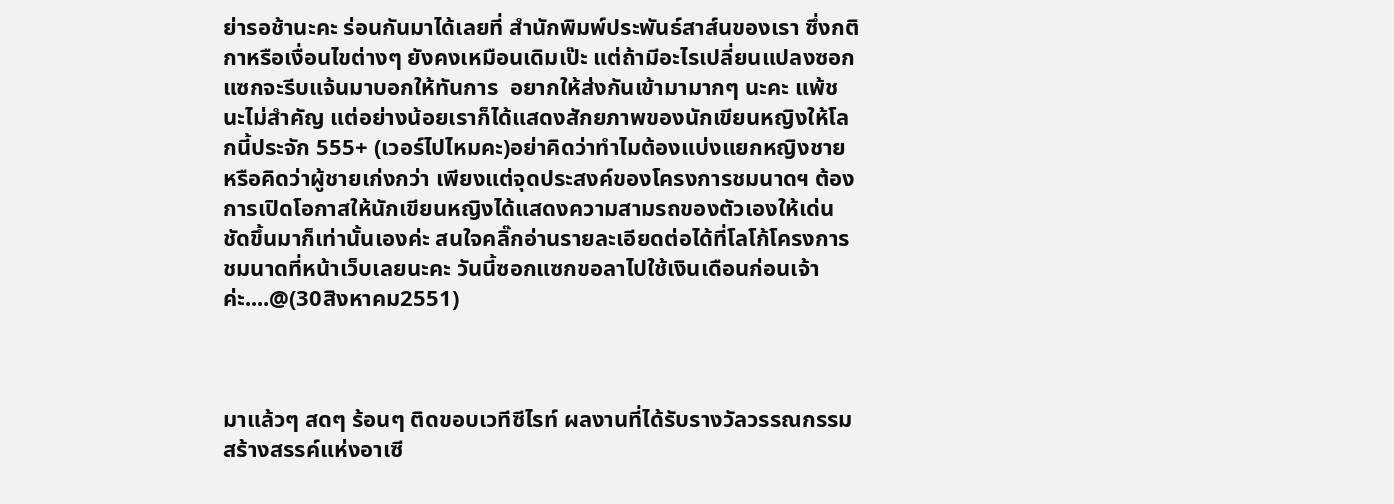ย่ารอช้านะคะ ร่อนกันมาได้เลยที่ สำนักพิมพ์ประพันธ์สาส์นของเรา ซึ่งกติกาหรือเงื่อนไขต่างๆ ยังคงเหมือนเดิมเป๊ะ แต่ถ้ามีอะไรเปลี่ยนแปลงซอกแซกจะรีบแจ้นมาบอกให้ทันการ  อยากให้ส่งกันเข้ามามากๆ นะคะ แพ้ชนะไม่สำคัญ แต่อย่างน้อยเราก็ได้แสดงสักยภาพของนักเขียนหญิงให้โลกนี้ประจัก 555+ (เวอร์ไปไหมคะ)อย่าคิดว่าทำไมต้องแบ่งแยกหญิงชาย หรือคิดว่าผู้ชายเก่งกว่า เพียงแต่จุดประสงค์ของโครงการชมนาดฯ ต้องการเปิดโอกาสให้นักเขียนหญิงได้แสดงความสามรถของตัวเองให้เด่นชัดขึ้นมาก็เท่านั้นเองค่ะ สนใจคลิ๊กอ่านรายละเอียดต่อได้ที่โลโก้โครงการชมนาดที่หน้าเว็บเลยนะคะ วันนี้ซอกแซกขอลาไปใช้เงินเดือนก่อนเจ้าค่ะ....@(30สิงหาคม2551)



มาแล้วๆ สดๆ ร้อนๆ ติดขอบเวทีซีไรท์ ผลงานที่ได้รับรางวัลวรรณกรรมสร้างสรรค์แห่งอาเซี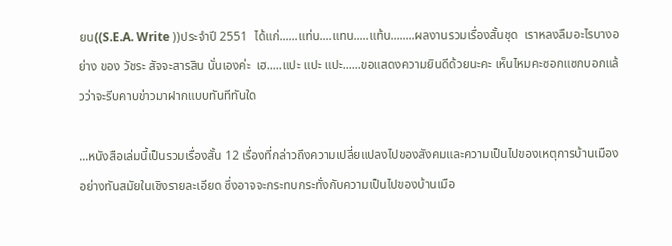ยน((S.E.A. Write ))ประจำปี 2551  ได้แก่......แท่น....แทน.....แท้น........ผลงานรวมเรื่องสั้นชุด  เราหลงลืมอะไรบางอย่าง ของ วัชระ สัจจะสารสิน นั่นเองค่ะ  เฮ.....แปะ แปะ แปะ......ขอแสดงความยินดีด้วยนะคะ เห็นไหมคะซอกแซกบอกแล้วว่าจะรีบคาบข่าวมาฝากแบบทันทีทันใด

...หนังสือเล่มนี้เป็นรวมเรื่องสั้น 12 เรื่องที่กล่าวถึงความเปลี่ยแปลงไปของสังคมและความเป็นไปของเหตุการบ้านเมืองอย่างทันสมัยในเชิงรายละเอียด ซึ่งอาจจะกระทบกระทั่งกับความเป็นไปของบ้านเมือ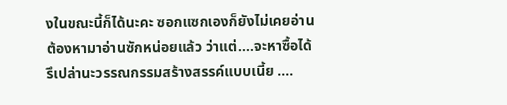งในขณะนี้ก็ได้นะคะ ซอกแซกเองก็ยังไม่เคยอ่าน ต้องหามาอ่านซักหน่อยแล้ว ว่าแต่....จะหาซื้อได้รึเปล่านะวรรณกรรมสร้างสรรค์แบบเนี้ย ....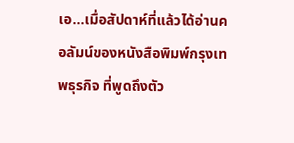เอ...เมื่อสัปดาห์ที่แล้วได้อ่านคอลัมน์ของหนังสือพิมพ์กรุงเทพธุรกิจ ที่พูดถึงตัว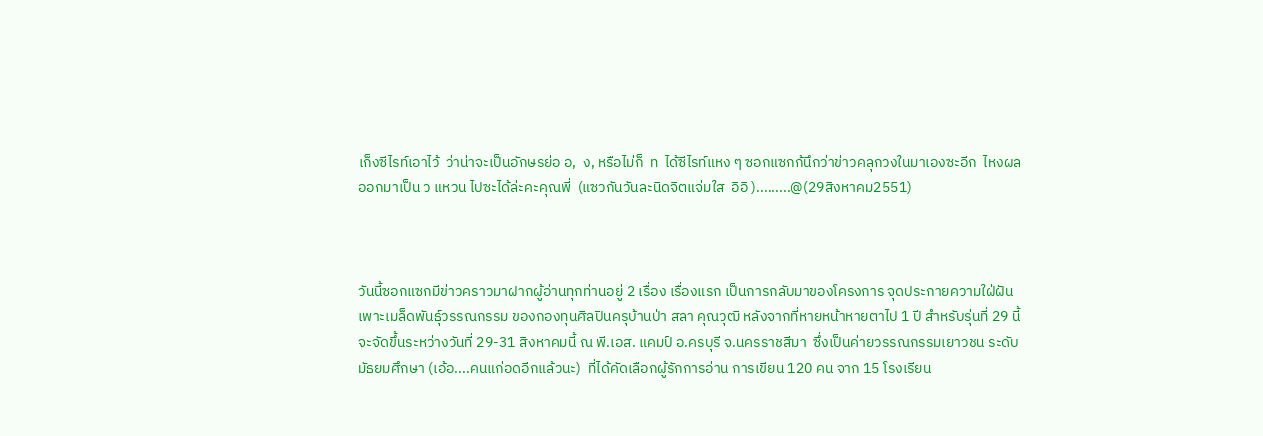เก็งซีไรท์เอาไว้  ว่าน่าจะเป็นอักษรย่อ อ,  ง, หรือไม่ก็  ท  ได้ซีไรท์แหง ๆ ซอกแซกก้นึกว่าข่าวคลุกวงในมาเองซะอีก  ไหงผลออกมาเป็น ว แหวน ไปซะได้ล่ะคะคุณพี่  (แซวกันวันละนิดจิตแจ่มใส  อิอิ ).........@(29สิงหาคม2551)



วันนี้ซอกแซกมีข่าวคราวมาฝากผู้อ่านทุกท่านอยู่ 2 เรื่อง เรื่องแรก เป็นการกลับมาของโครงการ จุดประกายความใฝ่ฝัน เพาะเมล็ดพันธุ์วรรณกรรม ของกองทุนศิลปินครุบ้านป่า สลา คุณวุฒิ หลังจากที่หายหน้าหายตาไป 1 ปี สำหรับรุ่นที่ 29 นี้จะจัดขึ้นระหว่างวันที่ 29-31 สิงหาคมนี้ ณ พี.เอส. แคมป์ อ.ครบุรี จ.นครราชสีมา  ซึ่งเป็นค่ายวรรณกรรมเยาวชน ระดับมัธยมศึกษา (เอ้อ....คนแก่อดอีกแล้วนะ)  ที่ได้คัดเลือกผู้รักการอ่าน การเขียน 120 คน จาก 15 โรงเรียน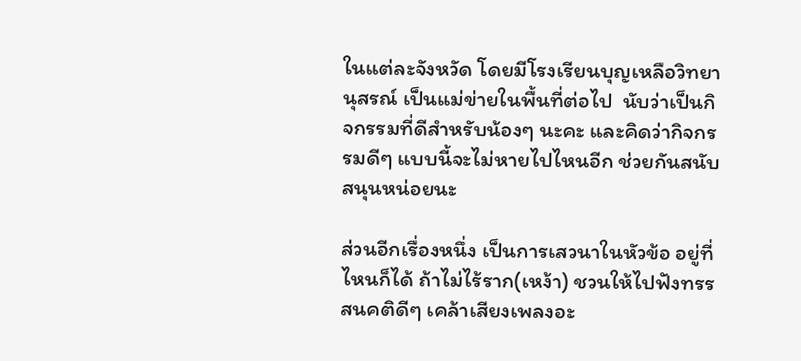ในแต่ละจังหวัด โดยมีโรงเรียนบุญเหลือวิทยานุสรณ์ เป็นแม่ข่ายในพื้นที่ต่อไป  นับว่าเป็นกิจกรรมที่ดีสำหรับน้องๆ นะคะ และคิดว่ากิจกรรมดีๆ แบบนี้จะไม่หายไปไหนอีก ช่วยกันสนับสนุนหน่อยนะ

ส่วนอีกเรื่องหนึ่ง เป็นการเสวนาในหัวข้อ อยู่ที่ไหนก็ได้ ถ้าไม่ไร้ราก(เหง้า) ชวนให้ไปฟังทรรสนคติดีๆ เคล้าเสียงเพลงอะ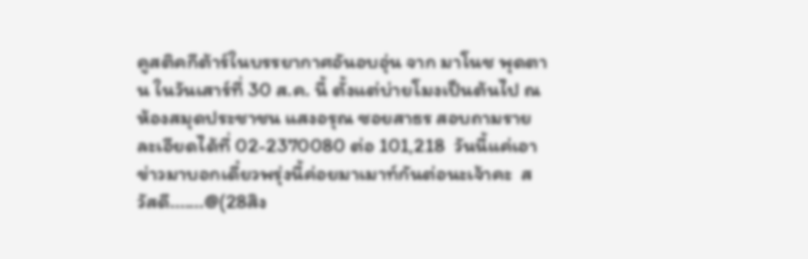คูสติคกีต้าร์ในบรรยากาศอันอบอุ่น จาก มาโนช พุดตาน ในวันเสาร์ที่ 30 ส.ค. นี้ ตั้งแต่บ่ายโมงเป็นต้นไป ณ ห้องสมุดประชาชน แสงอรุณ ซอยสาธร สอบถามรายละเอียดได้ที่ 02-2370080 ต่อ 101,218  วันนี้แค่เอาข่าวมาบอกเดี๋ยวพรุ่งนี้ค่อยมาเมาท์กันต่อนะเจ้าคะ  สวัสดี.......@(28สิง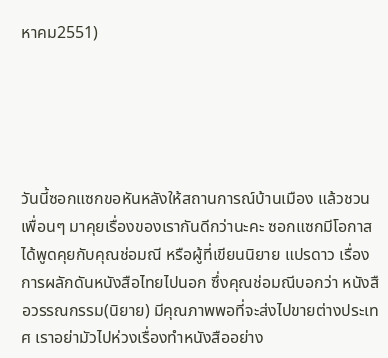หาคม2551)





วันนี้ซอกแซกขอหันหลังให้สถานการณ์บ้านเมือง แล้วชวนเพื่อนๆ มาคุยเรื่องของเรากันดีกว่านะคะ ซอกแซกมีโอกาสได้พูดคุยกับคุณช่อมณี หรือผู้ที่เขียนนิยาย แปรดาว เรื่องการผลักดันหนังสือไทยไปนอก ซึ่งคุณช่อมณีบอกว่า หนังสือวรรณกรรม(นิยาย) มีคุณภาพพอที่จะส่งไปขายต่างประเทศ เราอย่ามัวไปห่วงเรื่องทำหนังสืออย่าง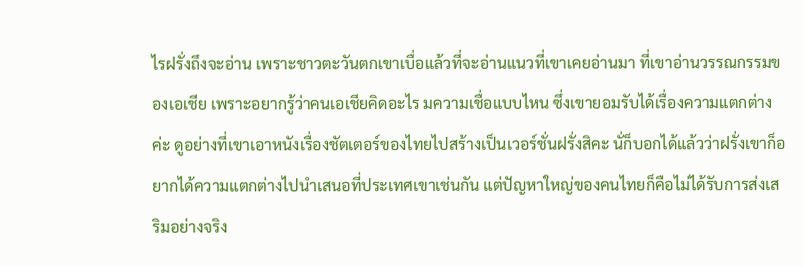ไรฝรั่งถึงจะอ่าน เพราะชาวตะวันตกเขาเบื่อแล้วที่จะอ่านแนวที่เขาเคยอ่านมา ที่เขาอ่านวรรณกรรมของเอเชีย เพราะอยากรู้ว่าคนเอเชียคิดอะไร มความเชื่อแบบไหน ซึ่งเขายอมรับได้เรื่องความแตกต่างค่ะ ดูอย่างที่เขาเอาหนังเรื่องชัตเตอร์ของไทยไปสร้างเป็นเวอร์ชั่นฝรั่งสิคะ นั่ก็บอกได้แล้วว่าฝรั่งเขาก็อยากได้ความแตกต่างไปนำเสนอที่ประเทศเขาเช่นกัน แต่ปัญหาใหญ่ของคนไทยก็คือไม่ได้รับการส่งเสริมอย่างจริง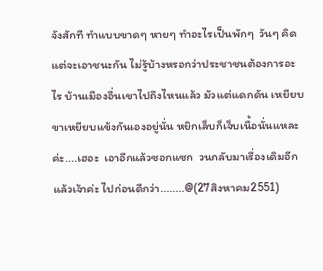จังสักที ทำแบบขาดๆ หายๆ ทำอะไรเป็นพักๆ  วันๆ คิดแต่จะเอาชนะกัน ไม่รู้บ้างหรอกว่าประชาชนต้องการอะไร บ้านเมืองอื่นเขาไปถึงไหนแล้ว มัวแต่แดกดัน เหยียบขาเหยียบแข้งกันเองอยู่นั่น หยิกเล็บก็เจ็บเนื้อนั่นแหละค่ะ....เฮอะ  เอาอีกแล้วซอกแซก  วนกลับมาเรื่องเดิมอีกแล้วเจ้าค่ะ ไปก่อนดีกว่า........@(27สิงหาคม2551)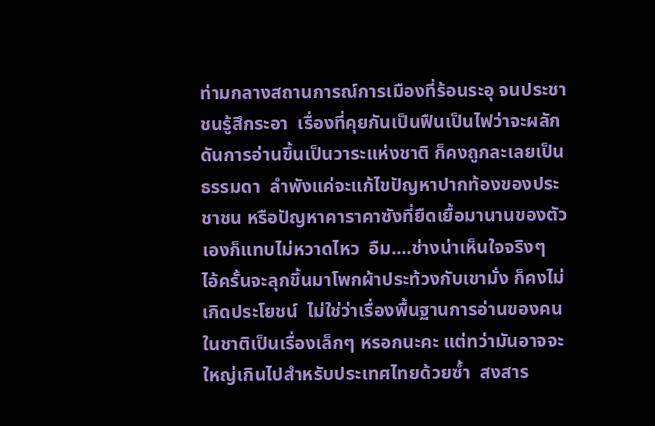ท่ามกลางสถานการณ์การเมืองที่ร้อนระอุ จนประชาชนรู้สึกระอา  เรื่องที่คุยกันเป็นฟืนเป็นไฟว่าจะผลักดันการอ่านขึ้นเป็นวาระแห่งชาติ ก็คงถูกละเลยเป็นธรรมดา  ลำพังแค่จะแก้ไขปัญหาปากท้องของประชาชน หรือปัญหาคาราคาซังที่ยืดเยื้อมานานของตัวเองก็แทบไม่หวาดไหว  อืม....ช่างน่าเห็นใจจริงๆ    ไอ้ครั้นจะลุกขึ้นมาโพกผ้าประท้วงกับเขามั่ง ก็คงไม่เกิดประโยชน์  ไม่ใช่ว่าเรื่องพื้นฐานการอ่านของคนในชาติเป็นเรื่องเล็กๆ หรอกนะคะ แต่ทว่ามันอาจจะใหญ่เกินไปสำหรับประเทศไทยด้วยซ้ำ  สงสาร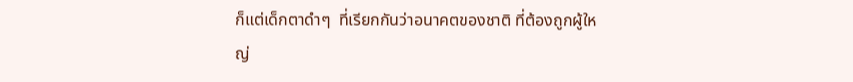ก็แต่เด็กตาดำๆ  ที่เรียกกันว่าอนาคตของชาติ ที่ต้องถูกผู้ใหญ่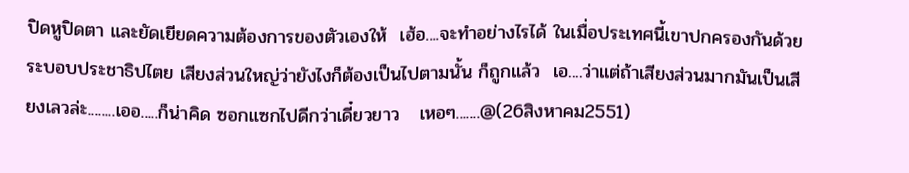ปิดหูปิดตา และยัดเยียดความต้องการของตัวเองให้  เฮ้อ....จะทำอย่างไรได้ ในเมื่อประเทศนี้เขาปกครองกันด้วยระบอบประชาธิปไตย เสียงส่วนใหญ่ว่ายังไงก็ต้องเป็นไปตามนั้น ก็ถูกแล้ว  เอ....ว่าแต่ถ้าเสียงส่วนมากมันเป็นเสียงเลวล่ะ........เออ.....ก็น่าคิด ซอกแซกไปดีกว่าเดี๋ยวยาว   เหอๆ.......@(26สิงหาคม2551)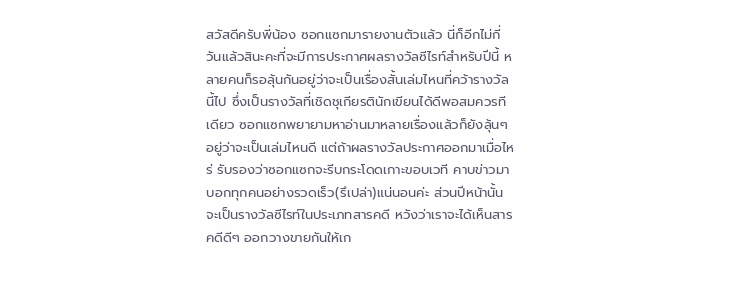สวัสดีครับพี่น้อง ซอกแซกมารายงานตัวแล้ว นี่ก็อีกไม่กี่วันแล้วสินะคะที่จะมีการประกาศผลรางวัลซีไรท์สำหรับปีนี้ หลายคนก็รอลุ้นกันอยู่ว่าจะเป็นเรื่องสั้นเล่มไหนที่คว้ารางวัลนี้ไป ซึ่งเป็นรางวัลที่เชิดชุเกียรตินักเขียนได้ดีพอสมควรทีเดียว ซอกแซกพยายามหาอ่านมาหลายเรื่องแล้วก็ยังลุ้นๆ อยู่ว่าจะเป็นเล่มไหนดี แต่ถ้าผลรางวัลประกาศออกมาเมื่อไหร่ รับรองว่าซอกแซกจะรีบกระโดดเกาะขอบเวที คาบข่าวมาบอกทุกคนอย่างรวดเร็ว(รึเปล่า)แน่นอนค่ะ ส่วนปีหน้านั้นจะเป็นรางวัลซีไรท์ในประเภทสารคดี หวังว่าเราจะได้เห็นสารคดีดีๆ ออกวางขายกันให้เก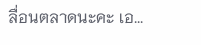ลื่อนตลาดนะคะ เอ...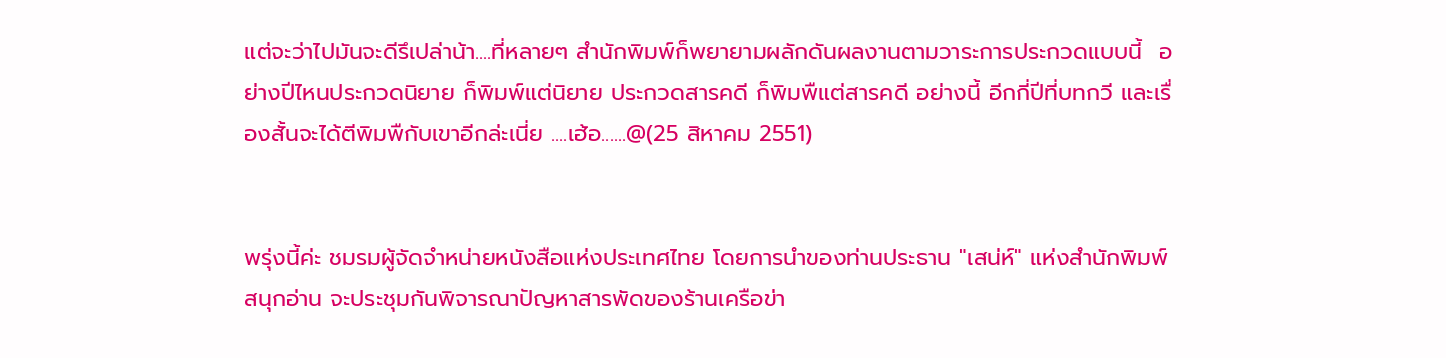แต่จะว่าไปมันจะดีรึเปล่าน้า....ที่หลายๆ สำนักพิมพ์ก็พยายามผลักดันผลงานตามวาระการประกวดแบบนี้  อย่างปีไหนประกวดนิยาย ก็พิมพ์แต่นิยาย ประกวดสารคดี ก็พิมพืแต่สารคดี อย่างนี้ อีกกี่ปีที่บทกวี และเรื่องสั้นจะได้ตีพิมพืกับเขาอีกล่ะเนี่ย ....เฮ้อ......@(25 สิหาคม 2551)


พรุ่งนี้ค่ะ ชมรมผู้จัดจำหน่ายหนังสือแห่งประเทศไทย โดยการนำของท่านประธาน "เสน่ห์" แห่งสำนักพิมพ์สนุกอ่าน จะประชุมกันพิจารณาปัญหาสารพัดของร้านเครือข่า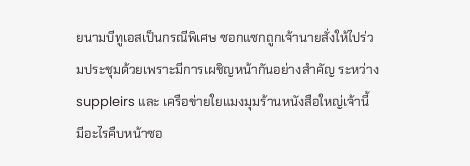ยนามบีทูเอสเป็นกรณีพิเศษ ซอกแซกถูกเจ้านายสั่งให้ไปร่วมประชุมด้วยเพราะมีการเผชิญหน้ากันอย่างสำคัญ ระหว่าง suppleirs และ เครือข่ายใยแมงมุมร้านหนังสือใหญ่เจ้านี้ มีอะไรคืบหน้าซอ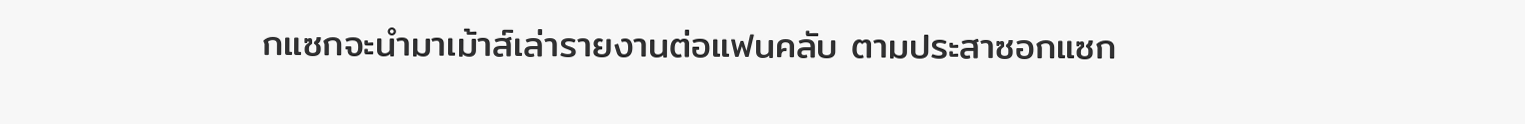กแซกจะนำมาเม้าส์เล่ารายงานต่อแฟนคลับ ตามประสาซอกแซก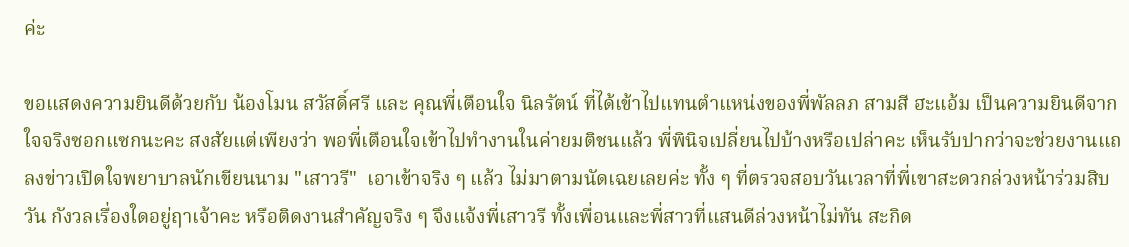ค่ะ

ขอแสดงความยินดีด้วยกับ น้องโมน สวัสดิ์ศรี และ คุณพี่เตือนใจ นิลรัตน์ ที่ได้เข้าไปแทนตำแหน่งของพี่พัลลภ สามสี ฮะแอ้ม เป็นความยินดีจากใจจริงซอกแซกนะคะ สงสัยแต่เพียงว่า พอพี่เตือนใจเข้าไปทำงานในค่ายมติชนแล้ว พี่พินิจเปลี่ยนไปบ้างหรือเปล่าคะ เห็นรับปากว่าจะช่วยงานแถลงข่าวเปิดใจพยาบาลนักเขียนนาม "เสาวรี"  เอาเข้าจริง ๆ แล้ว ไม่มาตามนัดเฉยเลยค่ะ ทั้ง ๆ ที่ตรวจสอบวันเวลาที่พี่เขาสะดวกล่วงหน้าร่วมสิบวัน กังวลเรื่องใดอยู่ฤาเจ้าคะ หรือติดงานสำคัญจริง ๆ จึงแจ้งพี่เสาวรี ทั้งเพื่อนและพี่สาวที่แสนดีล่วงหน้าไม่ทัน สะกิด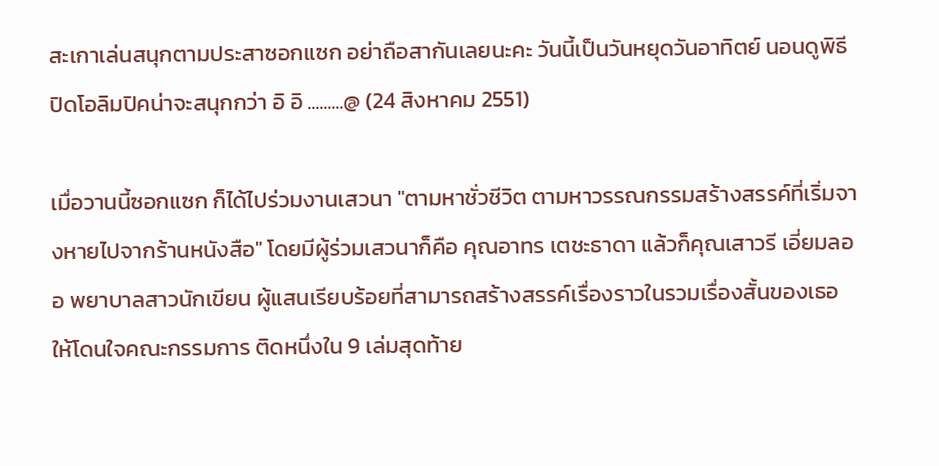สะเกาเล่นสนุกตามประสาซอกแซก อย่าถือสากันเลยนะคะ วันนี้เป็นวันหยุดวันอาทิตย์ นอนดูพิธีปิดโอลิมปิคน่าจะสนุกกว่า อิ อิ .........@ (24 สิงหาคม 2551)

เมื่อวานนี้ซอกแซก ก็ได้ไปร่วมงานเสวนา "ตามหาชั่วชีวิต ตามหาวรรณกรรมสร้างสรรค์ที่เริ่มจางหายไปจากร้านหนังสือ" โดยมีผู้ร่วมเสวนาก็คือ คุณอาทร เตชะธาดา แล้วก็คุณเสาวรี เอี่ยมลออ พยาบาลสาวนักเขียน ผู้แสนเรียบร้อยที่สามารถสร้างสรรค์เรื่องราวในรวมเรื่องสั้นของเธอ ให้โดนใจคณะกรรมการ ติดหนึ่งใน 9 เล่มสุดท้าย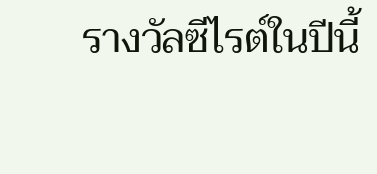รางวัลซีไรต์ในปีนี้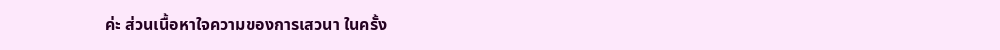ค่ะ ส่วนเนื้อหาใจความของการเสวนา ในครั้ง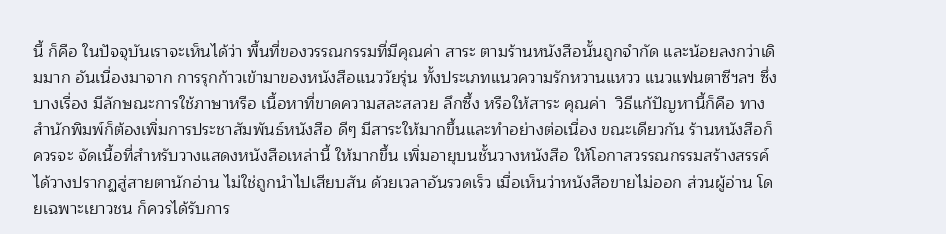นี้ ก็คือ ในปัจจุบันเราจะเห็นได้ว่า พื้นที่ของวรรณกรรมที่มีคุณค่า สาระ ตามร้านหนังสือนั้นถูกจำกัด และน้อยลงกว่าเดิมมาก อันเนื่องมาจาก การรุกก้าวเข้ามาของหนังสือแนววัยรุ่น ทั้งประเภทแนวความรักหวานแหวว แนวแฟนตาซีฯลฯ ซึ่งบางเรื่อง มีลักษณะการใช้ภาษาหรือ เนื้อหาที่ขาดความสละสลวย ลึกซึ้ง หรือให้สาระ คุณค่า  วิธีแก้ปัญหานี้ก็คือ ทางสำนักพิมพ์ก็ต้องเพิ่มการประชาสัมพันธ์หนังสือ ดีๆ มีสาระให้มากขึ้นและทำอย่างต่อเนื่อง ขณะเดียวกัน ร้านหนังสือก็ควรจะ จัดเนื้อที่สำหรับวางแสดงหนังสือเหล่านี้ ให้มากขึ้น เพิ่มอายุบนชั้นวางหนังสือ ให้โอกาสวรรณกรรมสร้างสรรค์ได้วางปรากฏสู่สายตานักอ่าน ไม่ใช่ถูกนำไปเสียบสัน ด้วยเวลาอันรวดเร็ว เมื่อเห็นว่าหนังสือขายไม่ออก ส่วนผู้อ่าน โดยเฉพาะเยาวชน ก็ควรได้รับการ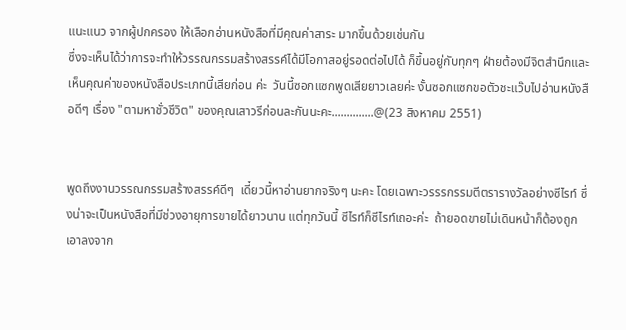แนะแนว จากผู้ปกครอง ให้เลือกอ่านหนังสือที่มีคุณค่าสาระ มากขึ้นด้วยเช่นกัน
ซึ่งจะเห็นได้ว่าการจะทำให้วรรณกรรมสร้างสรรค์ได้มีโอกาสอยู่รอดต่อไปได้ ก็ขึ้นอยู่กับทุกๆ ฝ่ายต้องมีจิตสำนึกและเห็นคุณค่าของหนังสือประเภทนี้เสียก่อน ค่ะ  วันนี้ซอกแซกพูดเสียยาวเลยค่ะ งั้นซอกแซกขอตัวชะแว๊บไปอ่านหนังสือดีๆ เรื่อง "ตามหาชั่วชีวิต" ของคุณเสาวรีก่อนละกันนะคะ..............@(23 สิงหาคม 2551)


พูดถึงงานวรรณกรรมสร้างสรรค์ดีๆ  เดี๋ยวนี้หาอ่านยากจริงๆ นะคะ โดยเฉพาะวรรรกรรมตีตรารางวัลอย่างซีไรท์ ซึ่งน่าจะเป็นหนังสือที่มีช่วงอายุการขายได้ยาวนาน แต่ทุกวันนี้ ซีไรท์ก็ซีไรท์เถอะค่ะ  ถ้ายอดขายไม่เดินหน้าก็ต้องถูกเอาลงจาก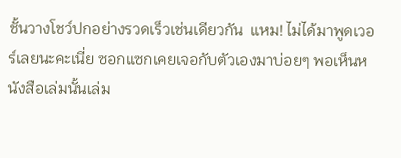ชั้นวางโชว์ปกอย่างรวดเร็วเช่นเดียวกัน  แหม! ไม่ได้มาพูดเวอร์เลยนะคะเนี่ย ซอกแซกเคยเจอกับตัวเองมาบ่อยๆ พอเห็นหนังสือเล่มนั้นเล่ม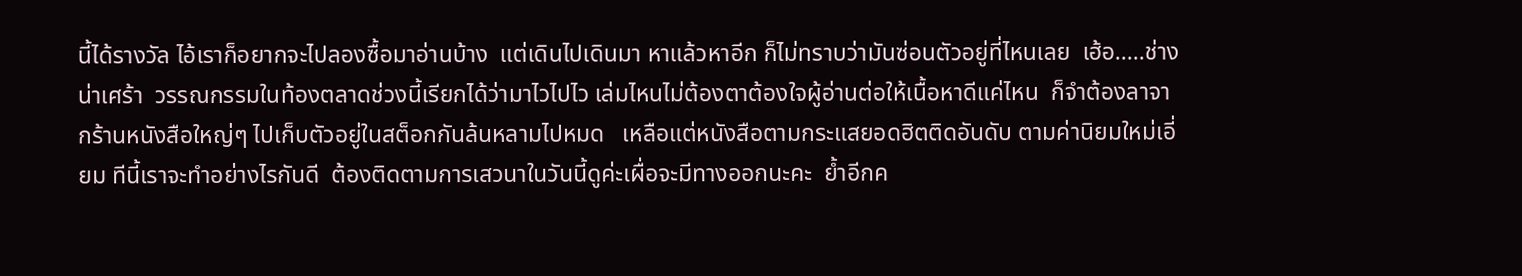นี้ได้รางวัล ไอ้เราก็อยากจะไปลองซื้อมาอ่านบ้าง  แต่เดินไปเดินมา หาแล้วหาอีก ก็ไม่ทราบว่ามันซ่อนตัวอยู่ที่ไหนเลย  เฮ้อ.....ช่างน่าเศร้า  วรรณกรรมในท้องตลาดช่วงนี้เรียกได้ว่ามาไวไปไว เล่มไหนไม่ต้องตาต้องใจผู้อ่านต่อให้เนื้อหาดีแค่ไหน  ก็จำต้องลาจากร้านหนังสือใหญ่ๆ ไปเก็บตัวอยู่ในสต็อกกันล้นหลามไปหมด   เหลือแต่หนังสือตามกระแสยอดฮิตติดอันดับ ตามค่านิยมใหม่เอี่ยม ทีนี้เราจะทำอย่างไรกันดี  ต้องติดตามการเสวนาในวันนี้ดูค่ะเผื่อจะมีทางออกนะคะ  ย้ำอีกค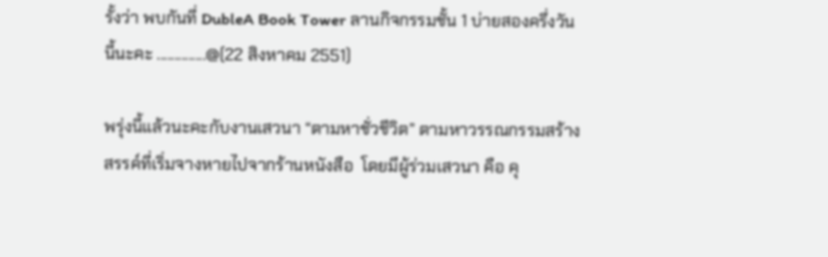รั้งว่า พบกันที่ DubleA Book Tower ลานกิจกรรมชั้น 1 บ่ายสองครึ่งวันนี้นะคะ ..............@(22 สิงหาคม 2551)

พรุ่งนี้แล้วนะคะกับงานเสวนา “ตามหาชั่วชีวิต” ตามหาวรรณกรรมสร้างสรรค์ที่เริ่มจางหายไปจากร้านหนังสือ  โดยมีผู้ร่วมเสวนา คือ คุ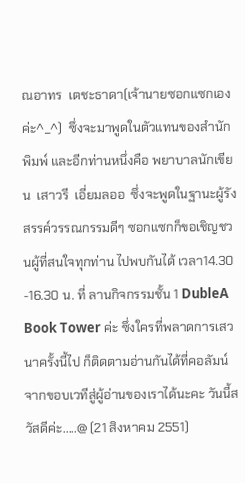ณอาทร  เตชะธาดา(เจ้านายซอกแซกเองค่ะ^_^)  ซึ่งจะมาพูดในตัวแทนของสำนักพิมพ์ และอีกท่านหนึ่งคือ พยาบาลนักเขียน  เสาวรี  เอี่ยมลออ  ซึ่งจะพูดในฐานะผู้รังสรรค์วรรณกรรมดีๆ ซอกแซกก็ขอเชิญชวนผู้ที่สนใจทุกท่าน ไปพบกันได้ เวลา14.30 -16.30 น. ที่ ลานกิจกรรมชั้น 1 DubleA Book Tower ค่ะ ซึ่งใครที่พลาดการเสวนาครั้งนี้ไป ก็ติดตามอ่านกันได้ที่คอลัมน์จากขอบเวทีสู่ผู้อ่านของเราได้นะคะ วันนี้สวัสดีค่ะ.....@ (21 สิงหาคม 2551)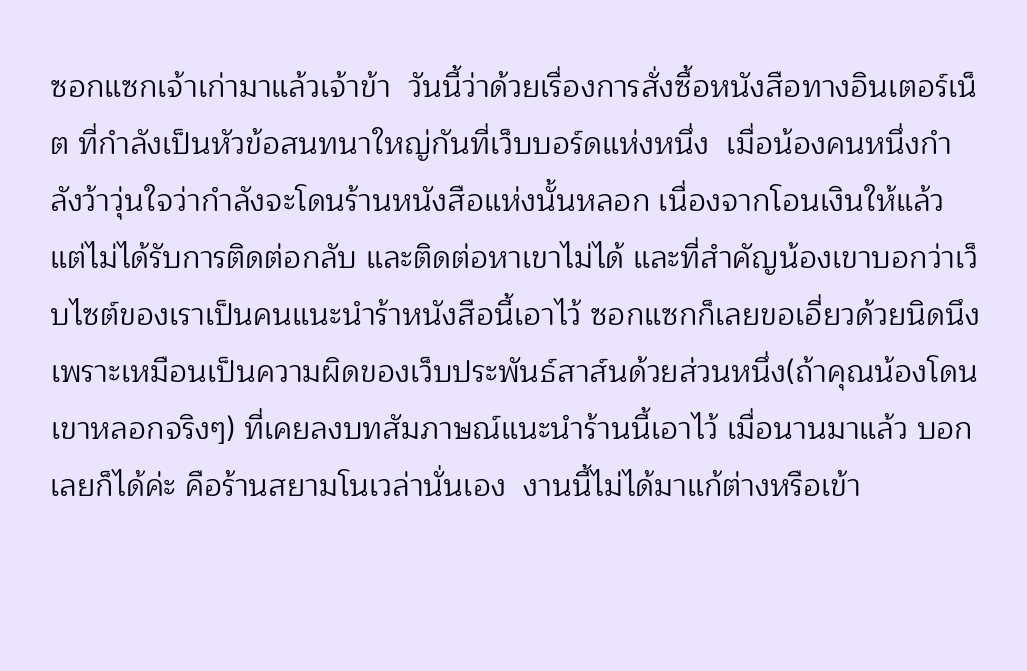ซอกแซกเจ้าเก่ามาแล้วเจ้าข้า  วันนี้ว่าด้วยเรื่องการสั่งซื้อหนังสือทางอินเตอร์เน็ต ที่กำลังเป็นหัวข้อสนทนาใหญ่กันที่เว็บบอร์ดแห่งหนึ่ง  เมื่อน้องคนหนึ่งกำลังว้าวุ่นใจว่ากำลังจะโดนร้านหนังสือแห่งนั้นหลอก เนื่องจากโอนเงินให้แล้ว แต่ไม่ได้รับการติดต่อกลับ และติดต่อหาเขาไม่ได้ และที่สำคัญน้องเขาบอกว่าเว็บไซต์ของเราเป็นคนแนะนำร้าหนังสือนี้เอาไว้ ซอกแซกก็เลยขอเอี่ยวด้วยนิดนึงเพราะเหมือนเป็นความผิดของเว็บประพันธ์สาส์นด้วยส่วนหนึ่ง(ถ้าคุณน้องโดนเขาหลอกจริงๆ) ที่เคยลงบทสัมภาษณ์แนะนำร้านนี้เอาไว้ เมื่อนานมาแล้ว บอกเลยก็ได้ค่ะ คือร้านสยามโนเวล่านั่นเอง  งานนี้ไม่ได้มาแก้ต่างหรือเข้า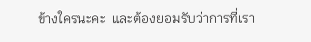ข้างใครนะคะ  และต้องยอมรับว่าการที่เรา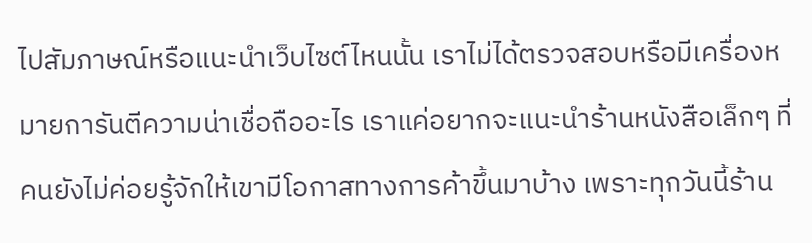ไปสัมภาษณ์หรือแนะนำเว็บไซต์ไหนนั้น เราไม่ได้ตรวจสอบหรือมีเครื่องหมายการันตีความน่าเชื่อถืออะไร เราแค่อยากจะแนะนำร้านหนังสือเล็กๆ ที่คนยังไม่ค่อยรู้จักให้เขามีโอกาสทางการค้าขึ้นมาบ้าง เพราะทุกวันนี้ร้าน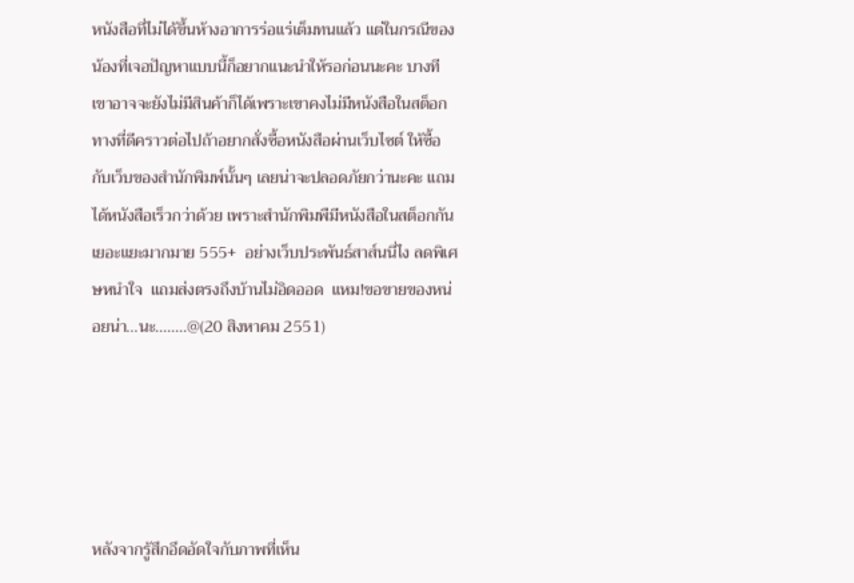หนังสือที่ไม่ได้ขึ้นห้างอาการร่อแร่เต็มทนแล้ว แต่ในกรณีของน้องที่เจอปัญหาแบบนี้ก็อยากแนะนำให้รอก่อนนะคะ บางทีเขาอาจจะยังไม่มีสินค้าก็ได้เพราะเขาคงไม่มีหนังสือในสต็อก ทางที่ดีคราวต่อไปถ้าอยากสั่งซื้อหนังสือผ่านเว็บไซต์ ให้ซื้อกับเว็บของสำนักพิมพ์นั้นๆ เลยน่าจะปลอดภัยกว่านะคะ แถมได้หนังสือเร็วกว่าด้วย เพราะสำนักพิมพืมีหนังสือในสต็อกกันเยอะแยะมากมาย 555+  อย่างเว็บประพันธ์สาส์นนี่ไง ลดพิเศษหนำใจ  แถมส่งตรงถึงบ้านไม่อิดออด  แหม!ขอขายของหน่อยน่า...นะ........@(20 สิงหาคม 2551)





หลังจากรู้สึกอึดอัดใจกับภาพที่เห็น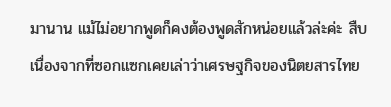มานาน แม้ไม่อยากพูดก็คงต้องพูดสักหน่อยแล้วล่ะค่ะ สืบเนื่องจากที่ซอกแซกเคยเล่าว่าเศรษฐกิจของนิตยสารไทย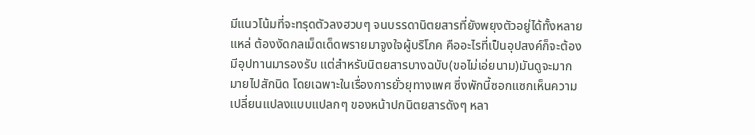มีแนวโน้มที่จะทรุดตัวลงฮวบๆ จนบรรดานิตยสารที่ยังพยุงตัวอยู่ได้ทั้งหลายแหล่ ต้องงัดกลเม็ดเด็ดพรายมาจูงใจผู้บริโภค คืออะไรที่เป็นอุปสงค์ก็จะต้องมีอุปทานมารองรับ แต่สำหรับนิตยสารบางฉบับ(ขอไม่เอ่ยนาม)มันดูจะมากมายไปสักนิด โดยเฉพาะในเรื่องการยั่วยุทางเพศ ซึ่งพักนี้ซอกแซกเห็นความเปลี่ยนแปลงแบบแปลกๆ ของหน้าปกนิตยสารดังๆ หลา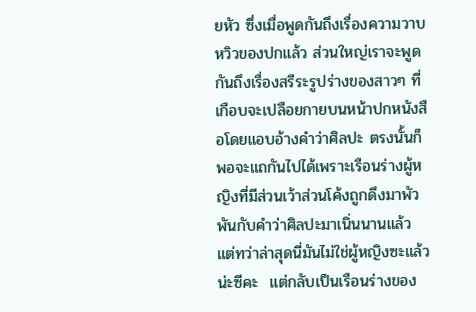ยหัว ซึ่งเมื่อพูดกันถึงเรื่องความวาบหวิวของปกแล้ว ส่วนใหญ่เราจะพูดกันถึงเรื่องสรีระรูปร่างของสาวๆ ที่เกือบจะเปลือยกายบนหน้าปกหนังสือโดยแอบอ้างคำว่าศิลปะ ตรงนั้นก็พอจะแถกันไปได้เพราะเรือนร่างผู้หญิงที่มีส่วนเว้าส่วนโค้งถูกดึงมาพัวพันกับคำว่าศิลปะมาเนิ่นนานแล้ว แต่ทว่าล่าสุดนี่มันไม่ใช่ผู้หญิงซะแล้วน่ะซีคะ  แต่กลับเป็นเรือนร่างของ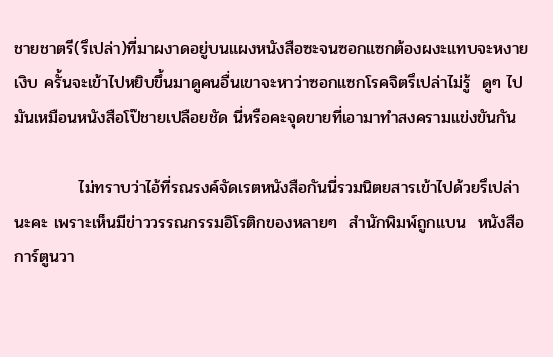ชายชาตรี(รึเปล่า)ที่มาผงาดอยู่บนแผงหนังสือซะจนซอกแซกต้องผงะแทบจะหงายเงิบ ครั้นจะเข้าไปหยิบขึ้นมาดูคนอื่นเขาจะหาว่าซอกแซกโรคจิตรึเปล่าไม่รู้  ดูๆ ไปมันเหมือนหนังสือโป๊ชายเปลือยชัด นี่หรือคะจุดขายที่เอามาทำสงครามแข่งขันกัน

           ไม่ทราบว่าไอ้ที่รณรงค์จัดเรตหนังสือกันนี่รวมนิตยสารเข้าไปด้วยรึเปล่านะคะ เพราะเห็นมีข่าววรรณกรรมอิโรติกของหลายๆ  สำนักพิมพ์ถูกแบน  หนังสือการ์ตูนวา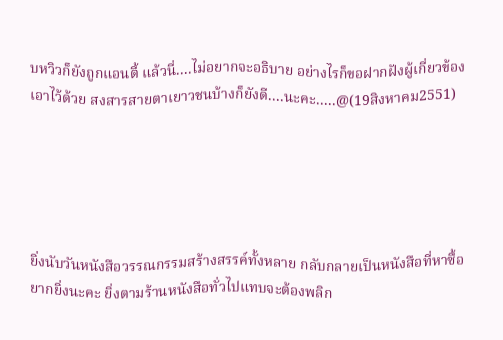บหวิวก็ยังถูกแอนตี้ แล้วนี่....ไม่อยากจะอธิบาย อย่างไรก็ขอฝากฝังผู้เกี่ยวข้องเอาไว้ด้วย สงสารสายตาเยาวชนบ้างก็ยังดี....นะคะ.....@(19สิงหาคม2551)





ยิ่งนับวันหนังสือวรรณกรรมสร้างสรรค์ทั้งหลาย กลับกลายเป็นหนังสือที่หาซื้อยากยิ่งนะคะ ยิ่งตามร้านหนังสือทั่วไปแทบจะต้องพลิก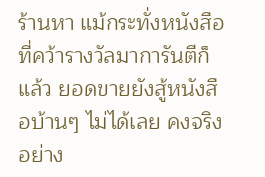ร้านหา แม้กระทั่งหนังสือที่คว้ารางวัลมาการันตีก็แล้ว ยอดขายยังสู้หนังสือบ้านๆ ไม่ได้เลย คงจริงอย่าง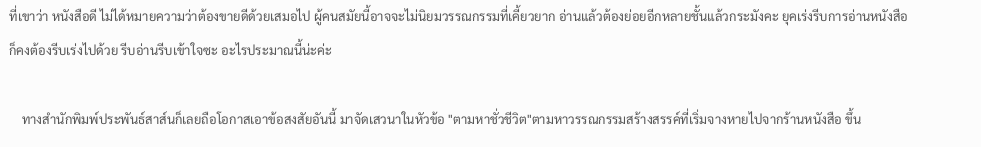ที่เขาว่า หนังสือดี ไม่ได้หมายความว่าต้องขายดีด้วยเสมอไป ผู้คนสมัยนี้อาจจะไม่นิยมวรรณกรรมที่เคี้ยวยาก อ่านแล้วต้องย่อยอีกหลายชั้นแล้วกระมังคะ ยุคเร่งรีบการอ่านหนังสือก็คงต้องรีบเร่งไปด้วย รีบอ่านรีบเข้าใจซะ อะไรประมาณนี้น่ะค่ะ

    ทางสำนักพิมพ์ประพันธ์สาส์นก็เลยถือโอกาสเอาข้อสงสัยอันนี้ มาจัดเสวนาในหัวข้อ "ตามหาชั่วชีวิต"ตามหาวรรณกรรมสร้างสรรค์ที่เริ่มจางหายไปจากร้านหนังสือ ขึ้น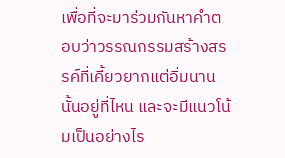เพื่อที่จะมาร่วมกันหาคำตอบว่าวรรณกรรมสร้างสรรค์ที่เคี้ยวยากแต่อิ่มนานนั้นอยู่ที่ไหน และจะมีแนวโน้มเป็นอย่างไร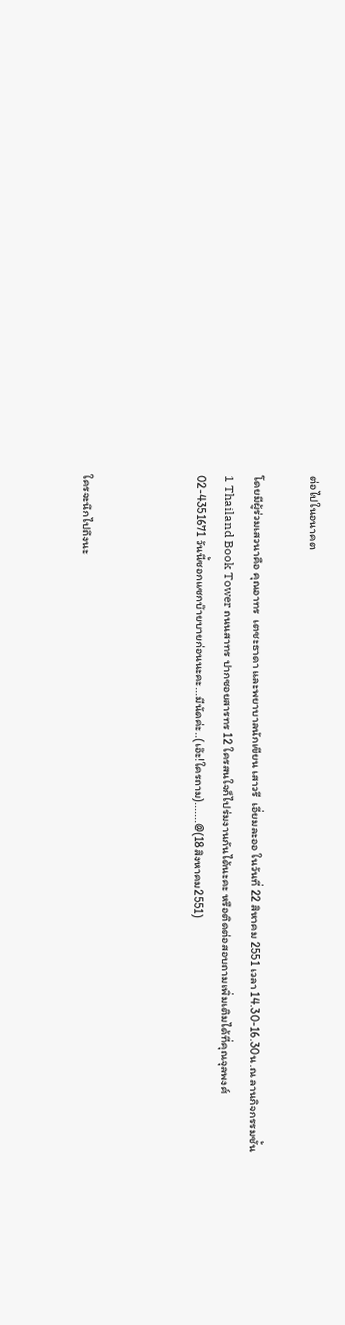ต่อไปในอนาคต

โดยมีผู้ร่วมเสวนาคือ คุณอาทร  เตชะธาดา และพยาบาลนักเขียน เสาวรี  เอี่ยมละออ ในวันที่ 22 สิหาคม 2551 เวลา 14.30-16.30น.ณ ลานกิจกรรมชั้น1 Thailand Book Tower ถนนสาทร ปากซอยสารทร 12 ใครสนใจก็ไปร่มงานกันได้นะคะ หรือติดต่อสอบถามเพิ่มเติมได้ที่คุณจุลพงศ์ 02-4351671 วันนี้ซอกแซกบ๊ายบายก่อนนะคะ...มีนัดค่ะ..(เอ๊ะ!ใครถาม).......@(18สิงหาคม2551)



ใครจะนึกไปถึงนะ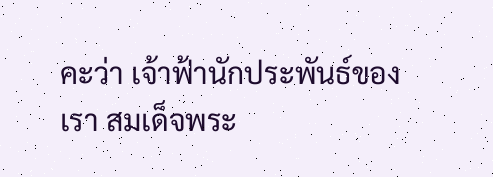คะว่า เจ้าฟ้านักประพันธ์ของเรา สมเด็จพระ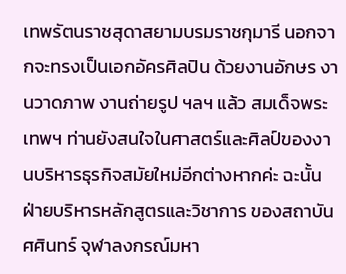เทพรัตนราชสุดาสยามบรมราชกุมารี นอกจากจะทรงเป็นเอกอัครศิลปิน ด้วยงานอักษร งานวาดภาพ งานถ่ายรูป ฯลฯ แล้ว สมเด็จพระเทพฯ ท่านยังสนใจในศาสตร์และศิลป์ของงานบริหารธุรกิจสมัยใหม่อีกต่างหากค่ะ ฉะนั้น ฝ่ายบริหารหลักสูตรและวิชาการ ของสถาบันศศินทร์ จุฬาลงกรณ์มหา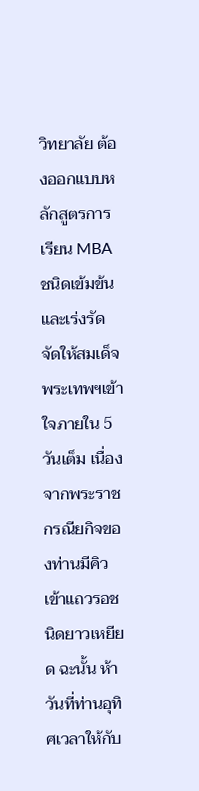วิทยาลัย ต้องออกแบบหลักสูตรการเรียน MBA ชนิดเข้มข้นและเร่งรัดจัดให้สมเด็จพระเทพฯเข้าใจภายใน 5 วันเต็ม เนื่องจากพระราชกรณียกิจของท่านมีคิวเข้าแถวรอชนิดยาวเหยียด ฉะนั้น ห้าวันที่ท่านอุทิศเวลาให้กับ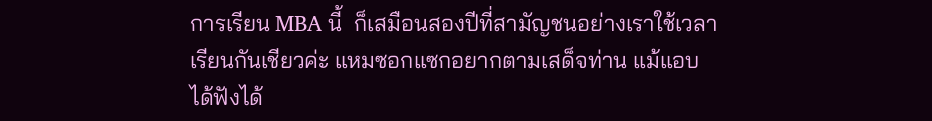การเรียน MBA นี้  ก็เสมือนสองปีที่สามัญชนอย่างเราใช้เวลาเรียนกันเชียวค่ะ แหมซอกแซกอยากตามเสด็จท่าน แม้แอบได้ฟังได้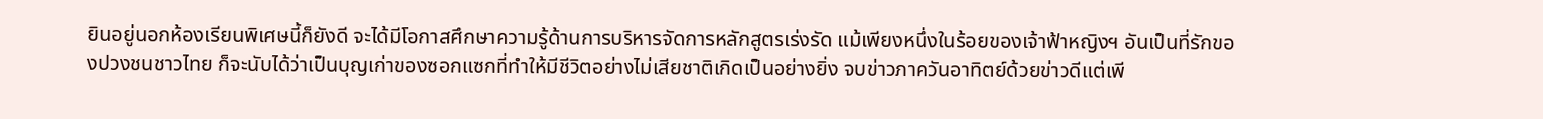ยินอยู่นอกห้องเรียนพิเศษนี้ก็ยังดี จะได้มีโอกาสศึกษาความรู้ด้านการบริหารจัดการหลักสูตรเร่งรัด แม้เพียงหนึ่งในร้อยของเจ้าฟ้าหญิงฯ อันเป็นที่รักของปวงชนชาวไทย ก็จะนับได้ว่าเป็นบุญเก่าของซอกแซกที่ทำให้มีชีวิตอย่างไม่เสียชาติเกิดเป็นอย่างยิ่ง จบข่าวภาควันอาทิตย์ด้วยข่าวดีแต่เพี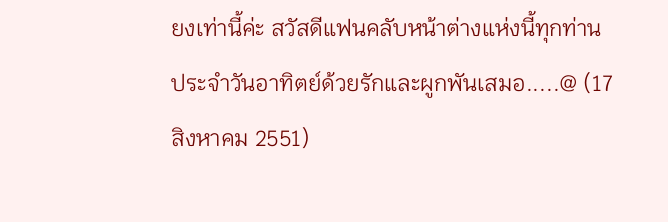ยงเท่านี้ค่ะ สวัสดีแฟนคลับหน้าต่างแห่งนี้ทุกท่านประจำวันอาทิตย์ด้วยรักและผูกพันเสมอ.....@ (17 สิงหาคม 2551)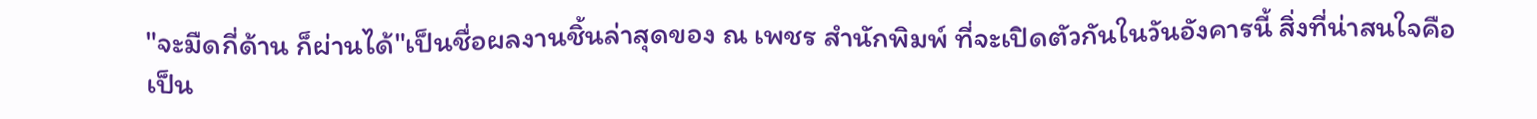"จะมืดกี่ด้าน ก็ผ่านได้"เป็นชื่อผลงานชิ้นล่าสุดของ ณ เพชร สำนักพิมพ์ ที่จะเปิดตัวกันในวันอังคารนี้ สิ่งที่น่าสนใจคือ เป็น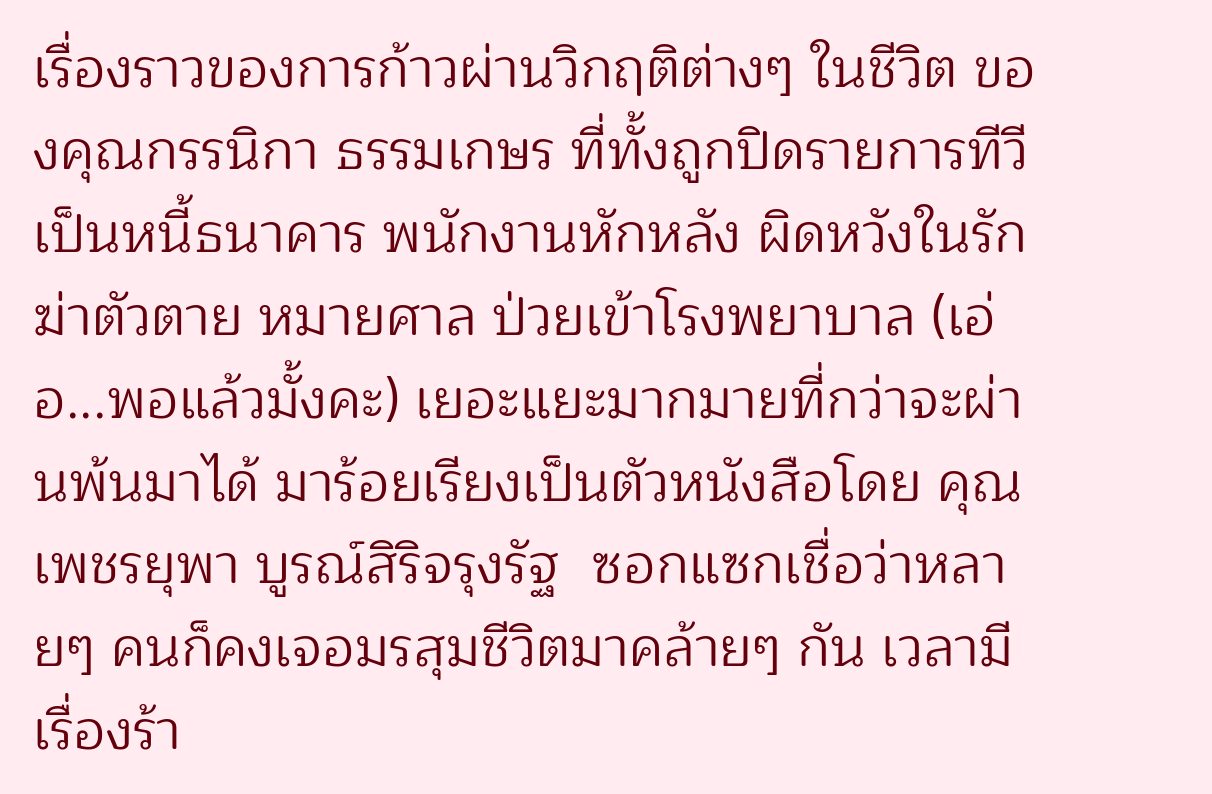เรื่องราวของการก้าวผ่านวิกฤติต่างๆ ในชีวิต ของคุณกรรนิกา ธรรมเกษร ที่ทั้งถูกปิดรายการทีวี เป็นหนี้ธนาคาร พนักงานหักหลัง ผิดหวังในรัก ฆ่าตัวตาย หมายศาล ป่วยเข้าโรงพยาบาล (เอ่อ...พอแล้วมั้งคะ) เยอะแยะมากมายที่กว่าจะผ่านพ้นมาได้ มาร้อยเรียงเป็นตัวหนังสือโดย คุณเพชรยุพา บูรณ์สิริจรุงรัฐ  ซอกแซกเชื่อว่าหลายๆ คนก็คงเจอมรสุมชีวิตมาคล้ายๆ กัน เวลามีเรื่องร้า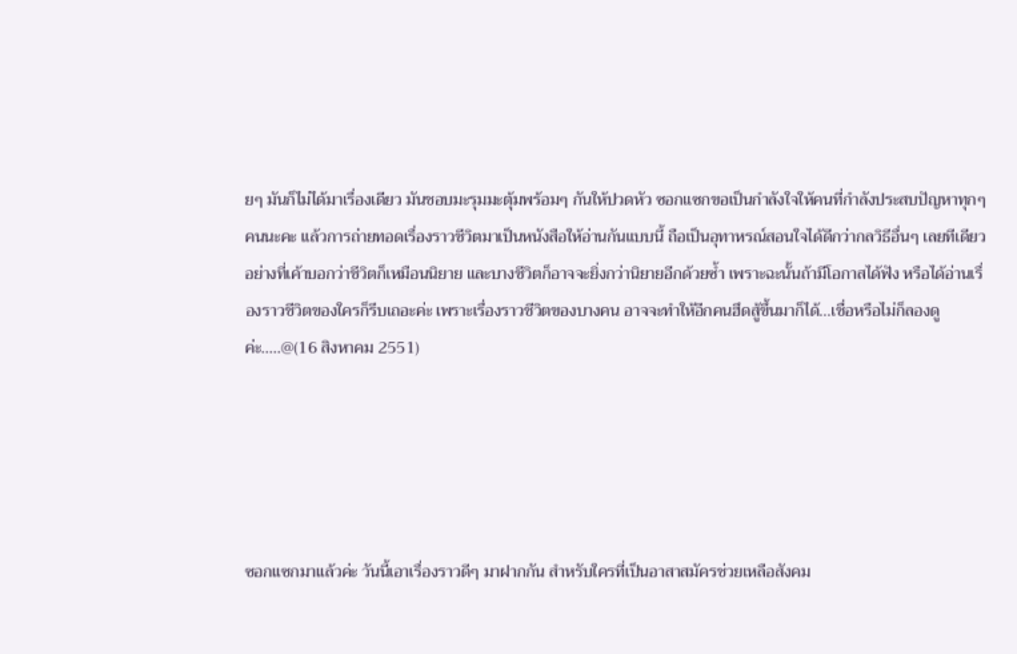ยๆ มันก็ไม่ได้มาเรื่องเดียว มันชอบมะรุมมะตุ้มพร้อมๆ กันให้ปวดหัว ซอกแซกขอเป็นกำลังใจให้คนที่กำลังประสบปัญหาทุกๆ คนนะคะ แล้วการถ่ายทอดเรื่องราวชีวิตมาเป็นหนังสือให้อ่านกันแบบนี้ ถือเป็นอุทาหรณ์สอนใจได้ดีกว่ากลวิธีอื่นๆ เลยทีเดียว อย่างที่เค้าบอกว่าชีวิตก็เหมือนนิยาย และบางชีวิตก็อาจจะยิ่งกว่านิยายอีกด้วยซ้ำ เพราะฉะนั้นถ้ามีโอกาสได้ฟัง หรือได้อ่านเรื่องราวชีวิตของใครก็รีบเถอะค่ะ เพราะเรื่องราวชีวิตของบางคน อาจจะทำให้อีกคนฮึดสู้ขึ้นมาก็ได้...เชื่อหรือไม่ก็ลองดูค่ะ.....@(16 สิงหาคม 2551)





ซอกแซกมาแล้วค่ะ วันนี้เอาเรื่องราวดีๆ มาฝากกัน สำหรับใครที่เป็นอาสาสมัครช่วยเหลือสังคม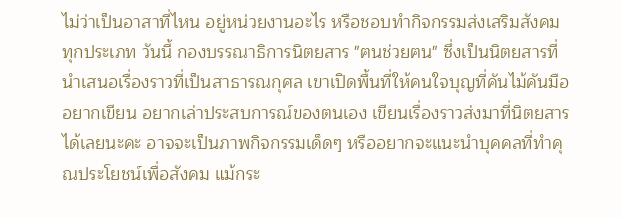ไม่ว่าเป็นอาสาที่ไหน อยู่หน่วยงานอะไร หรือชอบทำกิจกรรมส่งเสริมสังคมทุกประเภท วันนี้ กองบรรณาธิการนิตยสาร "ฅนช่วยฅน" ซึ่งเป็นนิตยสารที่นำเสนอเรื่องราวที่เป็นสาธารณกุศล เขาเปิดพื้นที่ให้คนใจบุญที่คันไม้คันมืออยากเขียน อยากเล่าประสบการณ์ของตนเอง เขียนเรื่องราวส่งมาที่นิตยสารได้เลยนะคะ อาจจะเป็นภาพกิจกรรมเด็ดๆ หรืออยากจะแนะนำบุคคลที่ทำคุณประโยชน์เพื่อสังคม แม้กระ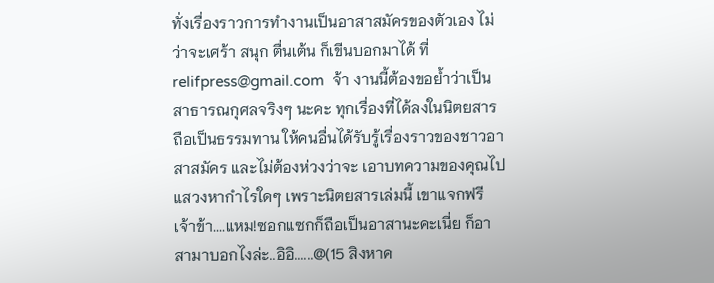ทั่งเรื่องราวการทำงานเป็นอาสาสมัครของตัวเอง ไม่ว่าจะเศร้า สนุก ตื่นเต้น ก็เขีนบอกมาได้ ที่ relifpress@gmail.com  จ้า งานนี้ต้องขอย้ำว่าเป็นสาธารณกุศลจริงๆ นะคะ ทุกเรื่องที่ได้ลงในนิตยสารถือเป็นธรรมทาน ให้คนอื่นได้รับรู้เรื่องราวของชาวอาสาสมัคร และไม่ต้องห่วงว่าจะ เอาบทความของคุณไปแสวงหากำไรใดๆ เพราะนิตยสารเล่มนี้ เขาแจกฟรี เจ้าข้า....แหม!ซอกแซกก็ถือเป็นอาสานะคะเนี่ย ก็อาสามาบอกไงล่ะ..อิอิ......@(15 สิงหาค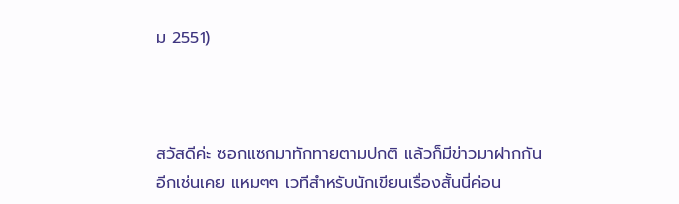ม 2551)



สวัสดีค่ะ ซอกแซกมาทักทายตามปกติ แล้วก็มีข่าวมาฝากกันอีกเช่นเคย แหมๆๆ เวทีสำหรับนักเขียนเรื่องสั้นนี่ค่อน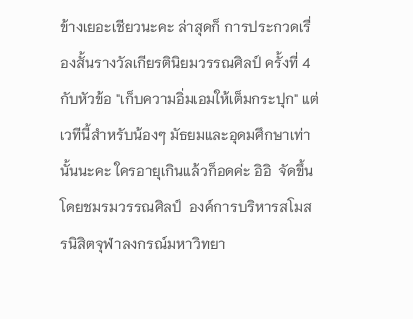ข้างเยอะเชียวนะคะ ล่าสุดก็ การประกวดเรื่องสั้นรางวัลเกียรตินิยมวรรณศิลป์ ครั้งที่ 4 กับหัวข้อ "เก็บความอิ่มเอมให้เต็มกระปุก" แต่เวทีนี้สำหรับน้องๆ มัธยมและอุดมศึกษาเท่านั้นนะคะ ใครอายุเกินแล้วก็อดค่ะ อิอิ  จัดขึ้นโดยชมรมวรรณศิลป์  องค์การบริหารสโมสรนิสิตจุฬาลงกรณ์มหาวิทยา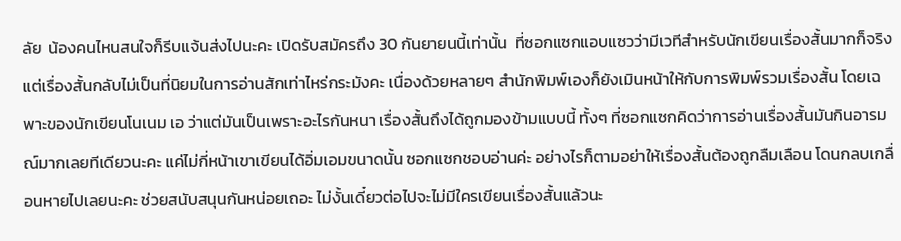ลัย  น้องคนไหนสนใจก็รีบแจ้นส่งไปนะคะ เปิดรับสมัครถึง 30 กันยายนนี้เท่านั้น  ที่ซอกแซกแอบแซวว่ามีเวทีสำหรับนักเขียนเรื่องสั้นมากก็จริง แต่เรื่องสั้นกลับไม่เป็นที่นิยมในการอ่านสักเท่าไหร่กระมังคะ เนื่องด้วยหลายๆ สำนักพิมพ์เองก็ยังเมินหน้าให้กับการพิมพ์รวมเรื่องสั้น โดยเฉพาะของนักเขียนโนเนม เอ ว่าแต่มันเป็นเพราะอะไรกันหนา เรื่องสั้นถึงได้ถูกมองข้ามแบบนี้ ทั้งๆ ที่ซอกแซกคิดว่าการอ่านเรื่องสั้นมันกินอารมณ์มากเลยทีเดียวนะคะ แค่ไม่กี่หน้าเขาเขียนได้อิ่มเอมขนาดนั้น ซอกแซกชอบอ่านค่ะ อย่างไรก็ตามอย่าให้เรื่องสั้นต้องถูกลืมเลือน โดนกลบเกลื่อนหายไปเลยนะคะ ช่วยสนับสนุนกันหน่อยเถอะ ไม่งั้นเดี๋ยวต่อไปจะไม่มีใครเขียนเรื่องสั้นแล้วนะ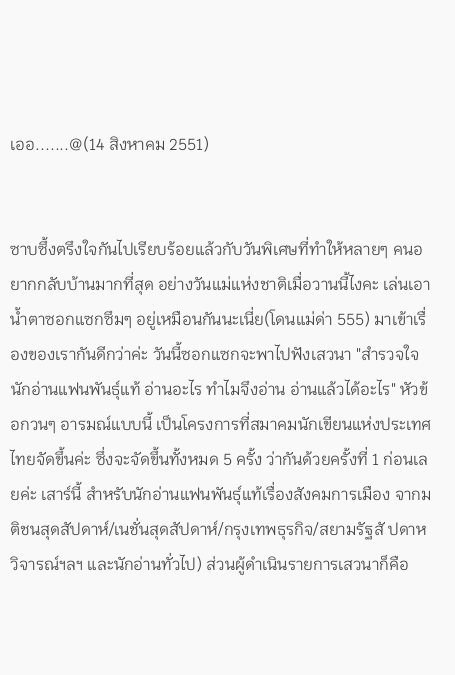เออ.......@(14 สิงหาคม 2551)


ซาบซึ้งตรึงใจกันไปเรียบร้อยแล้วกับวันพิเศษที่ทำให้หลายๆ คนอยากกลับบ้านมากที่สุด อย่างวันแม่แห่งชาติเมื่อวานนี้ไงคะ เล่นเอาน้ำตาซอกแซกซึมๆ อยู่เหมือนกันนะเนี่ย(โดนแม่ด่า 555) มาเข้าเรื่องของเรากันดีกว่าค่ะ วันนี้ซอกแซกจะพาไปฟังเสวนา "สำรวจใจนักอ่านแฟนพันธุ์แท้ อ่านอะไร ทำไมจึงอ่าน อ่านแล้วได้อะไร" หัวข้อกวนๆ อารมณ์แบบนี้ เป็นโครงการที่สมาคมนักเขียนแห่งประเทศไทยจัดขึ้นค่ะ ซึ่งจะจัดขึ้นทั้งหมด 5 ครั้ง ว่ากันด้วยครั้งที่ 1 ก่อนเลยค่ะ เสาร์นี้ สำหรับนักอ่านแฟนพันธุ์แท้เรื่องสังคมการเมือง จากมติชนสุดสัปดาห์/เนชั่นสุดสัปดาห์/กรุงเทพธุรกิจ/สยามรัฐสั ปดาหวิจารณ์ฯลฯ และนักอ่านทั่วไป) ส่วนผู้ดำเนินรายการเสวนาก็คือ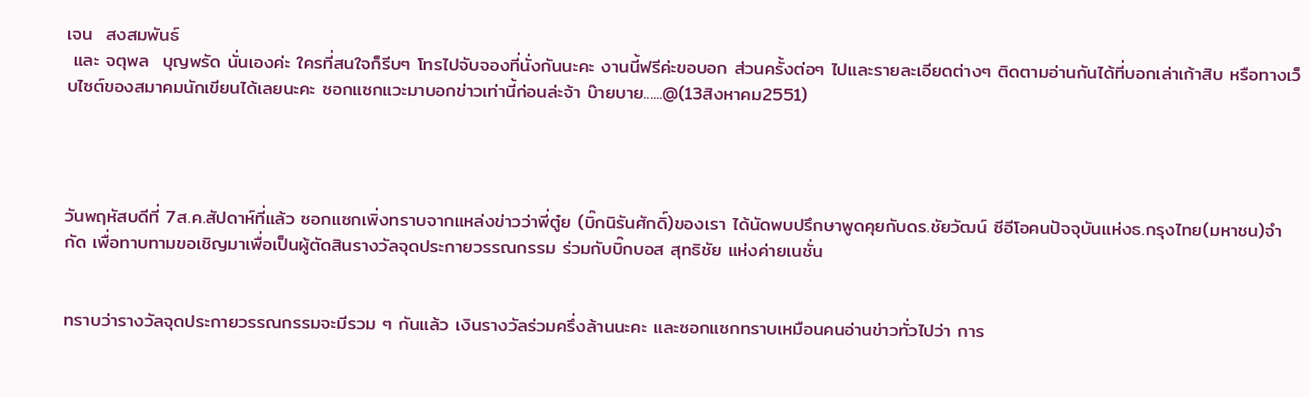เจน  สงสมพันธ์
 และ จตุพล  บุญพรัด นั่นเองค่ะ ใครที่สนใจก็รีบๆ โทรไปจับจองที่นั่งกันนะคะ งานนี้ฟรีค่ะขอบอก ส่วนครั้งต่อๆ ไปและรายละเอียดต่างๆ ติดตามอ่านกันได้ที่บอกเล่าเก้าสิบ หรือทางเว็บไซต์ของสมาคมนักเขียนได้เลยนะคะ ซอกแซกแวะมาบอกข่าวเท่านี้ก่อนล่ะจ้า บ๊ายบาย......@(13สิงหาคม2551)




วันพฤหัสบดีที่ 7ส.ค.สัปดาห์ที่แล้ว ซอกแซกเพิ่งทราบจากแหล่งข่าวว่าพี่ตู๋ย (บิ๊กนิรันศักดิ์)ของเรา ได้นัดพบปรึกษาพูดคุยกับดร.ชัยวัฒน์ ซีอีโอคนปัจจุบันแห่งธ.กรุงไทย(มหาชน)จำกัด เพื่อทาบทามขอเชิญมาเพื่อเป็นผู้ตัดสินรางวัลจุดประกายวรรณกรรม ร่วมกับบิ๊กบอส สุทธิชัย แห่งค่ายเนชั่น


ทราบว่ารางวัลจุดประกายวรรณกรรมจะมีรวม ๆ กันแล้ว เงินรางวัลร่วมครึ่งล้านนะคะ และซอกแซกทราบเหมือนคนอ่านข่าวทั่วไปว่า การ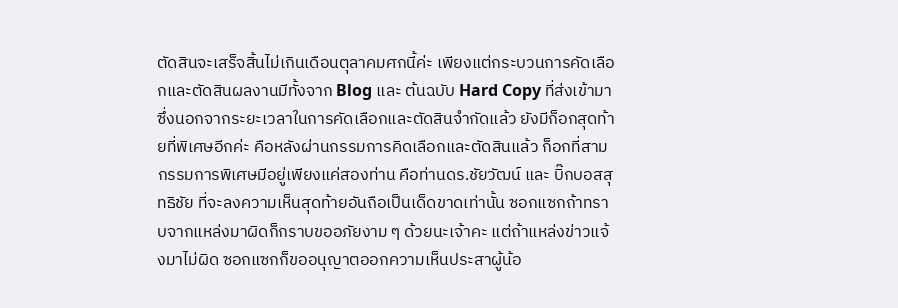ตัดสินจะเสร็จสิ้นไม่เกินเดือนตุลาคมศกนี้ค่ะ เพียงแต่กระบวนการคัดเลือกและตัดสินผลงานมีทั้งจาก Blog และ ต้นฉบับ Hard Copy ที่ส่งเข้ามา ซึ่งนอกจากระยะเวลาในการคัดเลือกและตัดสินจำกัดแล้ว ยังมีก็อกสุดท้ายที่พิเศษอีกค่ะ คือหลังผ่านกรรมการคิดเลือกและตัดสินแล้ว ก็อกที่สามกรรมการพิเศษมีอยู่เพียงแค่สองท่าน คือท่านดร.ชัยวัฒน์ และ บิ๊กบอสสุทธิชัย ที่จะลงความเห็นสุดท้ายอันถือเป็นเด็ดขาดเท่านั้น ซอกแซกถ้าทราบจากแหล่งมาผิดก็กราบขออภัยงาม ๆ ด้วยนะเจ้าคะ แต่ถ้าแหล่งข่าวแจ้งมาไม่ผิด ซอกแซกก็ขออนุญาตออกความเห็นประสาผู้น้อ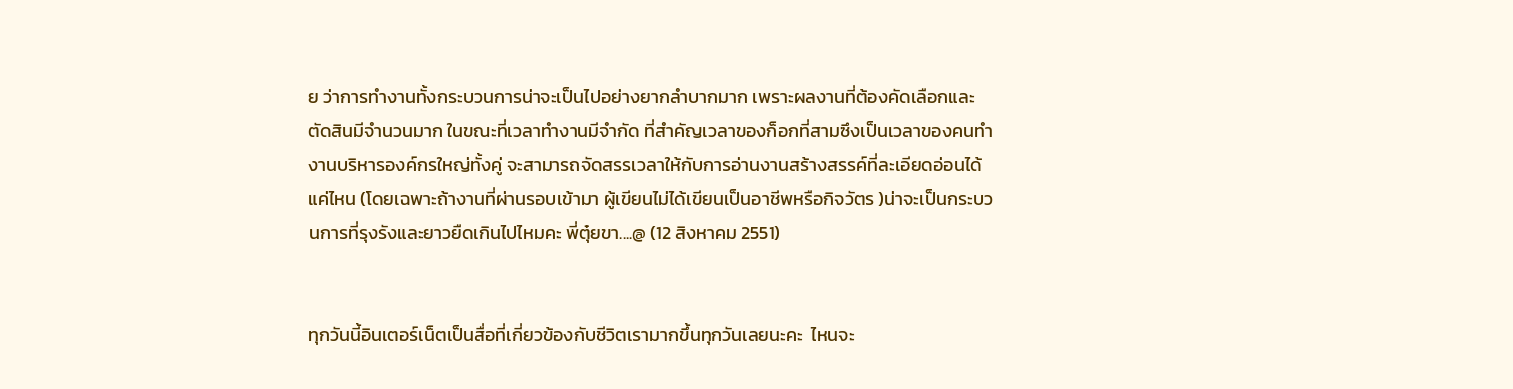ย ว่าการทำงานทั้งกระบวนการน่าจะเป็นไปอย่างยากลำบากมาก เพราะผลงานที่ต้องคัดเลือกและตัดสินมีจำนวนมาก ในขณะที่เวลาทำงานมีจำกัด ที่สำคัญเวลาของก็อกที่สามซึงเป็นเวลาของคนทำงานบริหารองค์กรใหญ่ทั้งคู่ จะสามารถจัดสรรเวลาให้กับการอ่านงานสร้างสรรค์ที่ละเอียดอ่อนได้แค่ไหน (โดยเฉพาะถ้างานที่ผ่านรอบเข้ามา ผู้เขียนไม่ได้เขียนเป็นอาชีพหรือกิจวัตร )น่าจะเป็นกระบวนการที่รุงรังและยาวยืดเกินไปไหมคะ พี่ตุ๋ยขา....@ (12 สิงหาคม 2551)


ทุกวันนี้อินเตอร์เน็ตเป็นสื่อที่เกี่ยวข้องกับชีวิตเรามากขึ้นทุกวันเลยนะคะ  ไหนจะ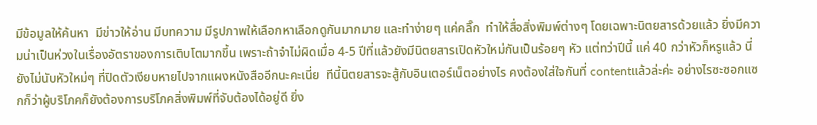มีข้อมูลให้ค้นหา  มีข่าวให้อ่าน มีบทความ มีรูปภาพให้เลือกหาเลือกดูกันมากมาย และทำง่ายๆ แค่คลิ๊ก  ทำให้สื่อสิ่งพิมพ์ต่างๆ โดยเฉพาะนิตยสารด้วยแล้ว ยิ่งมีความน่าเป็นห่วงในเรื่องอัตราของการเติบโตมากขึ้น เพราะถ้าจำไม่ผิดเมื่อ 4-5 ปีที่แล้วยังมีนิตยสารเปิดหัวใหม่กันเป็นร้อยๆ หัว แต่ทว่าปีนี้ แค่ 40 กว่าหัวก็หรูแล้ว นี่ยังไม่นับหัวใหม่ๆ ที่ปิดตัวเงียบหายไปจากแผงหนังสืออีกนะคะเนี่ย  ทีนี้นิตยสารจะสู้กับอินเตอร์เน็ตอย่างไร คงต้องใส่ใจกันที่ contentแล้วล่ะค่ะ อย่างไรซะซอกแซกก็ว่าผู้บริโภคก็ยังต้องการบริโภคสิ่งพิมพ์ที่จับต้องได้อยู่ดี ยิ่ง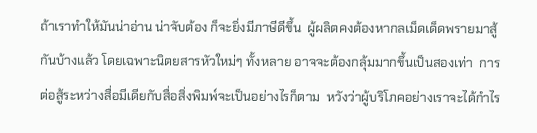ถ้าเราทำให้มันน่าอ่าน น่าจับต้อง ก็จะยิ่งมีภาษีดีขึ้น  ผู้ผลิตคงต้องหากลเม็ดเด็ดพรายมาสู้กันบ้างแล้ว โดยเฉพาะนิตยสารหัวใหม่ๆ ทั้งหลาย อาจจะต้องกลุ้มมากขึ้นเป็นสองเท่า  การต่อสู้ระหว่างสื่อมีเดียกับสื่อสิ่งพิมพ์จะเป็นอย่างไรก็ตาม  หวังว่าผู้บริโภคอย่างเราจะได้กำไร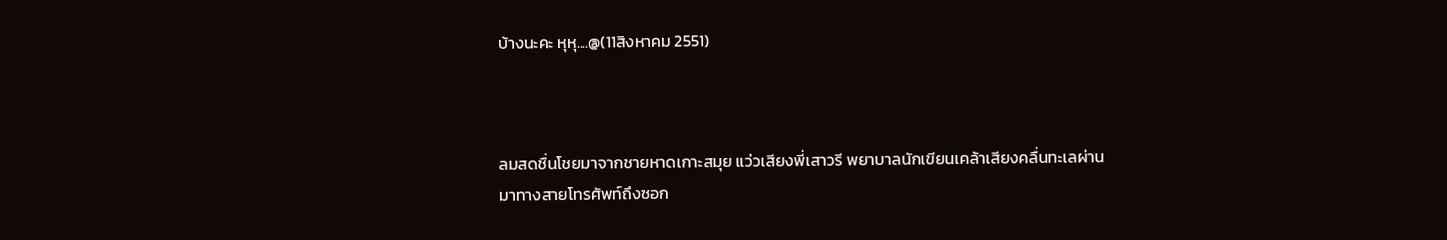บ้างนะคะ หุหุ....@(11สิงหาคม 2551)



ลมสดชื่นโชยมาจากชายหาดเกาะสมุย แว่วเสียงพี่เสาวรี พยาบาลนักเขียนเคล้าเสียงคลื่นทะเลผ่านมาทางสายโทรศัพท์ถึงซอก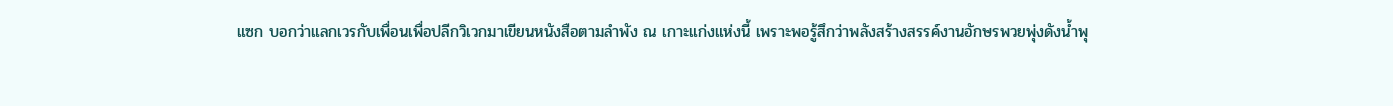แซก บอกว่าแลกเวรกับเพื่อนเพื่อปลีกวิเวกมาเขียนหนังสือตามลำพัง ณ เกาะแก่งแห่งนี้ เพราะพอรู้สึกว่าพลังสร้างสรรค์งานอักษรพวยพุ่งดังน้ำพุ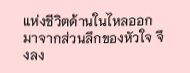แห่งชีวิตด้านในไหลออกมาจากส่วนลึกของหัวใจ จึงลง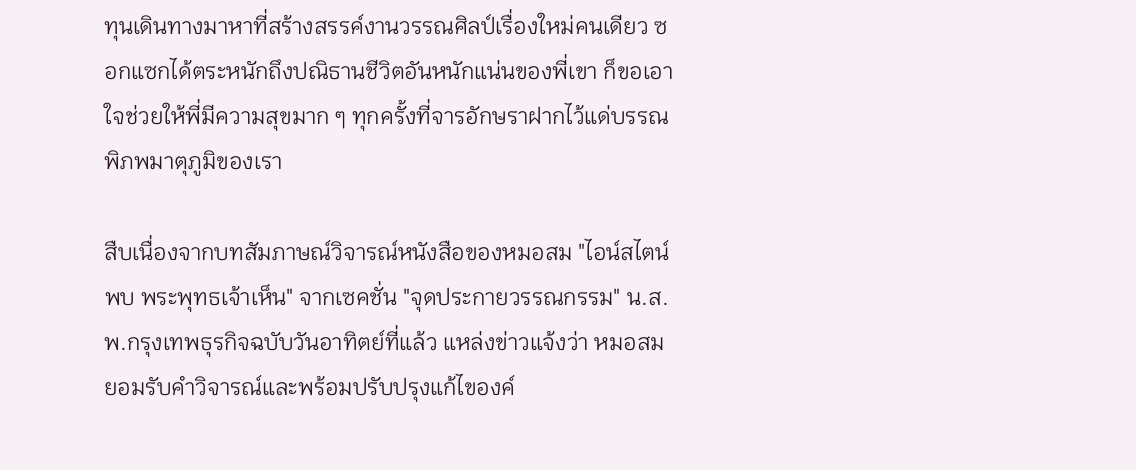ทุนเดินทางมาหาที่สร้างสรรค์งานวรรณศิลป์เรื่องใหม่คนเดียว ซอกแซกได้ตระหนักถึงปณิธานชีวิตอันหนักแน่นของพี่เขา ก็ขอเอาใจช่วยให้พี่มีความสุขมาก ๆ ทุกครั้งที่จารอักษราฝากไว้แด่บรรณพิภพมาตุภูมิของเรา

สืบเนื่องจากบทสัมภาษณ์วิจารณ์หนังสือของหมอสม "ไอน์สไตน์พบ พระพุทธเจ้าเห็น" จากเซคชั่น "จุดประกายวรรณกรรม" น.ส.พ.กรุงเทพธุรกิจฉบับวันอาทิตย์ที่แล้ว แหล่งข่าวแจ้งว่า หมอสมยอมรับคำวิจารณ์และพร้อมปรับปรุงแก้ไของค์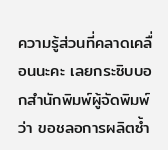ความรู้ส่วนที่คลาดเคลื่อนนะคะ เลยกระซิบบอกสำนักพิมพ์ผู้จัดพิมพ์ว่า ขอชลอการผลิตซ้ำ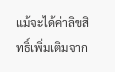แม้จะได้ค่าลิขสิทธิ์เพิ่มเติมจาก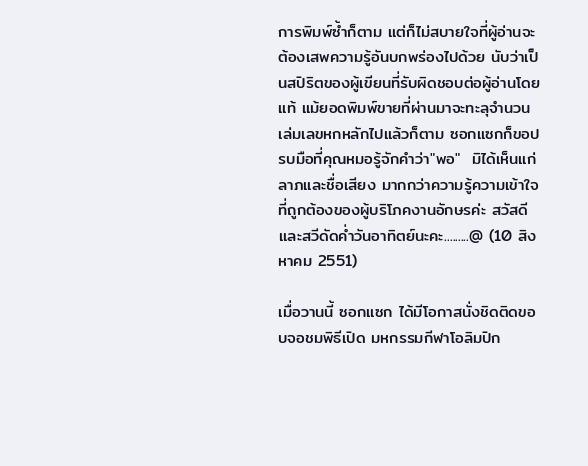การพิมพ์ซ้ำก็ตาม แต่ก็ไม่สบายใจที่ผู้อ่านจะต้องเสพความรู้อันบกพร่องไปด้วย นับว่าเป็นสปิริตของผู้เขียนที่รับผิดชอบต่อผู้อ่านโดยแท้ แม้ยอดพิมพ์ขายที่ผ่านมาจะทะลุจำนวนเล่มเลขหกหลักไปแล้วก็ตาม ซอกแซกก็ขอปรบมือที่คุณหมอรู้จักคำว่า"พอ"  มิได้เห็นแก่ลาภและชื่อเสียง มากกว่าความรู้ความเข้าใจที่ถูกต้องของผู้บริโภคงานอักษรค่ะ สวัสดีและสวีดัดค่ำวันอาทิตย์นะคะ.........@ (10 สิงหาคม 2551)

เมื่อวานนี้ ซอกแซก ได้มีโอกาสนั่งชิดติดขอบจอชมพิธีเปิด มหกรรมกีฬาโอลิมปิก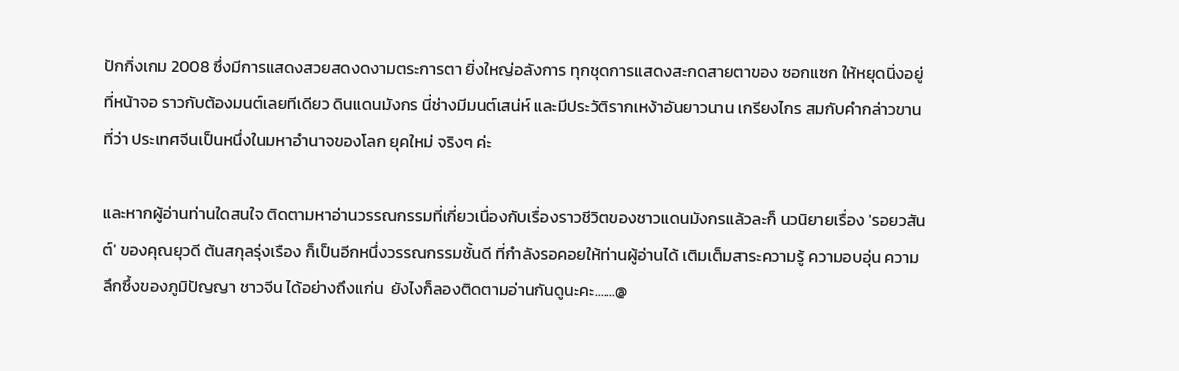ปักกิ่งเกม 2008 ซึ่งมีการแสดงสวยสดงดงามตระการตา ยิ่งใหญ่อลังการ ทุกชุดการแสดงสะกดสายตาของ ซอกแซก ให้หยุดนิ่งอยู่ที่หน้าจอ ราวกับต้องมนต์เลยทีเดียว ดินแดนมังกร นี่ช่างมีมนต์เสน่ห์ และมีประวัติรากเหง้าอันยาวนาน เกรียงไกร สมกับคำกล่าวขานที่ว่า ประเทศจีนเป็นหนึ่งในมหาอำนาจของโลก ยุคใหม่ จริงๆ ค่ะ

และหากผู้อ่านท่านใดสนใจ ติดตามหาอ่านวรรณกรรมที่เกี่ยวเนื่องกับเรื่องราวชีวิตของชาวแดนมังกรแล้วละก็ นวนิยายเรื่อง 'รอยวสันต์' ของคุณยุวดี ต้นสกุลรุ่งเรือง ก็เป็นอีกหนึ่งวรรณกรรมชั้นดี ที่กำลังรอคอยให้ท่านผู้อ่านได้ เติมเต็มสาระความรู้ ความอบอุ่น ความลึกซึ้งของภูมิปัญญา ชาวจีน ได้อย่างถึงแก่น  ยังไงก็ลองติดตามอ่านกันดูนะคะ.......@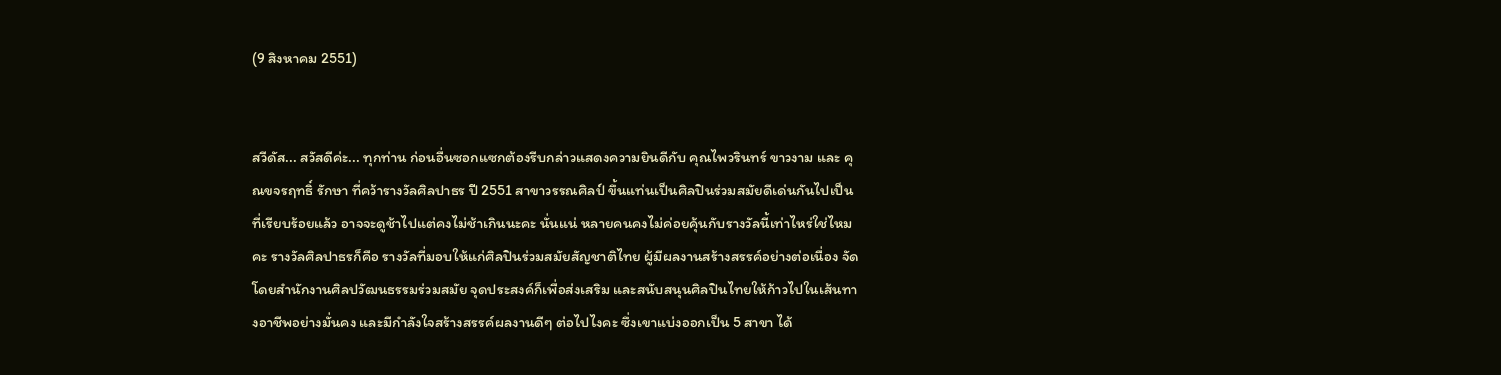(9 สิงหาคม 2551)


สวีดัส... สวัสดีค่ะ... ทุกท่าน ก่อนอื่นซอกแซกต้องรีบกล่าวแสดงความยินดีกับ คุณไพวรินทร์ ขาวงาม และ คุณขจรฤทธิ์ รักษา ที่คว้ารางวัลศิลปาธร ปี 2551 สาขาวรรณศิลป์ ขึ้นแท่นเป็นศิลปินร่วมสมัยดีเด่นกันไปเป็นที่เรียบร้อยแล้ว อาจจะดูช้าไปแต่คงไม่ช้าเกินนะคะ นั่นแน่ หลายคนคงไม่ค่อยคุ้นกับรางวัลนี้เท่าไหร่ใช่ไหมคะ รางวัลศิลปาธรก็คือ รางวัลที่มอบให้แก่ศิลปินร่วมสมัยสัญชาติไทย ผู้มีผลงานสร้างสรรค์อย่างต่อเนื่อง จัดโดยสำนักงานศิลปวัฒนธรรมร่วมสมัย จุดประสงค์ก็เพื่อส่งเสริม และสนับสนุนศิลปินไทยให้ก้าวไปในเส้นทางอาชีพอย่างมั่นคง และมีกำลังใจสร้างสรรค์ผลงานดีๆ ต่อไปไงคะ ซึ่งเขาแบ่งออกเป็น 5 สาขา ได้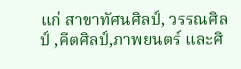แก่ สาขาทัศนศิลป์, วรรณศิลป์ ,คีตศิลป์,ภาพยนตร์ และศิ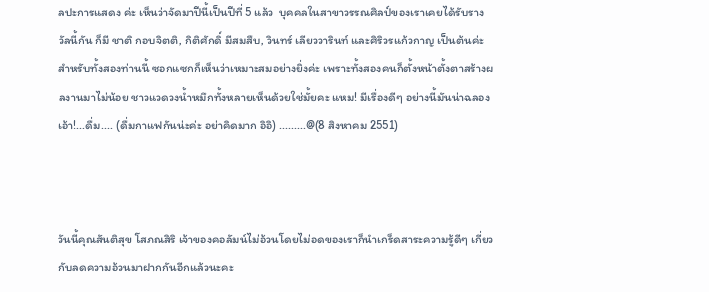ลปะการแสดง ค่ะ เห็นว่าจัดมาปีนี้เป็นปีที่ 5 แล้ว  บุคคลในสาขาวรรณศิลป์ของเราเคยได้รับรางวัลนี้กัน ก็มี ชาติ กอบจิตติ, กิติศักดิ์ มีสมสืบ, วินทร์ เลียววารินท์ และศิริวรแก้วกาญ เป็นต้นค่ะ สำหรับทั้งสองท่านนี้ ซอกแซกก็เห็นว่าเหมาะสมอย่างยิ่งค่ะ เพราะทั้งสองคนก็ตั้งหน้าตั้งตาสร้างผลงานมาไม่น้อย ชาวแวดวงน้ำหมึกทั้งหลายเห็นด้วยใช่มั้ยคะ แหม! มีเรื่องดีๆ อย่างนี้มันน่าฉลอง เอ้า!...ดื่ม.... (ดื่มกาแฟกันน่ะค่ะ อย่าคิดมาก อิอิ) .........@(8 สิงหาคม 2551)



วันนี้คุณสันติสุข โสภณสิริ เจ้าของคอลัมน์ไม่อ้วนโดยไม่อดของเราก็นำเกร็ดสาระความรู้ดีๆ เกี่ยวกับลดความอ้วนมาฝากกันอีกแล้วนะคะ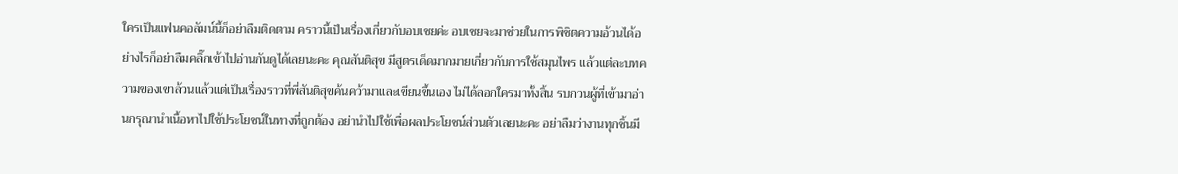ใครเป็นแฟนคอลัมน์นี้ก็อย่าลืมติดตาม คราวนี้เป็นเรื่องเกี่ยวกับอบเชยค่ะ อบเชยจะมาช่วยในการพิชิตความอ้วนได้อย่างไรก็อย่าลืมคลิ๊กเข้าไปอ่านกันดูได้เลยนะคะ คุณสันติสุข มีสูตรเด็ดมากมายเกี่ยวกับการใช้สมุนไพร แล้วแต่ละบทความของเขาล้วนแล้วแต่เป็นเรื่องราวที่พี่สันติสุขค้นคว้ามาและเขียนขึ้นเอง ไม่ได้ลอกใครมาทั้งสิ้น รบกวนผู้ที่เข้ามาอ่านกรุณานำเนื้อหาไปใช้ประโยชน์ในทางที่ถูกต้อง อย่านำไปใช้เพื่อผลประโยชน์ส่วนตัวเลยนะคะ อย่าลืมว่างานทุกชิ้นมี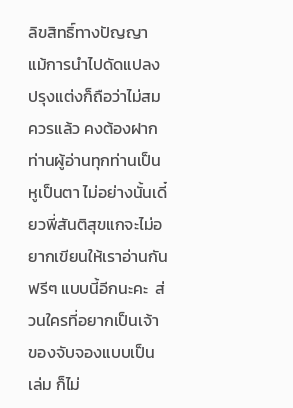ลิขสิทธิ์ทางปัญญา แม้การนำไปดัดแปลงปรุงแต่งก็ถือว่าไม่สมควรแล้ว คงต้องฝากท่านผู้อ่านทุกท่านเป็นหูเป็นตา ไม่อย่างนั้นเดี๋ยวพี่สันติสุขแกจะไม่อยากเขียนให้เราอ่านกันฟรีๆ แบบนี้อีกนะคะ  ส่วนใครที่อยากเป็นเจ้าของจับจองแบบเป็นเล่ม ก็ไม่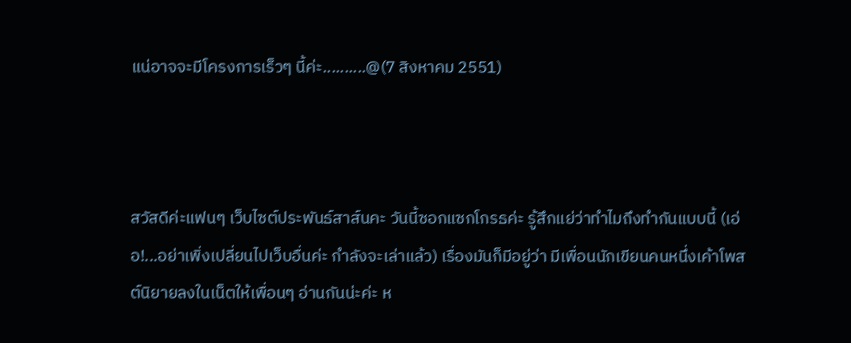แน่อาจจะมีโครงการเร็วๆ นี้ค่ะ..........@(7 สิงหาคม 2551)



สวัสดีค่ะแฟนๆ เว็บไซต์ประพันธ์สาส์นคะ วันนี้ซอกแซกโกรธค่ะ รู้สึกแย่ว่าทำไมถึงทำกันแบบนี้ (เอ่อ!...อย่าเพิ่งเปลี่ยนไปเว็บอื่นค่ะ กำลังจะเล่าแล้ว) เรื่องมันก็มีอยู่ว่า มีเพื่อนนักเขียนคนหนึ่งเค้าโพสต์นิยายลงในเน็ตให้เพื่อนๆ อ่านกันน่ะค่ะ ห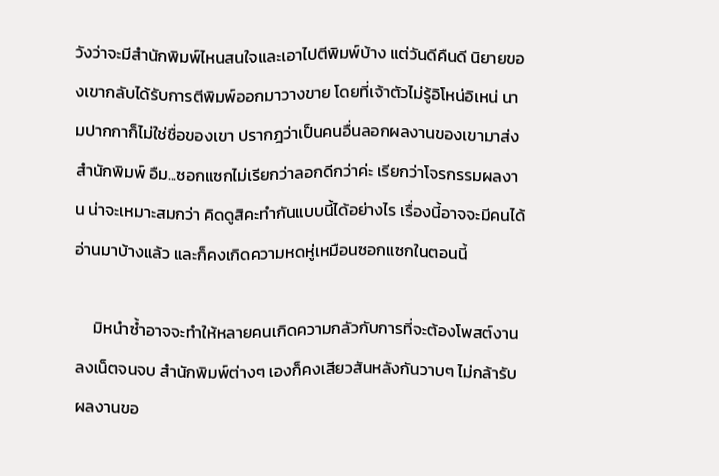วังว่าจะมีสำนักพิมพ์ไหนสนใจและเอาไปตีพิมพ์บ้าง แต่วันดีคืนดี นิยายของเขากลับได้รับการตีพิมพ์ออกมาวางขาย โดยที่เจ้าตัวไม่รู้อิโหน่อิเหน่ นามปากกาก็ไม่ใช่ชื่อของเขา ปรากฎว่าเป็นคนอื่นลอกผลงานของเขามาส่งสำนักพิมพ์ อืม...ซอกแซกไม่เรียกว่าลอกดีกว่าค่ะ เรียกว่าโจรกรรมผลงาน น่าจะเหมาะสมกว่า คิดดูสิคะทำกันแบบนี้ได้อย่างไร เรื่องนี้อาจจะมีคนได้อ่านมาบ้างแล้ว และก็คงเกิดความหดหู่เหมือนซอกแซกในตอนนี้

     มิหนำซ้ำอาจจะทำให้หลายคนเกิดความกลัวกับการที่จะต้องโพสต์งานลงเน็ตจนจบ สำนักพิมพ์ต่างๆ เองก็คงเสียวสันหลังกันวาบๆ ไม่กล้ารับผลงานขอ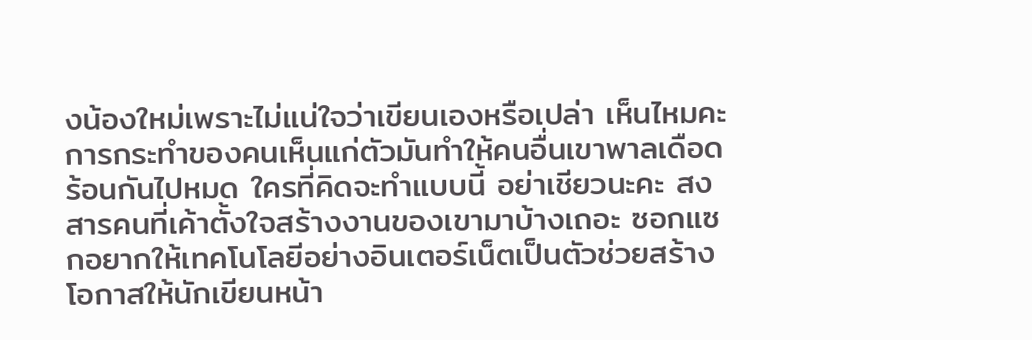งน้องใหม่เพราะไม่แน่ใจว่าเขียนเองหรือเปล่า เห็นไหมคะ การกระทำของคนเห็นแก่ตัวมันทำให้คนอื่นเขาพาลเดือดร้อนกันไปหมด ใครที่คิดจะทำแบบนี้ อย่าเชียวนะคะ สงสารคนที่เค้าตั้งใจสร้างงานของเขามาบ้างเถอะ ซอกแซกอยากให้เทคโนโลยีอย่างอินเตอร์เน็ตเป็นตัวช่วยสร้างโอกาสให้นักเขียนหน้า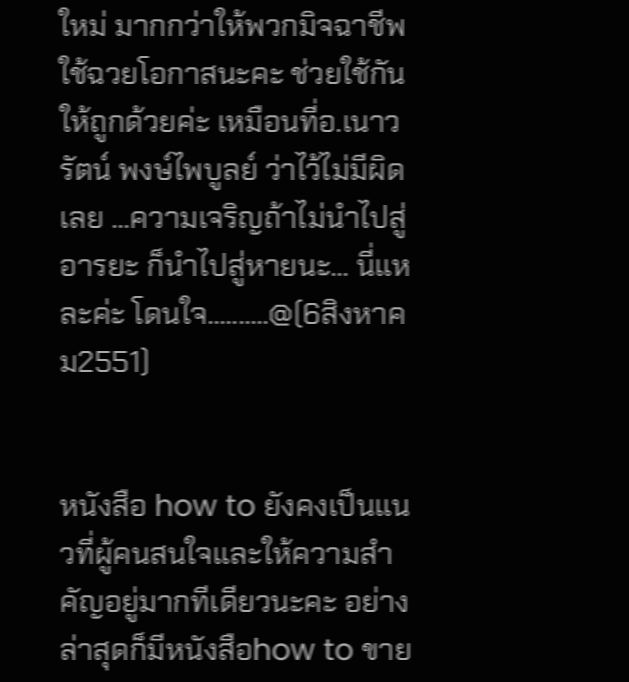ใหม่ มากกว่าให้พวกมิจฉาชีพใช้ฉวยโอกาสนะคะ ช่วยใช้กันให้ถูกด้วยค่ะ เหมือนที่อ.เนาวรัตน์ พงษ์ไพบูลย์ ว่าไว้ไม่มีผิดเลย ...ความเจริญถ้าไม่นำไปสู่อารยะ ก็นำไปสู่หายนะ... นี่แหละค่ะ โดนใจ..........@(6สิงหาคม2551)


หนังสือ how to ยังคงเป็นแนวที่ผู้คนสนใจและให้ความสำคัญอยู่มากทีเดียวนะคะ อย่างล่าสุดก็มีหนังสือhow to ขาย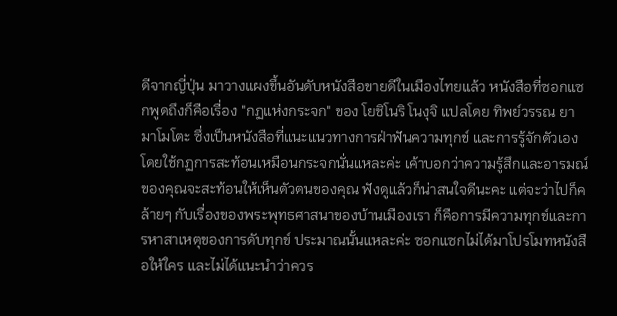ดีจากญี่ปุ่น มาวางแผงขึ้นอันดับหนังสือขายดีในเมืองไทยแล้ว หนังสือที่ซอกแซกพูดถึงก็คือเรื่อง "กฏแห่งกระจก" ของ โยชิโนริ โนงุจิ แปลโดย ทิพย์วรรณ ยามาโมโตะ ซึ่งเป็นหนังสือที่แนะแนวทางการฝ่าฟันความทุกข์ และการรู้จักตัวเอง โดยใช้กฏการสะท้อนเหมือนกระจกนั่นแหละค่ะ เค้าบอกว่าความรู้สึกและอารมณ์ของคุณจะสะท้อนให้เห็นตัวตนของคุณ ฟังดูแล้วก็น่าสนใจดีนะคะ แต่จะว่าไปก็คล้ายๆ กับเรื่องของพระพุทธศาสนาของบ้านเมืองเรา ก็คือการมีความทุกข์และการหาสาเหตุของการดับทุกข์ ประมาณนั้นแหละค่ะ ซอกแซกไม่ได้มาโปรโมทหนังสือให้ใคร และไม่ได้แนะนำว่าควร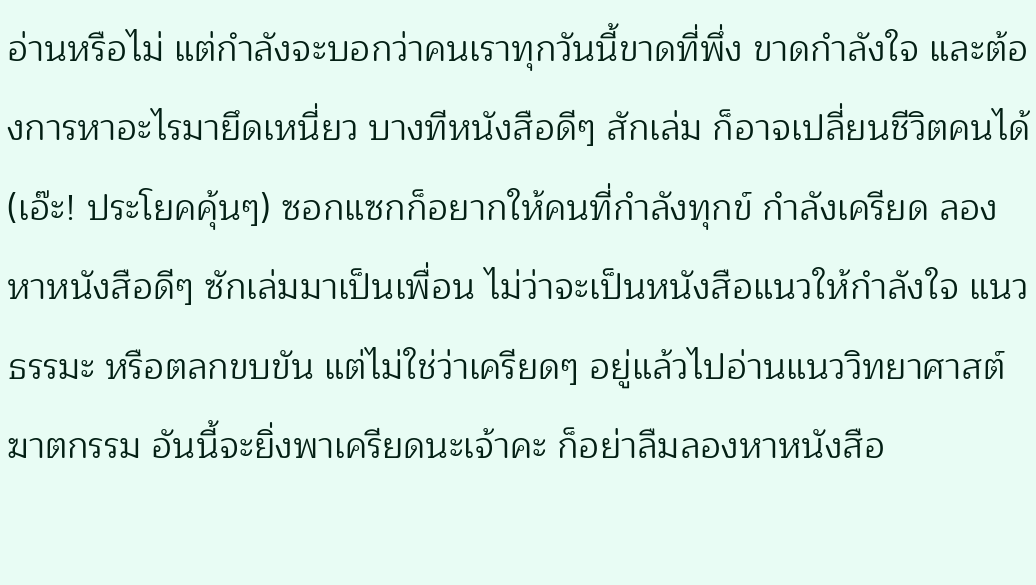อ่านหรือไม่ แต่กำลังจะบอกว่าคนเราทุกวันนี้ขาดที่พึ่ง ขาดกำลังใจ และต้องการหาอะไรมายึดเหนี่ยว บางทีหนังสือดีๆ สักเล่ม ก็อาจเปลี่ยนชีวิตคนได้ (เอ๊ะ! ประโยคคุ้นๆ) ซอกแซกก็อยากให้คนที่กำลังทุกข์ กำลังเครียด ลองหาหนังสือดีๆ ซักเล่มมาเป็นเพื่อน ไม่ว่าจะเป็นหนังสือแนวให้กำลังใจ แนวธรรมะ หรือตลกขบขัน แต่ไม่ใช่ว่าเครียดๆ อยู่แล้วไปอ่านแนววิทยาศาสต์ ฆาตกรรม อันนี้จะยิ่งพาเครียดนะเจ้าคะ ก็อย่าลืมลองหาหนังสือ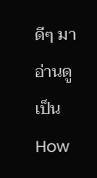ดีๆ มาอ่านดูเป็น How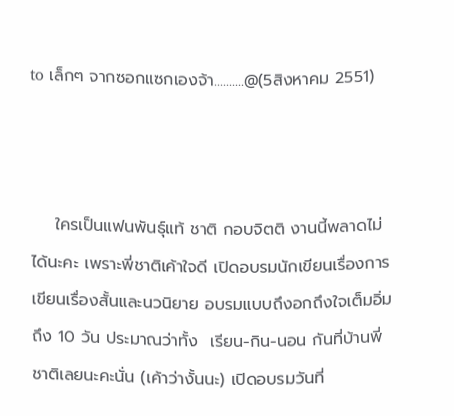to เล็กๆ จากซอกแซกเองจ้า..........@(5สิงหาคม 2551)



    ใครเป็นแฟนพันธุ์แท้ ชาติ กอบจิตติ งานนี้พลาดไม่ได้นะคะ เพราะพี่ชาติเค้าใจดี เปิดอบรมนักเขียนเรื่องการเขียนเรื่องสั้นและนวนิยาย อบรมแบบถึงอกถึงใจเต็มอิ่มถึง 10 วัน ประมาณว่าทั้ง  เรียน-กิน-นอน กันที่บ้านพี่ชาติเลยนะคะนั่น (เค้าว่างั้นนะ) เปิดอบรมวันที่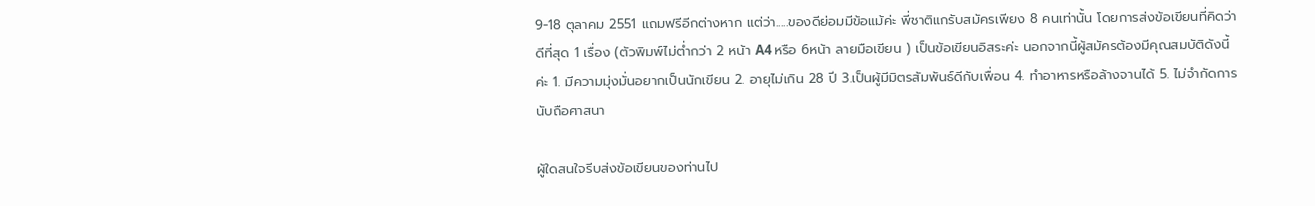9-18 ตุลาคม 2551 แถมฟรีอีกต่างหาก แต่ว่า.....ของดีย่อมมีข้อแม้ค่ะ พี่ชาติแกรับสมัครเพียง 8 คนเท่านั้น โดยการส่งข้อเขียนที่คิดว่าดีที่สุด 1 เรื่อง (ตัวพิมพ์ไม่ต่ำกว่า 2 หน้า A4 หรือ 6หน้า ลายมือเขียน ) เป็นข้อเขียนอิสระค่ะ นอกจากนี้ผู้สมัครต้องมีคุณสมบัติดังนี้ค่ะ 1. มีความมุ่งมั่นอยากเป็นนักเขียน 2. อายุไม่เกิน 28 ปี 3.เป็นผู้มีมิตรสัมพันธ์ดีกับเพื่อน 4. ทำอาหารหรือล้างจานได้ 5. ไม่จำกัดการนับถือศาสนา

ผู้ใดสนใจรีบส่งข้อเขียนของท่านไป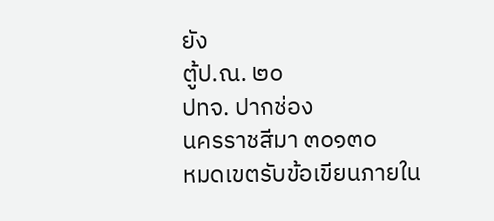ยัง
ตู้ป.ณ. ๒๐
ปทจ. ปากช่อง
นครราชสีมา ๓๐๑๓๐
หมดเขตรับข้อเขียนภายใน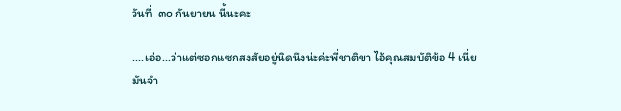วันที่  ๓๐ กันยายน นี้นะคะ

....เอ่อ...ว่าแต่ซอกแซกสงสัยอยู่นิดนึงน่ะค่ะพี่ชาติขา ไอ้คุณสมบัติข้อ 4 เนี่ย มันจำ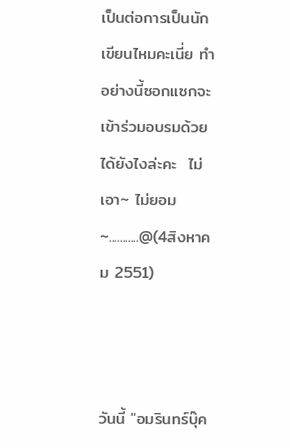เป็นต่อการเป็นนักเขียนไหมคะเนี่ย ทำอย่างนี้ซอกแซกจะเข้าร่วมอบรมด้วยได้ยังไงล่ะคะ  ไม่เอา~ ไม่ยอม~...........@(4สิงหาคม 2551)



วันนี้ "อมรินทร์บุ๊ค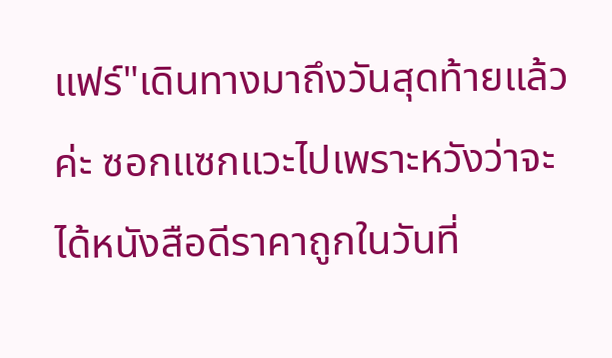แฟร์"เดินทางมาถึงวันสุดท้ายแล้วค่ะ ซอกแซกแวะไปเพราะหวังว่าจะได้หนังสือดีราคาถูกในวันที่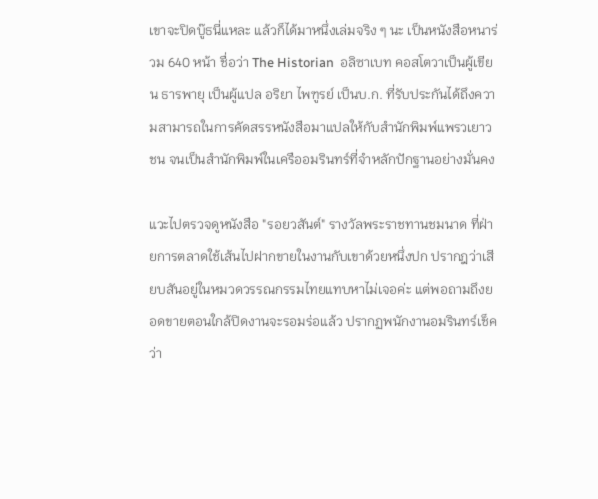เขาจะปิดบู๊ธนี่แหละ แล้วก็ได้มาหนึ่งเล่มจริง ๆ นะ เป็นหนังสือหนาร่วม 640 หน้า ชื่อว่า The Historian  อลิซาเบท คอสโตวาเป็นผู้เขียน ธารพายุ เป็นผู้แปล อริยา ไพฑูรย์ เป็นบ.ก. ที่รับประกันได้ถึงความสามารถในการคัดสรรหนังสือมาแปลให้กับสำนักพิมพ์แพรวเยาวชน จนเป็นสำนักพิมพ์ในเครืออมรินทร์ที่จำหลักปักฐานอย่างมั่นคง

แวะไปตรวจดูหนังสือ "รอยวสันต์" รางวัลพระราชทานชมนาด ที่ฝ่ายการตลาดใช้เส้นไปฝากขายในงานกับเขาด้วยหนึ่งปก ปรากฎว่าเสียบสันอยู่ในหมวดวรรณกรรมไทยแทบหาไม่เจอค่ะ แต่พอถามถึงยอดขายตอนใกล้ปิดงานจะรอมร่อแล้ว ปรากฏพนักงานอมรินทร์เช็คว่า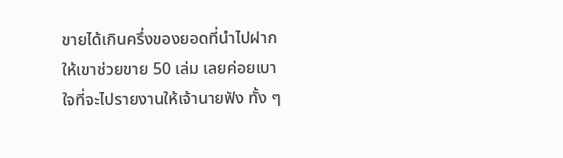ขายได้เกินครึ่งของยอดที่นำไปฝากให้เขาช่วยขาย 50 เล่ม เลยค่อยเบาใจที่จะไปรายงานให้เจ้านายฟัง ทั้ง ๆ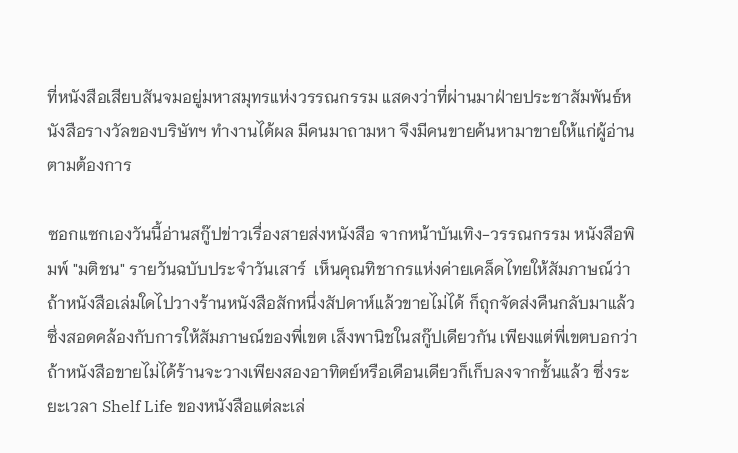ที่หนังสือเสียบสันจมอยู่มหาสมุทรแห่งวรรณกรรม แสดงว่าที่ผ่านมาฝ่ายประชาสัมพันธ์หนังสือรางวัลของบริษัทฯ ทำงานได้ผล มีคนมาถามหา จึงมีคนขายค้นหามาขายให้แก่ผู้อ่าน ตามต้องการ

ซอกแซกเองวันนี้อ่านสกู๊ปข่าวเรื่องสายส่งหนังสือ จากหน้าบันเทิง-วรรณกรรม หนังสือพิมพ์ "มติชน" รายวันฉบับประจำวันเสาร์  เห็นคุณทิชากรแห่งค่ายเคล็ดไทยให้สัมภาษณ์ว่า ถ้าหนังสือเล่มใดไปวางร้านหนังสือสักหนึ่งสัปดาห์แล้วขายไม่ได้ ก็ถุกจัดส่งคืนกลับมาแล้ว ซึ่งสอดคล้องกับการให้สัมภาษณ์ของพี่เขต เส็งพานิชในสกู๊ปเดียวกัน เพียงแต่พี่เขตบอกว่า ถ้าหนังสือขายไม่ได้ร้านจะวางเพียงสองอาทิตย์หรือเดือนเดียวก็เก็บลงจากชั้นแล้ว ซึ่งระยะเวลา Shelf Life ของหนังสือแต่ละเล่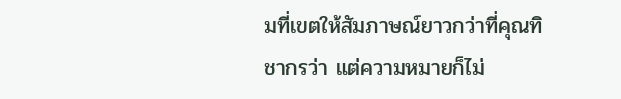มที่เขตให้สัมภาษณ์ยาวกว่าที่คุณทิชากรว่า แต่ความหมายก็ไม่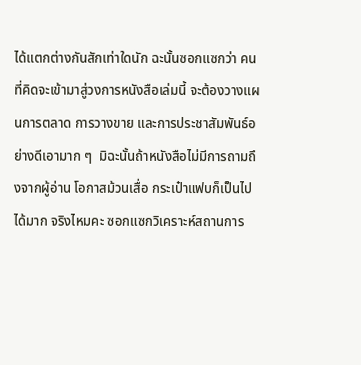ได้แตกต่างกันสักเท่าใดนัก ฉะนั้นซอกแซกว่า คนที่คิดจะเข้ามาสู่วงการหนังสือเล่มนี้ จะต้องวางแผนการตลาด การวางขาย และการประชาสัมพันธ์อย่างดีเอามาก ๆ  มิฉะนั้นถ้าหนังสือไม่มีการถามถึงจากผู้อ่าน โอกาสม้วนเสื่อ กระเป๋าแฟบก็เป็นไปได้มาก จริงไหมคะ ซอกแซกวิเคราะห์สถานการ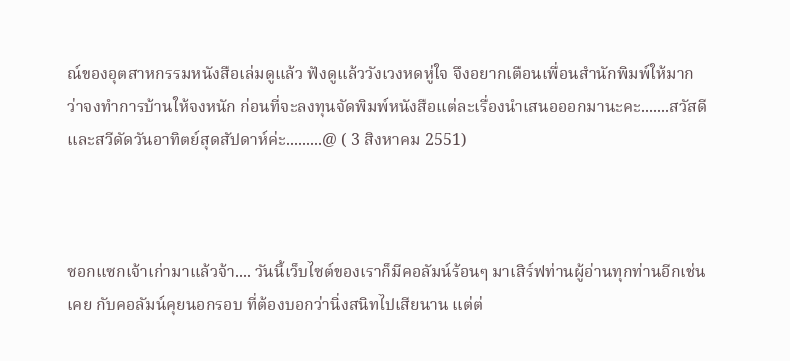ณ์ของอุตสาหกรรมหนังสือเล่มดูแล้ว ฟังดูแล้ววังเวงหดหู่ใจ จึงอยากเตือนเพื่อนสำนักพิมพ์ให้มาก ว่าจงทำการบ้านให้จงหนัก ก่อนที่จะลงทุนจัดพิมพ์หนังสือแต่ละเรื่องนำเสนอออกมานะคะ.......สวัสดีและสวีดัดวันอาทิตย์สุดสัปดาห์ค่ะ.........@ ( 3 สิงหาคม 2551)



ซอกแซกเจ้าเก่ามาแล้วจ้า.... วันนี้เว็บไซต์ของเราก็มีคอลัมน์ร้อนๆ มาเสิร์ฟท่านผู้อ่านทุกท่านอีกเช่นเคย กับคอลัมน์คุยนอกรอบ ที่ต้องบอกว่านิ่งสนิทไปเสียนาน แต่ต่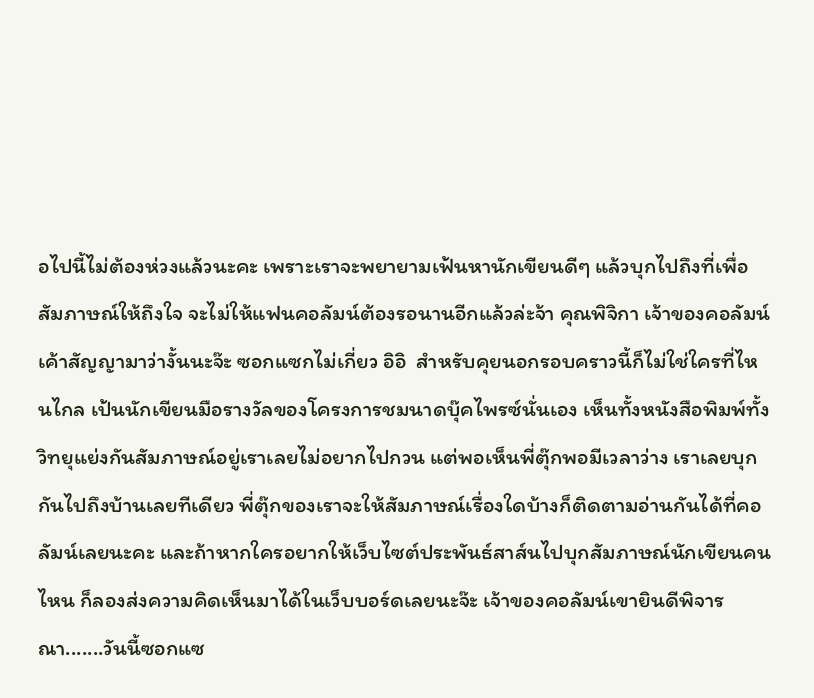อไปนี้ไม่ต้องห่วงแล้วนะคะ เพราะเราจะพยายามเฟ้นหานักเขียนดีๆ แล้วบุกไปถึงที่เพื่อสัมภาษณ์ให้ถึงใจ จะไม่ให้แฟนคอลัมน์ต้องรอนานอีกแล้วล่ะจ้า คุณพิจิกา เจ้าของคอลัมน์เค้าสัญญามาว่างั้นนะจ๊ะ ซอกแซกไม่เกี่ยว อิอิ  สำหรับคุยนอกรอบคราวนี้ก็ไม่ใช่ใครที่ไหนไกล เป้นนักเขียนมือรางวัลของโครงการชมนาดบุ๊คไพรซ์นั่นเอง เห็นทั้งหนังสือพิมพ์ทั้งวิทยุแย่งกันสัมภาษณ์อยู่เราเลยไม่อยากไปกวน แต่พอเห็นพี่ตุ๊กพอมีเวลาว่าง เราเลยบุกกันไปถึงบ้านเลยทีเดียว พี่ตุ๊กของเราจะให้สัมภาษณ์เรื่องใดบ้างก็ติดตามอ่านกันได้ที่คอลัมน์เลยนะคะ และถ้าหากใครอยากให้เว็บไซต์ประพันธ์สาส์นไปบุกสัมภาษณ์นักเขียนคนไหน ก็ลองส่งความคิดเห็นมาได้ในเว็บบอร์ดเลยนะจ๊ะ เจ้าของคอลัมน์เขายินดีพิจารณา.......วันนี้ซอกแซ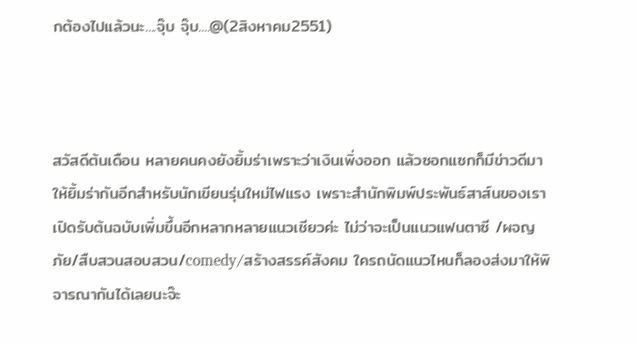กต้องไปแล้วนะ....จุ๊บ จุ๊บ....@(2สิงหาคม2551)



สวัสดีต้นเดือน หลายคนคงยังยิ้มร่าเพราะว่าเงินเพิ่งออก แล้วซอกแซกก็มีข่าวดีมาให้ยิ้มร่ากันอีกสำหรับนักเขียนรุ่นใหม่ไฟแรง เพราะสำนักพิมพ์ประพันธ์สาส์นของเราเปิดรับต้นฉบับเพิ่มขึ้นอีกหลากหลายแนวเชียวค่ะ ไม่ว่าจะเป็นแนวแฟนตาซี /ผจญภัย/สืบสวนสอบสวน/comedy/สร้างสรรค์สังคม ใครถนัดแนวไหนก็ลองส่งมาให้พิจารณากันได้เลยนะจ๊ะ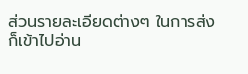ส่วนรายละเอียดต่างๆ ในการส่งก็เข้าไปอ่าน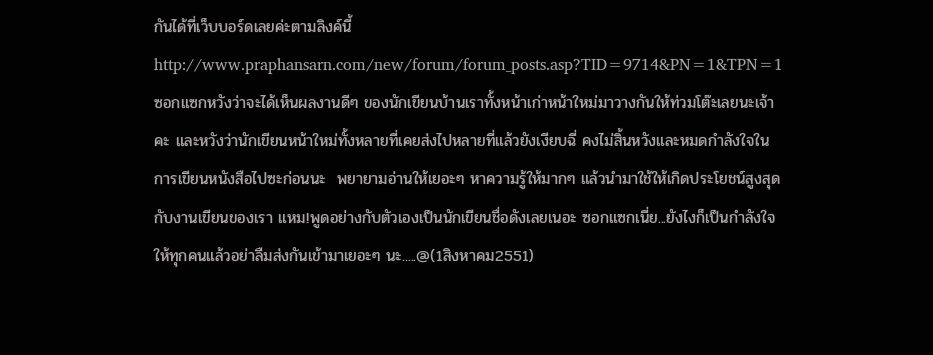กันได้ที่เว็บบอร์ดเลยค่ะตามลิงค์นี้ http://www.praphansarn.com/new/forum/forum_posts.asp?TID=9714&PN=1&TPN=1 ซอกแซกหวังว่าจะได้เห็นผลงานดีๆ ของนักเขียนบ้านเราทั้งหน้าเก่าหน้าใหม่มาวางกันให้ท่วมโต๊ะเลยนะเจ้าคะ และหวังว่านักเขียนหน้าใหม่ทั้งหลายที่เคยส่งไปหลายที่แล้วยังเงียบฉี่ คงไม่สิ้นหวังและหมดกำลังใจในการเขียนหนังสือไปซะก่อนนะ  พยายามอ่านให้เยอะๆ หาความรู้ให้มากๆ แล้วนำมาใช้ให้เกิดประโยชน์สูงสุดกับงานเขียนของเรา แหม!พูดอย่างกับตัวเองเป็นนักเขียนชื่อดังเลยเนอะ ซอกแซกเนี่ย...ยังไงก็เป็นกำลังใจให้ทุกคนแล้วอย่าลืมส่งกันเข้ามาเยอะๆ นะ.....@(1สิงหาคม2551)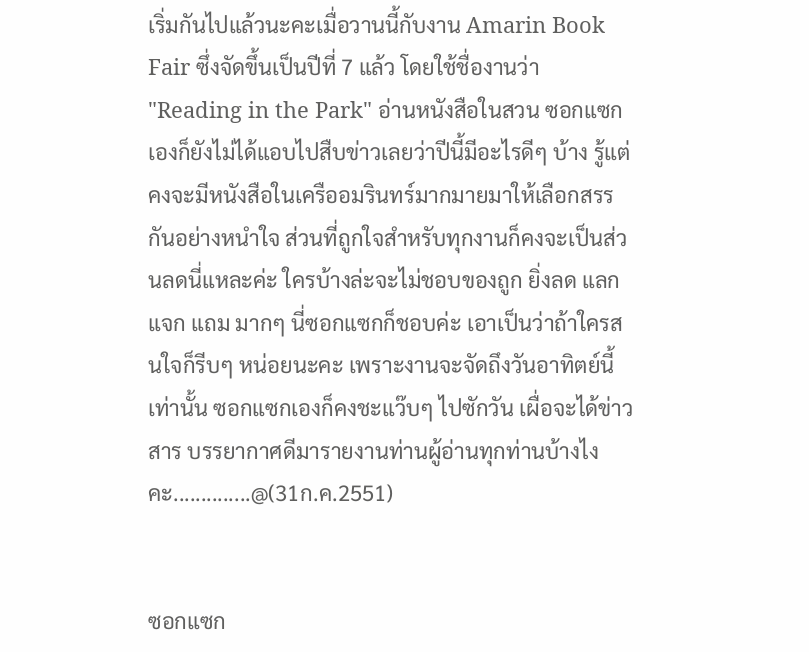เริ่มกันไปแล้วนะคะเมื่อวานนี้กับงาน Amarin Book Fair ซึ่งจัดขึ้นเป็นปีที่ 7 แล้ว โดยใช้ชื่องานว่า "Reading in the Park" อ่านหนังสือในสวน ซอกแซกเองก็ยังไม่ได้แอบไปสืบข่าวเลยว่าปีนี้มีอะไรดีๆ บ้าง รู้แต่คงจะมีหนังสือในเครืออมรินทร์มากมายมาให้เลือกสรรกันอย่างหนำใจ ส่วนที่ถูกใจสำหรับทุกงานก็คงจะเป็นส่วนลดนี่แหละค่ะ ใครบ้างล่ะจะไม่ชอบของถูก ยิ่งลด แลก แจก แถม มากๆ นี่ซอกแซกก็ชอบค่ะ เอาเป็นว่าถ้าใครสนใจก็รีบๆ หน่อยนะคะ เพราะงานจะจัดถึงวันอาทิตย์นี้เท่านั้น ซอกแซกเองก็คงชะแว๊บๆ ไปซักวัน เผื่อจะได้ข่าวสาร บรรยากาศดีมารายงานท่านผู้อ่านทุกท่านบ้างไงคะ..............@(31ก.ค.2551)


ซอกแซก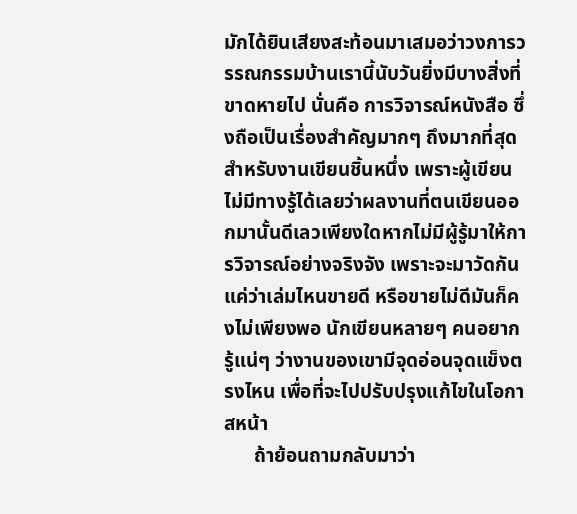มักได้ยินเสียงสะท้อนมาเสมอว่าวงการวรรณกรรมบ้านเรานี้นับวันยิ่งมีบางสิ่งที่ขาดหายไป นั่นคือ การวิจารณ์หนังสือ ซึ่งถือเป็นเรื่องสำคัญมากๆ ถึงมากที่สุดสำหรับงานเขียนชิ้นหนึ่ง เพราะผู้เขียนไม่มีทางรู้ได้เลยว่าผลงานที่ตนเขียนออกมานั้นดีเลวเพียงใดหากไม่มีผู้รู้มาให้การวิจารณ์อย่างจริงจัง เพราะจะมาวัดกันแค่ว่าเล่มไหนขายดี หรือขายไม่ดีมันก็คงไม่เพียงพอ นักเขียนหลายๆ คนอยากรู้แน่ๆ ว่างานของเขามีจุดอ่อนจุดแข็งตรงไหน เพื่อที่จะไปปรับปรุงแก้ไขในโอกาสหน้า
      ถ้าย้อนถามกลับมาว่า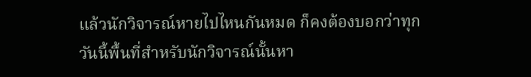แล้วนักวิจารณ์หายไปไหนกันหมด ก็คงต้องบอกว่าทุกวันนี้พื้นที่สำหรับนักวิจารณ์นั้นหา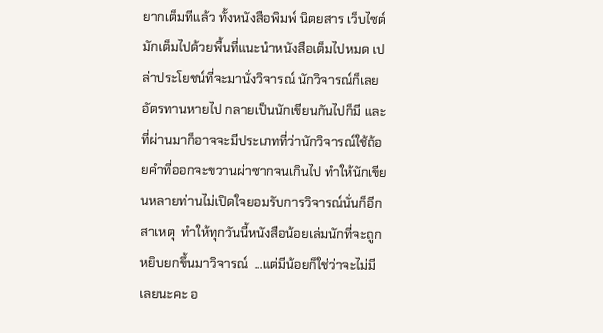ยากเต็มทีแล้ว ทั้งหนังสือพิมพ์ นิตยสาร เว็บไซต์ มักเต็มไปด้วยพื้นที่แนะนำหนังสือเต็มไปหมด เปล่าประโยชน์ที่จะมานั่งวิจารณ์ นักวิจารณ์ก็เลยอัตรทานหายไป กลายเป็นนักเขียนกันไปก็มี และที่ผ่านมาก็อาจจะมีประเภทที่ว่านักวิจารณ์ใช้ถ้อยคำที่ออกจะขวานผ่าซากจนเกินไป ทำให้นักเขียนหลายท่านไม่เปิดใจยอมรับการวิจารณ์นั่นก็อีกสาเหตุ  ทำให้ทุกวันนี้หนังสือน้อยเล่มนักที่จะถูกหยิบยกขึ้นมาวิจารณ์  ...แต่มีน้อยก็ใช่ว่าจะไม่มีเลยนะคะ อ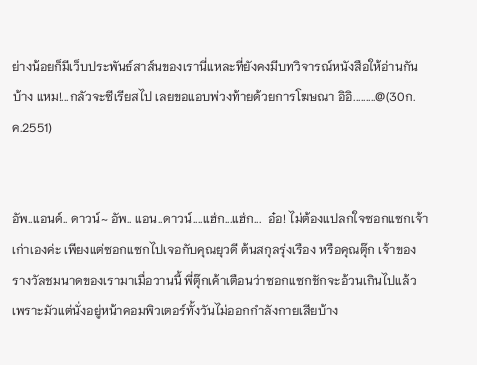ย่างน้อยก็มีเว็บประพันธ์สาส์นของเรานี่แหละที่ยังคงมีบทวิจารณ์หนังสือให้อ่านกันบ้าง แหม!...กลัวจะซีเรียสไป เลยขอแอบพ่วงท้ายด้วยการโฆษณา อิอิ.........@(30ก.ค.2551)


อัพ..แอนด์.. ดาวน์~ อัพ.. แอน..ดาวน์....แฮ่ก...แฮ่ก...  อ๋อ! ไม่ต้องแปลกใจซอกแซกเจ้าเก่าเองค่ะ เพียงแต่ซอกแซกไปเจอกับคุณยุวดี ต้นสกุลรุ่งเรือง หรือคุณตุ๊ก เจ้าของรางวัลชมนาดของเรามาเมื่อวานนี้ พี่ตุ๊กเค้าเตือนว่าซอกแซกชักจะอ้วนเกินไปแล้ว เพราะมัวแต่นั่งอยู่หน้าคอมพิวเตอร์ทั้งวันไม่ออกกำลังกายเสียบ้าง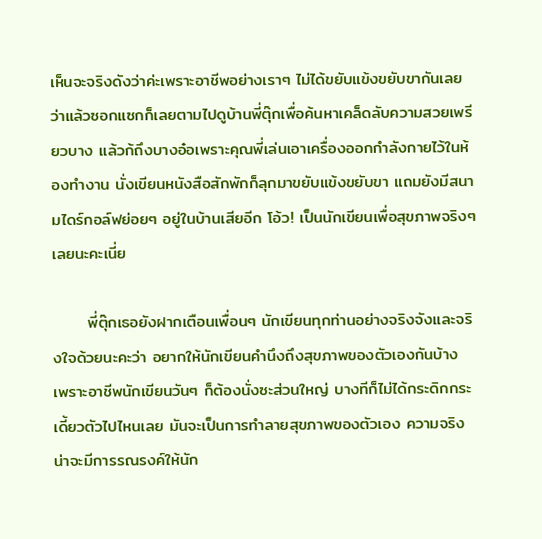เห็นจะจริงดังว่าค่ะเพราะอาชีพอย่างเราๆ ไม่ได้ขยับแข้งขยับขากันเลย ว่าแล้วซอกแซกก็เลยตามไปดูบ้านพี่ตุ๊กเพื่อค้นหาเคล็ดลับความสวยเพรียวบาง แล้วก้ถึงบางอ๋อเพราะคุณพี่เล่นเอาเครื่องออกกำลังกายไว้ในห้องทำงาน นั่งเขียนหนังสือสักพักก็ลุกมาขยับแข้งขยับขา แถมยังมีสนามไดร์กอล์ฟย่อยๆ อยู่ในบ้านเสียอีก โอ้ว! เป็นนักเขียนเพื่อสุขภาพจริงๆ เลยนะคะเนี่ย

      พี่ตุ๊กเธอยังฝากเตือนเพื่อนๆ นักเขียนทุกท่านอย่างจริงจังและจริงใจด้วยนะคะว่า อยากให้นักเขียนคำนึงถึงสุขภาพของตัวเองกันบ้าง เพราะอาชีพนักเขียนวันๆ ก็ต้องนั่งซะส่วนใหญ่ บางทีก็ไม่ได้กระดิกกระเดี้ยวตัวไปไหนเลย มันจะเป็นการทำลายสุขภาพของตัวเอง ความจริงน่าจะมีการรณรงค์ให้นัก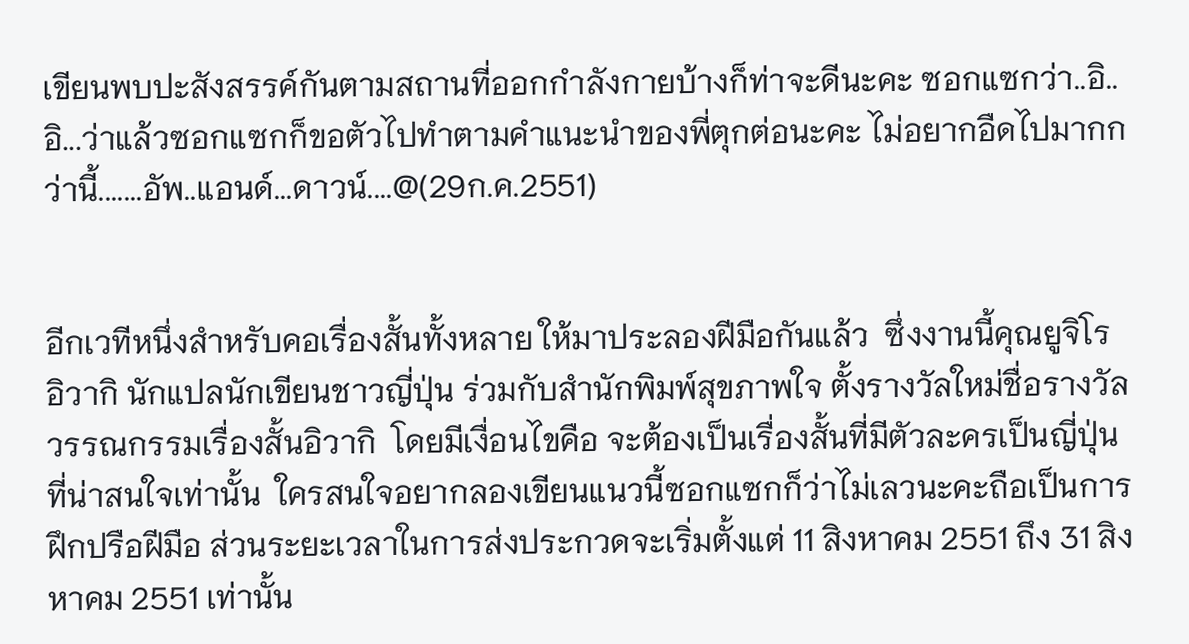เขียนพบปะสังสรรค์กันตามสถานที่ออกกำลังกายบ้างก็ท่าจะดีนะคะ ซอกแซกว่า..อิ..อิ...ว่าแล้วซอกแซกก็ขอตัวไปทำตามคำแนะนำของพี่ตุกต่อนะคะ ไม่อยากอืดไปมากกว่านี้.......อัพ..แอนด์...ดาวน์....@(29ก.ค.2551)


อีกเวทีหนึ่งสำหรับคอเรื่องสั้นทั้งหลาย ให้มาประลองฝีมือกันแล้ว  ซึ่งงานนี้คุณยูจิโร อิวากิ นักแปลนักเขียนชาวญี่ปุ่น ร่วมกับสำนักพิมพ์สุขภาพใจ ตั้งรางวัลใหม่ชื่อรางวัลวรรณกรรมเรื่องสั้นอิวากิ  โดยมีเงื่อนไขคือ จะต้องเป็นเรื่องสั้นที่มีตัวละครเป็นญี่ปุ่นที่น่าสนใจเท่านั้น  ใครสนใจอยากลองเขียนแนวนี้ซอกแซกก็ว่าไม่เลวนะคะถือเป็นการฝึกปรือฝีมือ ส่วนระยะเวลาในการส่งประกวดจะเริ่มตั้งแต่ 11 สิงหาคม 2551 ถึง 31 สิงหาคม 2551 เท่านั้น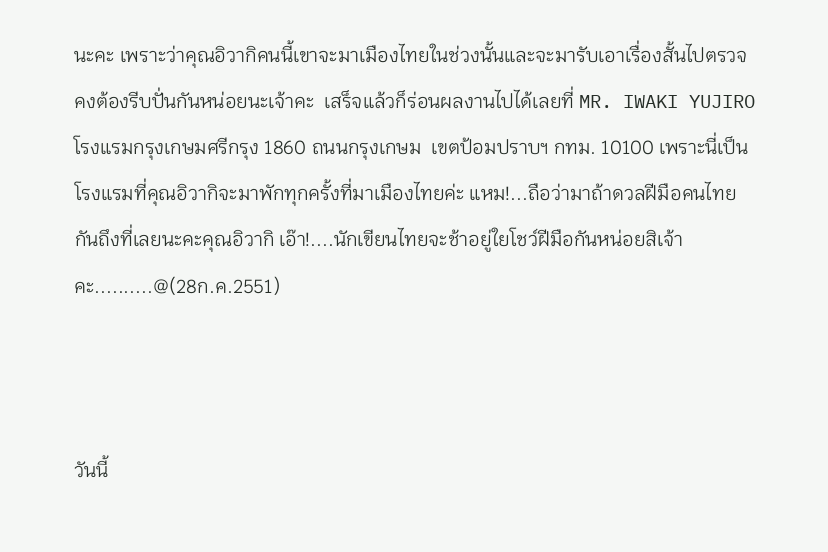นะคะ เพราะว่าคุณอิวากิคนนี้เขาจะมาเมืองไทยในช่วงนั้นและจะมารับเอาเรื่องสั้นไปตรวจ คงต้องรีบปั่นกันหน่อยนะเจ้าคะ  เสร็จแล้วก็ร่อนผลงานไปได้เลยที่ MR. IWAKI YUJIRO โรงแรมกรุงเกษมศรีกรุง 1860 ถนนกรุงเกษม  เขตป้อมปราบฯ กทม. 10100 เพราะนี่เป็นโรงแรมที่คุณอิวากิจะมาพักทุกครั้งที่มาเมืองไทยค่ะ แหม!...ถือว่ามาถ้าดวลฝีมือคนไทยกันถึงที่เลยนะคะคุณอิวากิ เอ๊า!....นักเขียนไทยจะช้าอยู่ใยโชว์ฝีมือกันหน่อยสิเจ้าคะ..........@(28ก.ค.2551)



วันนี้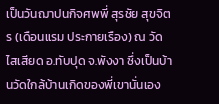เป็นวันฌาปนกิจศพพี่ สุรชัย สุขจิตร (เดือนแรม ประกายเรือง) ณ วัดไสเสียด อ.ทับปุด จ.พังงา ซึ่งเป็นบ้านวัดใกล้บ้านเกิดของพี่เขานั่นเอง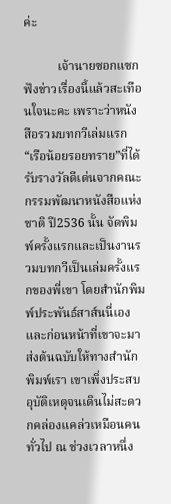ค่ะ

           เจ้านายซอกแซกฟังข่าวเรื่องนี้แล้วสะเทือนใจนะคะ เพราะว่าหนังสือรวมบทกวีเล่มแรก “เรือน้อยรอยทราย”ที่ได้รับรางวัลดีเด่นจากคณะกรรมพัฒนาหนังสือแห่งชาติ ปี2536 นั้น จัดพิมพ์ครั้งแรกและเป็นงานรวมบทกวีเป็นเล่มครั้งแรกของพี่เขา โดยสำนักพิมพ์ประพันธ์สาส์นนี่เอง และก่อนหน้าที่เขาจะมาส่งต้นฉบับให้ทางสำนักพิมพ์เรา เขาเพิ่งประสบอุบัติเหตุจนเดินไม่สะดวกคล่องแคล่วเหมือนคนทั่วไป ณ ช่วงเวลาหนึ่ง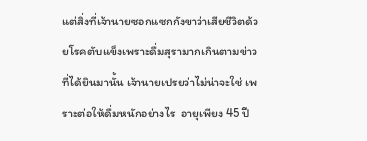แต่สิ่งที่เจ้านายซอกแซกกังขาว่าเสียชีวิตด้วยโรคตับแข็งเพราะดื่มสุรามากเกินตามข่าวที่ได้ยินมานั้น เจ้านายเปรยว่าไม่น่าจะใช่ เพราะต่อให้ดื่มหนักอย่างไร  อายุเพียง 45 ปี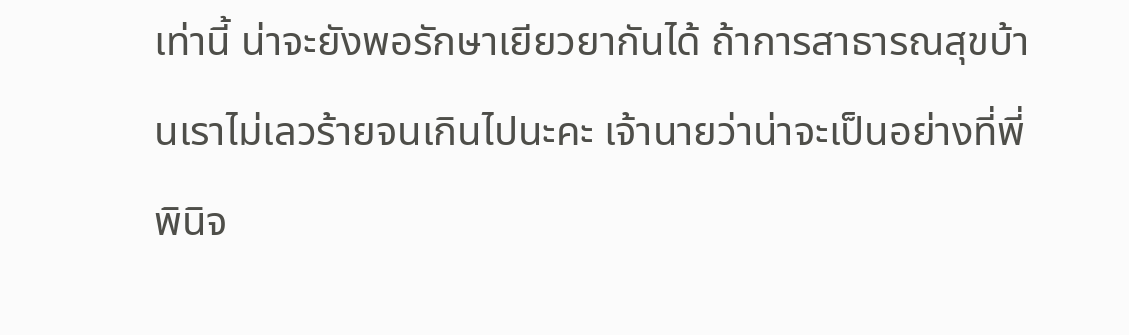เท่านี้ น่าจะยังพอรักษาเยียวยากันได้ ถ้าการสาธารณสุขบ้านเราไม่เลวร้ายจนเกินไปนะคะ เจ้านายว่าน่าจะเป็นอย่างที่พี่พินิจ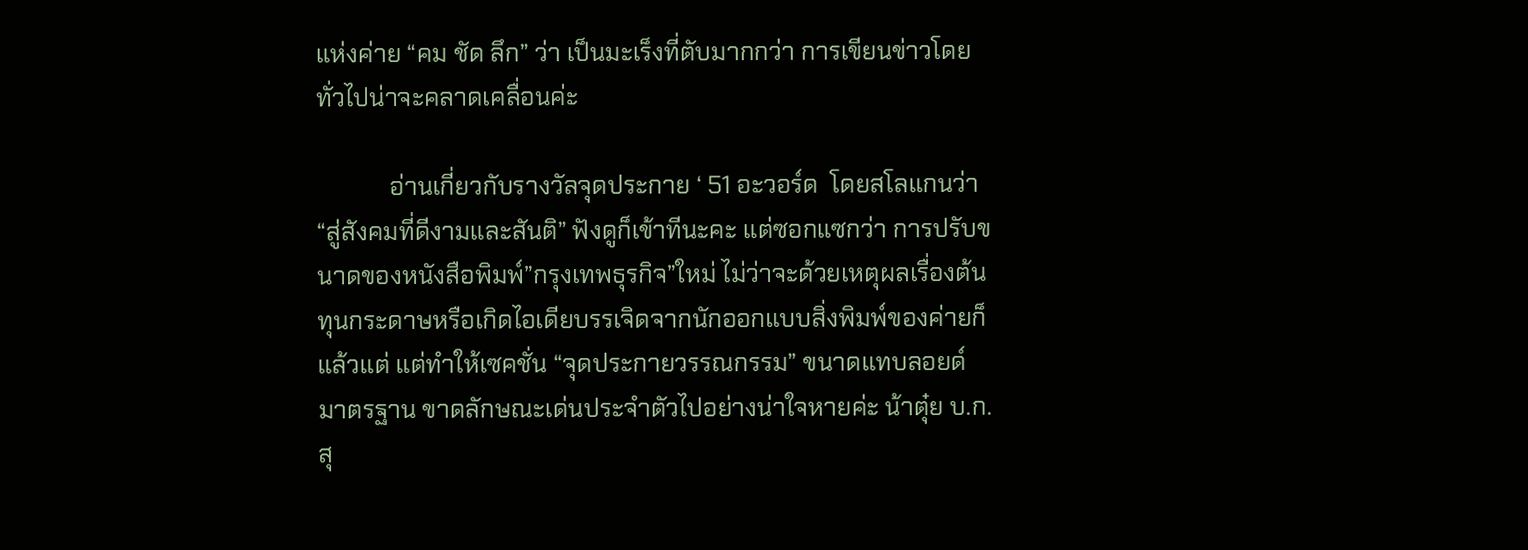แห่งค่าย “คม ชัด ลึก” ว่า เป็นมะเร็งที่ตับมากกว่า การเขียนข่าวโดยทั่วไปน่าจะคลาดเคลื่อนค่ะ

            อ่านเกี่ยวกับรางวัลจุดประกาย ‘ 51 อะวอร์ด  โดยสโลแกนว่า “สู่สังคมที่ดีงามและสันติ” ฟังดูก็เข้าทีนะคะ แต่ซอกแซกว่า การปรับขนาดของหนังสือพิมพ์”กรุงเทพธุรกิจ”ใหม่ ไม่ว่าจะด้วยเหตุผลเรื่องต้นทุนกระดาษหรือเกิดไอเดียบรรเจิดจากนักออกแบบสิ่งพิมพ์ของค่ายก็แล้วแต่ แต่ทำให้เซคชั่น “จุดประกายวรรณกรรม” ขนาดแทบลอยด์มาตรฐาน ขาดลักษณะเด่นประจำตัวไปอย่างน่าใจหายค่ะ น้าตุ๋ย บ.ก.สุ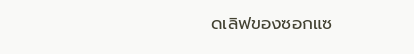ดเลิฟของซอกแซ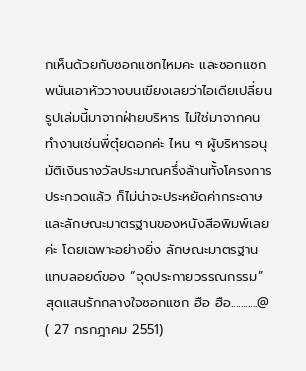กเห็นด้วยกับซอกแซกไหมคะ และซอกแซกพนันเอาหัววางบนเขียงเลยว่าไอเดียเปลี่ยนรูปเล่มนี้มาจากฝ่ายบริหาร ไม่ใช่มาจากคนทำงานเช่นพี่ตุ๋ยดอกค่ะ ไหน ๆ ผู้บริหารอนุมัติเงินรางวัลประมาณครึ่งล้านทั้งโครงการประกวดแล้ว ก็ไม่น่าจะประหยัดค่ากระดาษและลักษณะมาตรฐานของหนังสีอพิมพ์เลยค่ะ โดยเฉพาะอย่างยิ่ง ลักษณะมาตรฐานแทบลอยด์ของ “จุดประกายวรรณกรรม” สุดแสนรักกลางใจซอกแซก ฮือ ฮือ...........@ ( 27 กรกฎาคม 2551)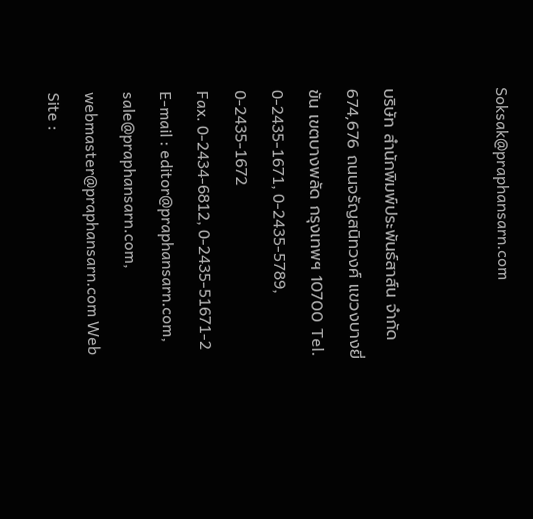Soksak@praphansarn.com


บริษัท สำนักพิมพ์ประพันธ์สาส์น จำกัด
674,676 ถนนจรัญสนิทวงศ์ แขวงบางยี่ขัน เขตบางพลัด กรุงเทพฯ 10700 Tel. 0-2435-1671, 0-2435-5789, 0-2435-1672
Fax. 0-2434-6812, 0-2435-51671-2
E-mail : editor@praphansarn.com, sale@praphansarn.com, webmaster@praphansarn.com Web Site :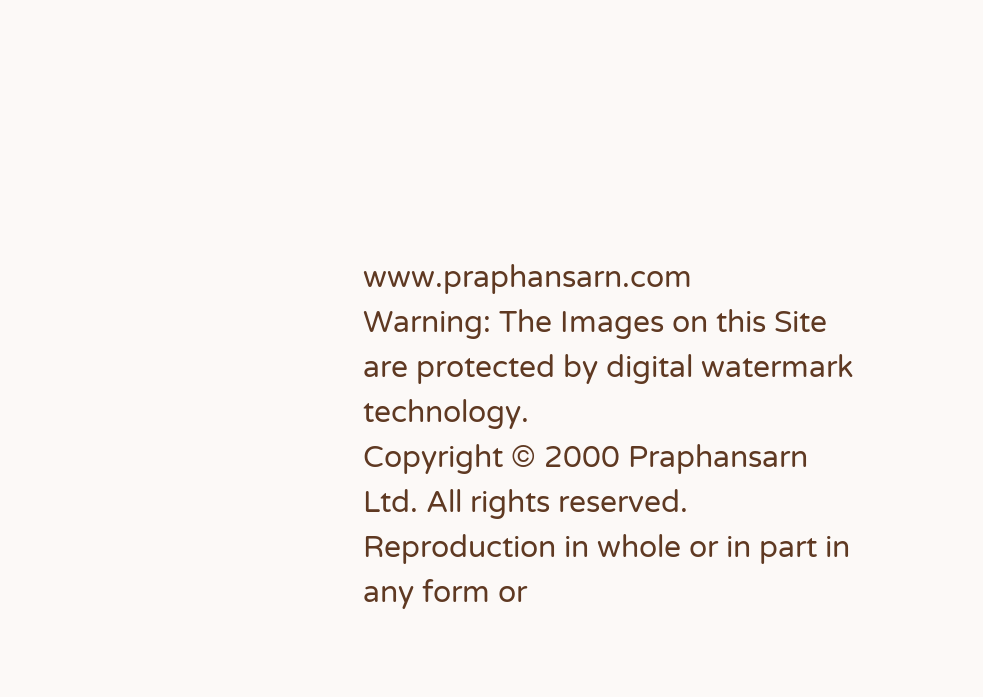www.praphansarn.com
Warning: The Images on this Site are protected by digital watermark technology.
Copyright © 2000 Praphansarn Ltd. All rights reserved.
Reproduction in whole or in part in any form or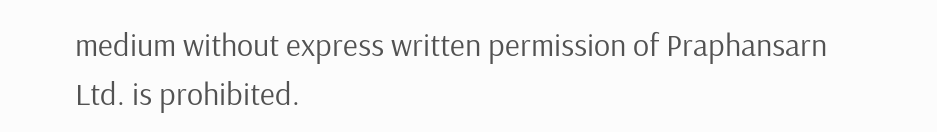medium without express written permission of Praphansarn Ltd. is prohibited.